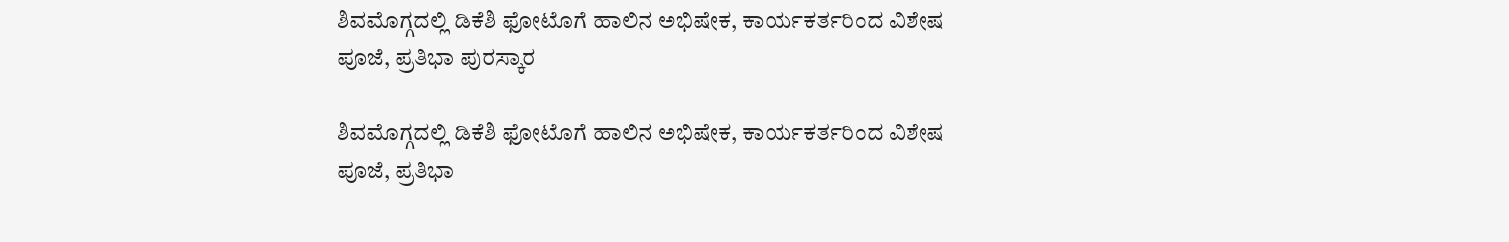ಶಿವಮೊಗ್ಗದಲ್ಲಿ ಡಿಕೆಶಿ ಫೋಟೊಗೆ ಹಾಲಿನ ಅಭಿಷೇಕ, ಕಾರ್ಯಕರ್ತರಿಂದ ವಿಶೇಷ ಪೂಜೆ, ಪ್ರತಿಭಾ ಪುರಸ್ಕಾರ

ಶಿವಮೊಗ್ಗದಲ್ಲಿ ಡಿಕೆಶಿ ಫೋಟೊಗೆ ಹಾಲಿನ ಅಭಿಷೇಕ, ಕಾರ್ಯಕರ್ತರಿಂದ ವಿಶೇಷ ಪೂಜೆ, ಪ್ರತಿಭಾ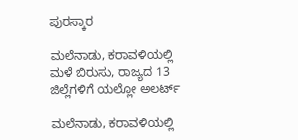ಪುರಸ್ಕಾರ

ಮಲೆನಾಡು, ಕರಾವಳಿಯಲ್ಲಿ ಮಳೆ ಬಿರುಸು, ರಾಜ್ಯದ 13 ಜಿಲ್ಲೆಗಳಿಗೆ ಯಲ್ಲೋ ಅಲರ್ಟ್‌

ಮಲೆನಾಡು, ಕರಾವಳಿಯಲ್ಲಿ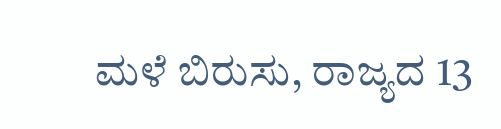ಮಳೆ ಬಿರುಸು, ರಾಜ್ಯದ 13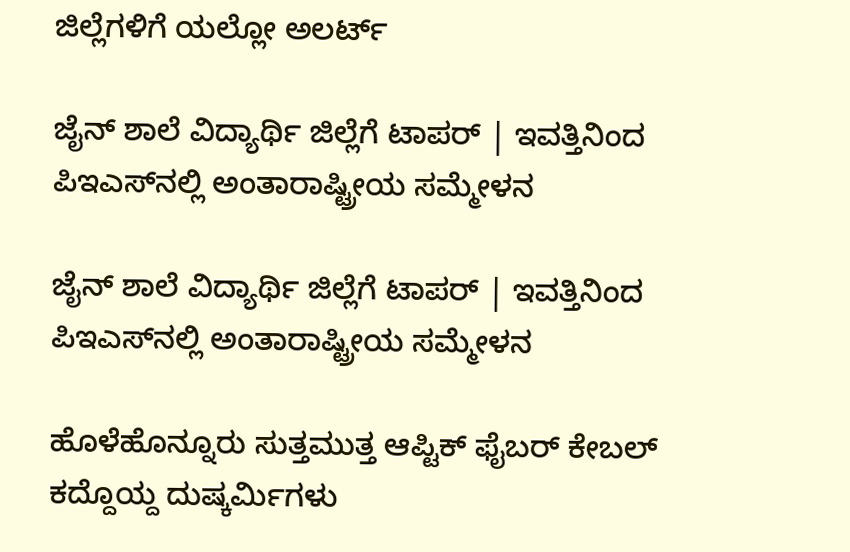ಜಿಲ್ಲೆಗಳಿಗೆ ಯಲ್ಲೋ ಅಲರ್ಟ್‌

ಜೈನ್‌ ಶಾಲೆ ವಿದ್ಯಾರ್ಥಿ ಜಿಲ್ಲೆಗೆ ಟಾಪರ್‌ | ಇವತ್ತಿನಿಂದ ಪಿಇಎಸ್‌ನಲ್ಲಿ ಅಂತಾರಾಷ್ಟ್ರೀಯ ಸಮ್ಮೇಳನ

ಜೈನ್‌ ಶಾಲೆ ವಿದ್ಯಾರ್ಥಿ ಜಿಲ್ಲೆಗೆ ಟಾಪರ್‌ | ಇವತ್ತಿನಿಂದ ಪಿಇಎಸ್‌ನಲ್ಲಿ ಅಂತಾರಾಷ್ಟ್ರೀಯ ಸಮ್ಮೇಳನ

ಹೊಳೆಹೊನ್ನೂರು ಸುತ್ತಮುತ್ತ ಆಪ್ಟಿಕ್‌ ಫೈಬರ್‌ ಕೇಬಲ್‌ ಕದ್ದೊಯ್ದ ದುಷ್ಕರ್ಮಿಗಳು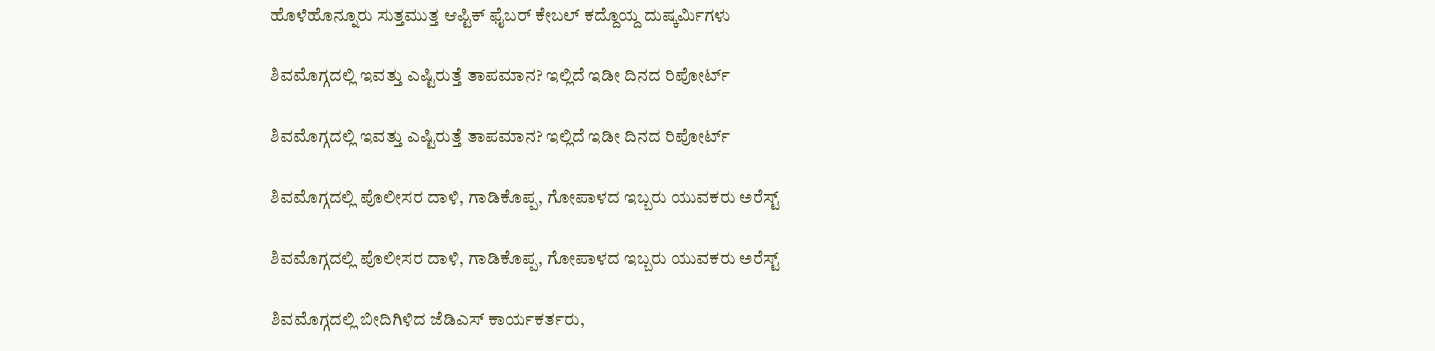ಹೊಳೆಹೊನ್ನೂರು ಸುತ್ತಮುತ್ತ ಆಪ್ಟಿಕ್‌ ಫೈಬರ್‌ ಕೇಬಲ್‌ ಕದ್ದೊಯ್ದ ದುಷ್ಕರ್ಮಿಗಳು

ಶಿವಮೊಗ್ಗದಲ್ಲಿ ಇವತ್ತು ಎಷ್ಟಿರುತ್ತೆ ತಾಪಮಾನ? ಇಲ್ಲಿದೆ ಇಡೀ ದಿನದ ರಿಪೋರ್ಟ್‌

ಶಿವಮೊಗ್ಗದಲ್ಲಿ ಇವತ್ತು ಎಷ್ಟಿರುತ್ತೆ ತಾಪಮಾನ? ಇಲ್ಲಿದೆ ಇಡೀ ದಿನದ ರಿಪೋರ್ಟ್‌

ಶಿವಮೊಗ್ಗದಲ್ಲಿ ಪೊಲೀಸರ ದಾಳಿ, ಗಾಡಿಕೊಪ್ಪ, ಗೋಪಾಳದ ಇಬ್ಬರು ಯುವಕರು ಅರೆಸ್ಟ್‌

ಶಿವಮೊಗ್ಗದಲ್ಲಿ ಪೊಲೀಸರ ದಾಳಿ, ಗಾಡಿಕೊಪ್ಪ, ಗೋಪಾಳದ ಇಬ್ಬರು ಯುವಕರು ಅರೆಸ್ಟ್‌

ಶಿವಮೊಗ್ಗದಲ್ಲಿ ಬೀದಿಗಿಳಿದ ಜೆಡಿಎಸ್‌ ಕಾರ್ಯಕರ್ತರು,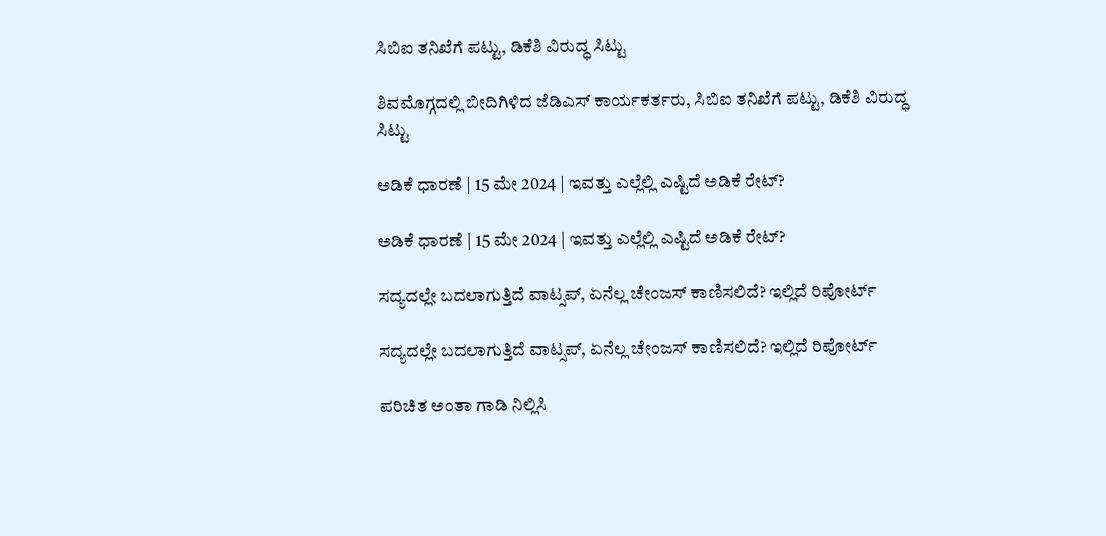ಸಿಬಿಐ ತನಿಖೆಗೆ ಪಟ್ಟು, ಡಿಕೆಶಿ ವಿರುದ್ಧ ಸಿಟ್ಟು

ಶಿವಮೊಗ್ಗದಲ್ಲಿ ಬೀದಿಗಿಳಿದ ಜೆಡಿಎಸ್‌ ಕಾರ್ಯಕರ್ತರು, ಸಿಬಿಐ ತನಿಖೆಗೆ ಪಟ್ಟು, ಡಿಕೆಶಿ ವಿರುದ್ಧ ಸಿಟ್ಟು

ಅಡಿಕೆ ಧಾರಣೆ | 15 ಮೇ 2024 | ಇವತ್ತು ಎಲ್ಲೆಲ್ಲಿ ಎಷ್ಟಿದೆ ಅಡಿಕೆ ರೇಟ್?

ಅಡಿಕೆ ಧಾರಣೆ | 15 ಮೇ 2024 | ಇವತ್ತು ಎಲ್ಲೆಲ್ಲಿ ಎಷ್ಟಿದೆ ಅಡಿಕೆ ರೇಟ್?

ಸದ್ಯದಲ್ಲೇ ಬದಲಾಗುತ್ತಿದೆ ವಾಟ್ಸಪ್‌, ಏನೆಲ್ಲ ಚೇಂಜಸ್‌ ಕಾಣಿಸಲಿದೆ? ಇಲ್ಲಿದೆ ರಿಪೋರ್ಟ್‌

ಸದ್ಯದಲ್ಲೇ ಬದಲಾಗುತ್ತಿದೆ ವಾಟ್ಸಪ್‌, ಏನೆಲ್ಲ ಚೇಂಜಸ್‌ ಕಾಣಿಸಲಿದೆ? ಇಲ್ಲಿದೆ ರಿಪೋರ್ಟ್‌

ಪರಿಚಿತ ಅಂತಾ ಗಾಡಿ ನಿಲ್ಲಿಸಿ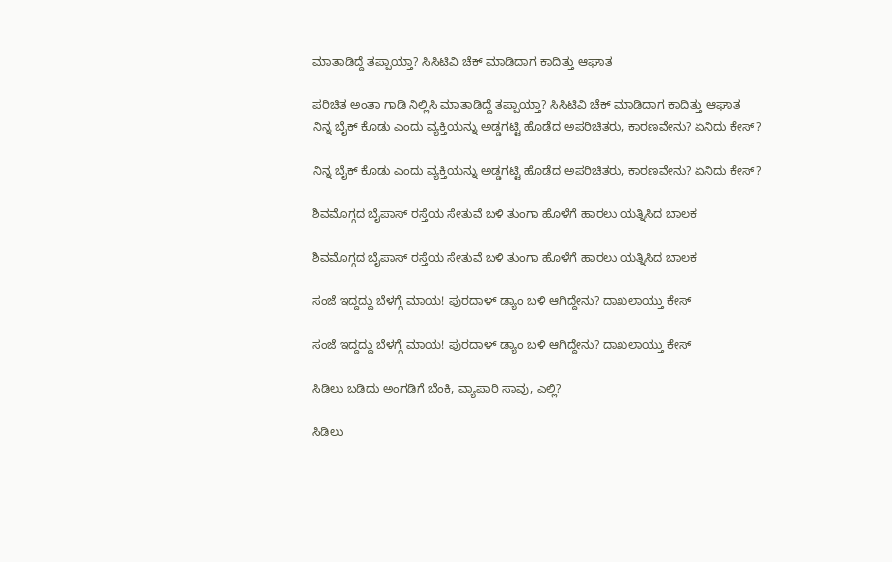ಮಾತಾಡಿದ್ದೆ ತಪ್ಪಾಯ್ತಾ? ಸಿಸಿಟಿವಿ ಚೆಕ್‌ ಮಾಡಿದಾಗ ಕಾದಿತ್ತು ಆಘಾತ

ಪರಿಚಿತ ಅಂತಾ ಗಾಡಿ ನಿಲ್ಲಿಸಿ ಮಾತಾಡಿದ್ದೆ ತಪ್ಪಾಯ್ತಾ? ಸಿಸಿಟಿವಿ ಚೆಕ್‌ ಮಾಡಿದಾಗ ಕಾದಿತ್ತು ಆಘಾತ
ನಿನ್ನ ಬೈಕ್ ಕೊಡು ಎಂದು ವ್ಯಕ್ತಿಯನ್ನು ಅಡ್ಡಗಟ್ಟಿ ಹೊಡೆದ ಅಪರಿಚಿತರು, ಕಾರಣವೇನು? ಏನಿದು ಕೇಸ್‌?

ನಿನ್ನ ಬೈಕ್ ಕೊಡು ಎಂದು ವ್ಯಕ್ತಿಯನ್ನು ಅಡ್ಡಗಟ್ಟಿ ಹೊಡೆದ ಅಪರಿಚಿತರು, ಕಾರಣವೇನು? ಏನಿದು ಕೇಸ್‌?

ಶಿವಮೊಗ್ಗದ ಬೈಪಾಸ್‌ ರಸ್ತೆಯ ಸೇತುವೆ ಬಳಿ ತುಂಗಾ ಹೊಳೆಗೆ ಹಾರಲು ಯತ್ನಿಸಿದ ಬಾಲಕ

ಶಿವಮೊಗ್ಗದ ಬೈಪಾಸ್‌ ರಸ್ತೆಯ ಸೇತುವೆ ಬಳಿ ತುಂಗಾ ಹೊಳೆಗೆ ಹಾರಲು ಯತ್ನಿಸಿದ ಬಾಲಕ

ಸಂಜೆ ಇದ್ದದ್ದು ಬೆಳಗ್ಗೆ ಮಾಯ! ಪುರದಾಳ್ ಡ್ಯಾಂ ಬಳಿ ಆಗಿದ್ದೇನು? ದಾಖಲಾಯ್ತು ಕೇಸ್‌

ಸಂಜೆ ಇದ್ದದ್ದು ಬೆಳಗ್ಗೆ ಮಾಯ! ಪುರದಾಳ್ ಡ್ಯಾಂ ಬಳಿ ಆಗಿದ್ದೇನು? ದಾಖಲಾಯ್ತು ಕೇಸ್‌

ಸಿಡಿಲು ಬಡಿದು ಅಂಗಡಿಗೆ ಬೆಂಕಿ, ವ್ಯಾಪಾರಿ ಸಾವು, ಎಲ್ಲಿ?

ಸಿಡಿಲು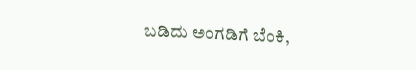ಬಡಿದು ಅಂಗಡಿಗೆ ಬೆಂಕಿ,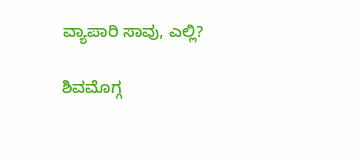ವ್ಯಾಪಾರಿ ಸಾವು, ಎಲ್ಲಿ?

ಶಿವಮೊಗ್ಗ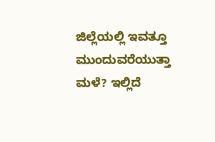ಜಿಲ್ಲೆಯಲ್ಲಿ ಇವತ್ತೂ ಮುಂದುವರೆಯುತ್ತಾ ಮಳೆ? ಇಲ್ಲಿದೆ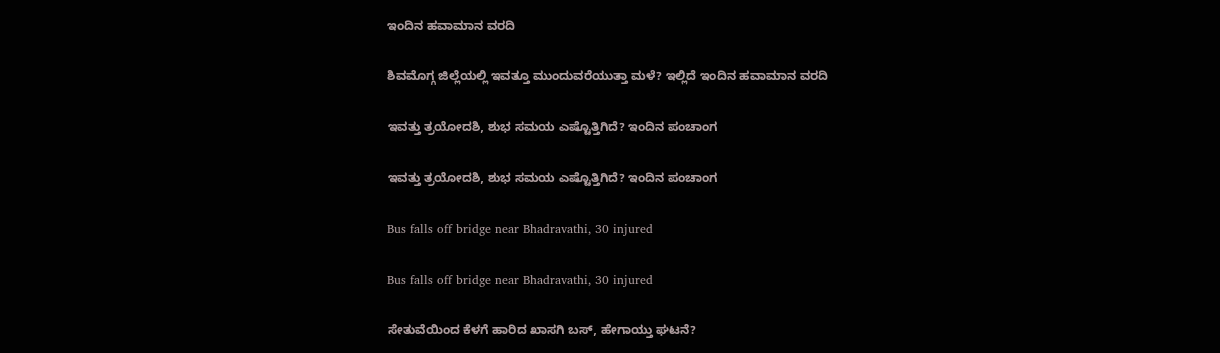ಇಂದಿನ ಹವಾಮಾನ ವರದಿ

ಶಿವಮೊಗ್ಗ ಜಿಲ್ಲೆಯಲ್ಲಿ ಇವತ್ತೂ ಮುಂದುವರೆಯುತ್ತಾ ಮಳೆ? ಇಲ್ಲಿದೆ ಇಂದಿನ ಹವಾಮಾನ ವರದಿ

ಇವತ್ತು ತ್ರಯೋದಶಿ, ಶುಭ ಸಮಯ ಎಷ್ಟೊತ್ತಿಗಿದೆ? ಇಂದಿನ ಪಂಚಾಂಗ

ಇವತ್ತು ತ್ರಯೋದಶಿ, ಶುಭ ಸಮಯ ಎಷ್ಟೊತ್ತಿಗಿದೆ? ಇಂದಿನ ಪಂಚಾಂಗ

Bus falls off bridge near Bhadravathi, 30 injured

Bus falls off bridge near Bhadravathi, 30 injured

ಸೇತುವೆಯಿಂದ ಕೆಳಗೆ ಹಾರಿದ ಖಾಸಗಿ ಬಸ್‌, ಹೇಗಾಯ್ತು ಘಟನೆ?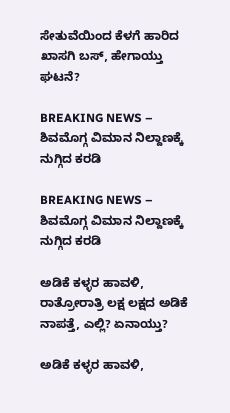ಸೇತುವೆಯಿಂದ ಕೆಳಗೆ ಹಾರಿದ ಖಾಸಗಿ ಬಸ್‌, ಹೇಗಾಯ್ತು ಘಟನೆ?

BREAKING NEWS – ಶಿವಮೊಗ್ಗ ವಿಮಾನ ನಿಲ್ದಾಣಕ್ಕೆ ನುಗ್ಗಿದ ಕರಡಿ

BREAKING NEWS – ಶಿವಮೊಗ್ಗ ವಿಮಾನ ನಿಲ್ದಾಣಕ್ಕೆ ನುಗ್ಗಿದ ಕರಡಿ

ಅಡಿಕೆ ಕಳ್ಳರ ಹಾವಳಿ, ರಾತ್ರೋರಾತ್ರಿ ಲಕ್ಷ ಲಕ್ಷದ ಅಡಿಕೆ ನಾಪತ್ತೆ, ಎಲ್ಲಿ? ಏನಾಯ್ತು?

ಅಡಿಕೆ ಕಳ್ಳರ ಹಾವಳಿ,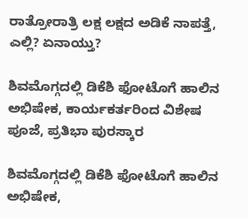ರಾತ್ರೋರಾತ್ರಿ ಲಕ್ಷ ಲಕ್ಷದ ಅಡಿಕೆ ನಾಪತ್ತೆ, ಎಲ್ಲಿ? ಏನಾಯ್ತು?

ಶಿವಮೊಗ್ಗದಲ್ಲಿ ಡಿಕೆಶಿ ಫೋಟೊಗೆ ಹಾಲಿನ ಅಭಿಷೇಕ, ಕಾರ್ಯಕರ್ತರಿಂದ ವಿಶೇಷ ಪೂಜೆ, ಪ್ರತಿಭಾ ಪುರಸ್ಕಾರ

ಶಿವಮೊಗ್ಗದಲ್ಲಿ ಡಿಕೆಶಿ ಫೋಟೊಗೆ ಹಾಲಿನ ಅಭಿಷೇಕ,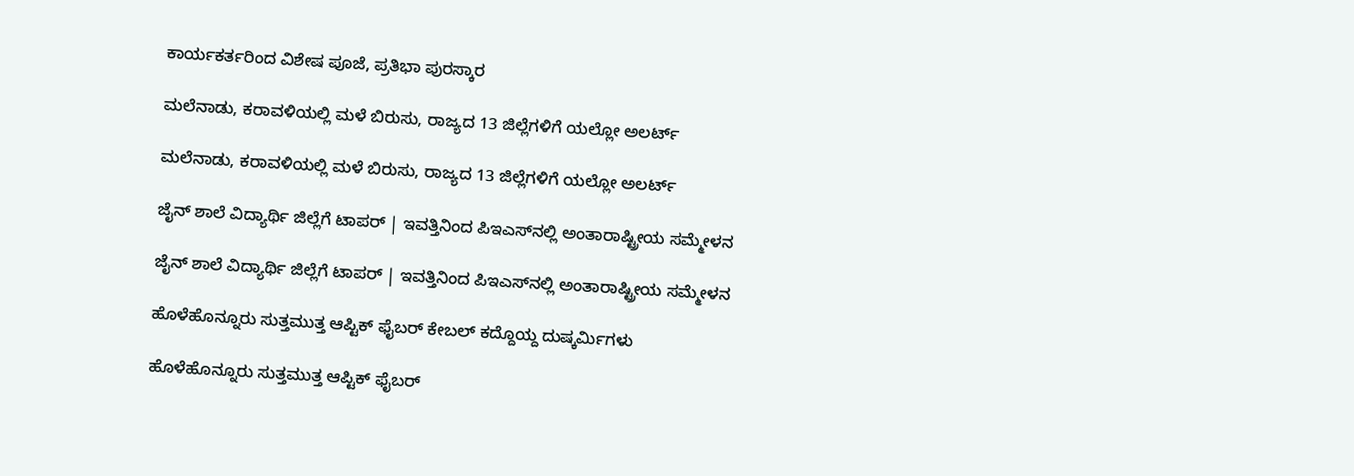ಕಾರ್ಯಕರ್ತರಿಂದ ವಿಶೇಷ ಪೂಜೆ, ಪ್ರತಿಭಾ ಪುರಸ್ಕಾರ

ಮಲೆನಾಡು, ಕರಾವಳಿಯಲ್ಲಿ ಮಳೆ ಬಿರುಸು, ರಾಜ್ಯದ 13 ಜಿಲ್ಲೆಗಳಿಗೆ ಯಲ್ಲೋ ಅಲರ್ಟ್‌

ಮಲೆನಾಡು, ಕರಾವಳಿಯಲ್ಲಿ ಮಳೆ ಬಿರುಸು, ರಾಜ್ಯದ 13 ಜಿಲ್ಲೆಗಳಿಗೆ ಯಲ್ಲೋ ಅಲರ್ಟ್‌

ಜೈನ್‌ ಶಾಲೆ ವಿದ್ಯಾರ್ಥಿ ಜಿಲ್ಲೆಗೆ ಟಾಪರ್‌ | ಇವತ್ತಿನಿಂದ ಪಿಇಎಸ್‌ನಲ್ಲಿ ಅಂತಾರಾಷ್ಟ್ರೀಯ ಸಮ್ಮೇಳನ

ಜೈನ್‌ ಶಾಲೆ ವಿದ್ಯಾರ್ಥಿ ಜಿಲ್ಲೆಗೆ ಟಾಪರ್‌ | ಇವತ್ತಿನಿಂದ ಪಿಇಎಸ್‌ನಲ್ಲಿ ಅಂತಾರಾಷ್ಟ್ರೀಯ ಸಮ್ಮೇಳನ

ಹೊಳೆಹೊನ್ನೂರು ಸುತ್ತಮುತ್ತ ಆಪ್ಟಿಕ್‌ ಫೈಬರ್‌ ಕೇಬಲ್‌ ಕದ್ದೊಯ್ದ ದುಷ್ಕರ್ಮಿಗಳು

ಹೊಳೆಹೊನ್ನೂರು ಸುತ್ತಮುತ್ತ ಆಪ್ಟಿಕ್‌ ಫೈಬರ್‌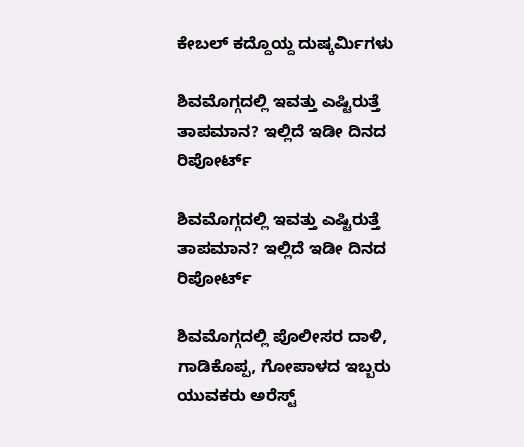ಕೇಬಲ್‌ ಕದ್ದೊಯ್ದ ದುಷ್ಕರ್ಮಿಗಳು

ಶಿವಮೊಗ್ಗದಲ್ಲಿ ಇವತ್ತು ಎಷ್ಟಿರುತ್ತೆ ತಾಪಮಾನ? ಇಲ್ಲಿದೆ ಇಡೀ ದಿನದ ರಿಪೋರ್ಟ್‌

ಶಿವಮೊಗ್ಗದಲ್ಲಿ ಇವತ್ತು ಎಷ್ಟಿರುತ್ತೆ ತಾಪಮಾನ? ಇಲ್ಲಿದೆ ಇಡೀ ದಿನದ ರಿಪೋರ್ಟ್‌

ಶಿವಮೊಗ್ಗದಲ್ಲಿ ಪೊಲೀಸರ ದಾಳಿ, ಗಾಡಿಕೊಪ್ಪ, ಗೋಪಾಳದ ಇಬ್ಬರು ಯುವಕರು ಅರೆಸ್ಟ್‌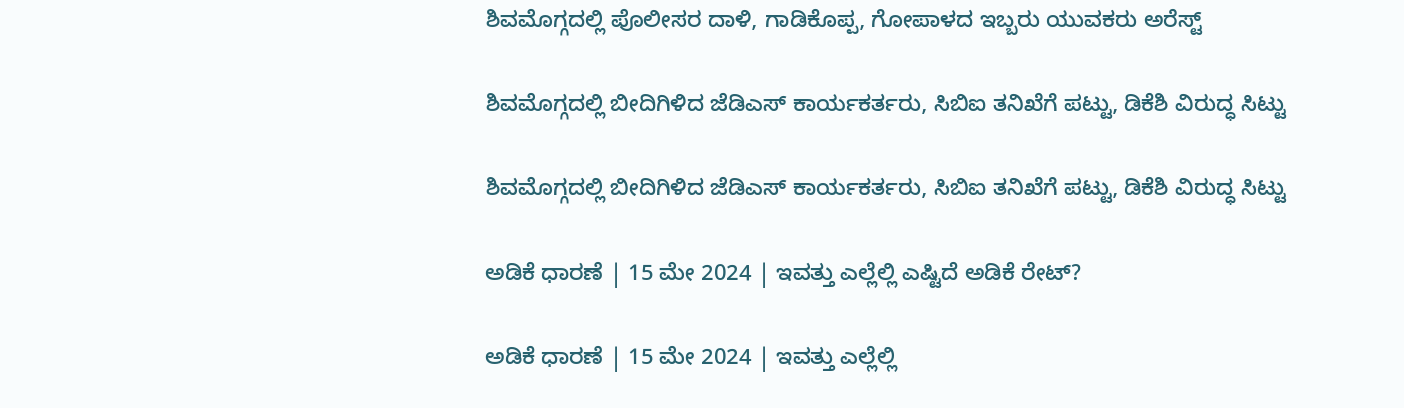ಶಿವಮೊಗ್ಗದಲ್ಲಿ ಪೊಲೀಸರ ದಾಳಿ, ಗಾಡಿಕೊಪ್ಪ, ಗೋಪಾಳದ ಇಬ್ಬರು ಯುವಕರು ಅರೆಸ್ಟ್‌

ಶಿವಮೊಗ್ಗದಲ್ಲಿ ಬೀದಿಗಿಳಿದ ಜೆಡಿಎಸ್‌ ಕಾರ್ಯಕರ್ತರು, ಸಿಬಿಐ ತನಿಖೆಗೆ ಪಟ್ಟು, ಡಿಕೆಶಿ ವಿರುದ್ಧ ಸಿಟ್ಟು

ಶಿವಮೊಗ್ಗದಲ್ಲಿ ಬೀದಿಗಿಳಿದ ಜೆಡಿಎಸ್‌ ಕಾರ್ಯಕರ್ತರು, ಸಿಬಿಐ ತನಿಖೆಗೆ ಪಟ್ಟು, ಡಿಕೆಶಿ ವಿರುದ್ಧ ಸಿಟ್ಟು

ಅಡಿಕೆ ಧಾರಣೆ | 15 ಮೇ 2024 | ಇವತ್ತು ಎಲ್ಲೆಲ್ಲಿ ಎಷ್ಟಿದೆ ಅಡಿಕೆ ರೇಟ್?

ಅಡಿಕೆ ಧಾರಣೆ | 15 ಮೇ 2024 | ಇವತ್ತು ಎಲ್ಲೆಲ್ಲಿ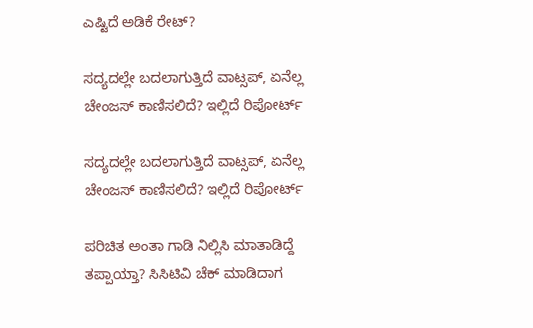ಎಷ್ಟಿದೆ ಅಡಿಕೆ ರೇಟ್?

ಸದ್ಯದಲ್ಲೇ ಬದಲಾಗುತ್ತಿದೆ ವಾಟ್ಸಪ್‌, ಏನೆಲ್ಲ ಚೇಂಜಸ್‌ ಕಾಣಿಸಲಿದೆ? ಇಲ್ಲಿದೆ ರಿಪೋರ್ಟ್‌

ಸದ್ಯದಲ್ಲೇ ಬದಲಾಗುತ್ತಿದೆ ವಾಟ್ಸಪ್‌, ಏನೆಲ್ಲ ಚೇಂಜಸ್‌ ಕಾಣಿಸಲಿದೆ? ಇಲ್ಲಿದೆ ರಿಪೋರ್ಟ್‌

ಪರಿಚಿತ ಅಂತಾ ಗಾಡಿ ನಿಲ್ಲಿಸಿ ಮಾತಾಡಿದ್ದೆ ತಪ್ಪಾಯ್ತಾ? ಸಿಸಿಟಿವಿ ಚೆಕ್‌ ಮಾಡಿದಾಗ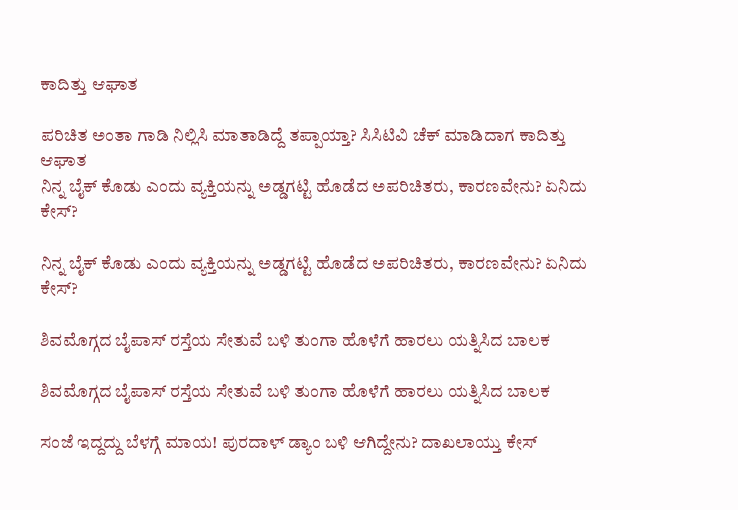ಕಾದಿತ್ತು ಆಘಾತ

ಪರಿಚಿತ ಅಂತಾ ಗಾಡಿ ನಿಲ್ಲಿಸಿ ಮಾತಾಡಿದ್ದೆ ತಪ್ಪಾಯ್ತಾ? ಸಿಸಿಟಿವಿ ಚೆಕ್‌ ಮಾಡಿದಾಗ ಕಾದಿತ್ತು ಆಘಾತ
ನಿನ್ನ ಬೈಕ್ ಕೊಡು ಎಂದು ವ್ಯಕ್ತಿಯನ್ನು ಅಡ್ಡಗಟ್ಟಿ ಹೊಡೆದ ಅಪರಿಚಿತರು, ಕಾರಣವೇನು? ಏನಿದು ಕೇಸ್‌?

ನಿನ್ನ ಬೈಕ್ ಕೊಡು ಎಂದು ವ್ಯಕ್ತಿಯನ್ನು ಅಡ್ಡಗಟ್ಟಿ ಹೊಡೆದ ಅಪರಿಚಿತರು, ಕಾರಣವೇನು? ಏನಿದು ಕೇಸ್‌?

ಶಿವಮೊಗ್ಗದ ಬೈಪಾಸ್‌ ರಸ್ತೆಯ ಸೇತುವೆ ಬಳಿ ತುಂಗಾ ಹೊಳೆಗೆ ಹಾರಲು ಯತ್ನಿಸಿದ ಬಾಲಕ

ಶಿವಮೊಗ್ಗದ ಬೈಪಾಸ್‌ ರಸ್ತೆಯ ಸೇತುವೆ ಬಳಿ ತುಂಗಾ ಹೊಳೆಗೆ ಹಾರಲು ಯತ್ನಿಸಿದ ಬಾಲಕ

ಸಂಜೆ ಇದ್ದದ್ದು ಬೆಳಗ್ಗೆ ಮಾಯ! ಪುರದಾಳ್ ಡ್ಯಾಂ ಬಳಿ ಆಗಿದ್ದೇನು? ದಾಖಲಾಯ್ತು ಕೇಸ್‌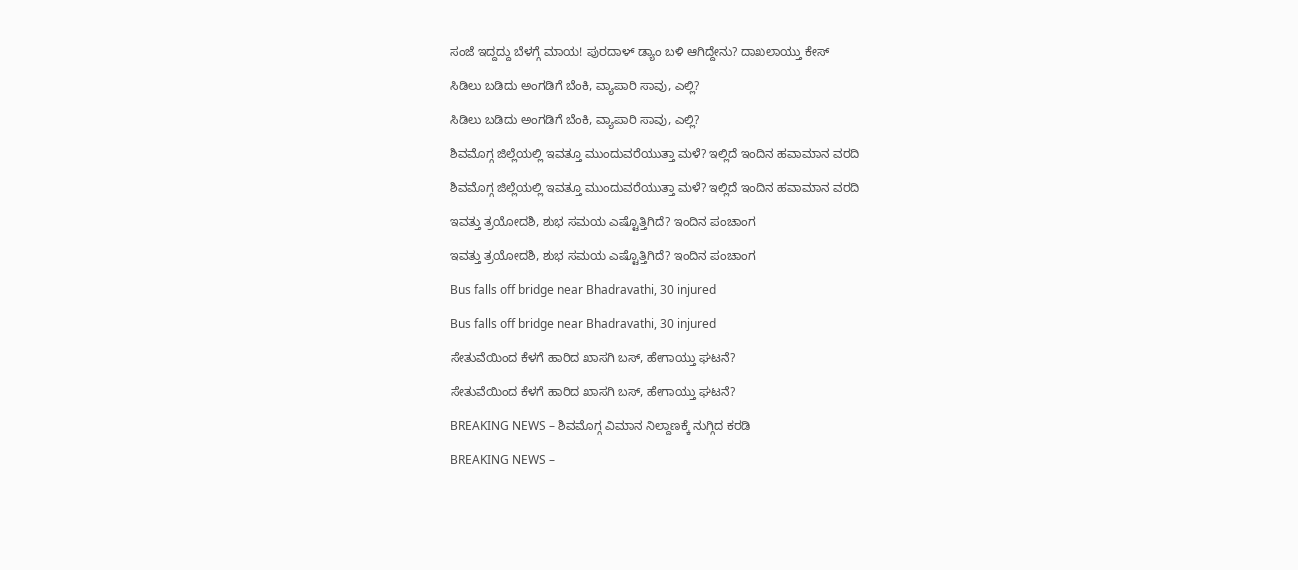ಸಂಜೆ ಇದ್ದದ್ದು ಬೆಳಗ್ಗೆ ಮಾಯ! ಪುರದಾಳ್ ಡ್ಯಾಂ ಬಳಿ ಆಗಿದ್ದೇನು? ದಾಖಲಾಯ್ತು ಕೇಸ್‌

ಸಿಡಿಲು ಬಡಿದು ಅಂಗಡಿಗೆ ಬೆಂಕಿ, ವ್ಯಾಪಾರಿ ಸಾವು, ಎಲ್ಲಿ?

ಸಿಡಿಲು ಬಡಿದು ಅಂಗಡಿಗೆ ಬೆಂಕಿ, ವ್ಯಾಪಾರಿ ಸಾವು, ಎಲ್ಲಿ?

ಶಿವಮೊಗ್ಗ ಜಿಲ್ಲೆಯಲ್ಲಿ ಇವತ್ತೂ ಮುಂದುವರೆಯುತ್ತಾ ಮಳೆ? ಇಲ್ಲಿದೆ ಇಂದಿನ ಹವಾಮಾನ ವರದಿ

ಶಿವಮೊಗ್ಗ ಜಿಲ್ಲೆಯಲ್ಲಿ ಇವತ್ತೂ ಮುಂದುವರೆಯುತ್ತಾ ಮಳೆ? ಇಲ್ಲಿದೆ ಇಂದಿನ ಹವಾಮಾನ ವರದಿ

ಇವತ್ತು ತ್ರಯೋದಶಿ, ಶುಭ ಸಮಯ ಎಷ್ಟೊತ್ತಿಗಿದೆ? ಇಂದಿನ ಪಂಚಾಂಗ

ಇವತ್ತು ತ್ರಯೋದಶಿ, ಶುಭ ಸಮಯ ಎಷ್ಟೊತ್ತಿಗಿದೆ? ಇಂದಿನ ಪಂಚಾಂಗ

Bus falls off bridge near Bhadravathi, 30 injured

Bus falls off bridge near Bhadravathi, 30 injured

ಸೇತುವೆಯಿಂದ ಕೆಳಗೆ ಹಾರಿದ ಖಾಸಗಿ ಬಸ್‌, ಹೇಗಾಯ್ತು ಘಟನೆ?

ಸೇತುವೆಯಿಂದ ಕೆಳಗೆ ಹಾರಿದ ಖಾಸಗಿ ಬಸ್‌, ಹೇಗಾಯ್ತು ಘಟನೆ?

BREAKING NEWS – ಶಿವಮೊಗ್ಗ ವಿಮಾನ ನಿಲ್ದಾಣಕ್ಕೆ ನುಗ್ಗಿದ ಕರಡಿ

BREAKING NEWS –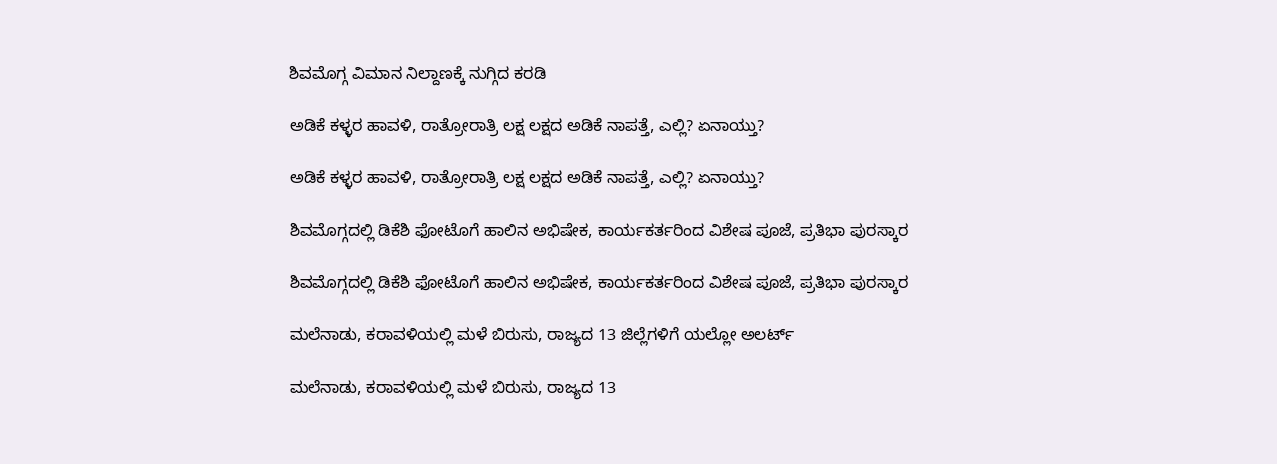ಶಿವಮೊಗ್ಗ ವಿಮಾನ ನಿಲ್ದಾಣಕ್ಕೆ ನುಗ್ಗಿದ ಕರಡಿ

ಅಡಿಕೆ ಕಳ್ಳರ ಹಾವಳಿ, ರಾತ್ರೋರಾತ್ರಿ ಲಕ್ಷ ಲಕ್ಷದ ಅಡಿಕೆ ನಾಪತ್ತೆ, ಎಲ್ಲಿ? ಏನಾಯ್ತು?

ಅಡಿಕೆ ಕಳ್ಳರ ಹಾವಳಿ, ರಾತ್ರೋರಾತ್ರಿ ಲಕ್ಷ ಲಕ್ಷದ ಅಡಿಕೆ ನಾಪತ್ತೆ, ಎಲ್ಲಿ? ಏನಾಯ್ತು?

ಶಿವಮೊಗ್ಗದಲ್ಲಿ ಡಿಕೆಶಿ ಫೋಟೊಗೆ ಹಾಲಿನ ಅಭಿಷೇಕ, ಕಾರ್ಯಕರ್ತರಿಂದ ವಿಶೇಷ ಪೂಜೆ, ಪ್ರತಿಭಾ ಪುರಸ್ಕಾರ

ಶಿವಮೊಗ್ಗದಲ್ಲಿ ಡಿಕೆಶಿ ಫೋಟೊಗೆ ಹಾಲಿನ ಅಭಿಷೇಕ, ಕಾರ್ಯಕರ್ತರಿಂದ ವಿಶೇಷ ಪೂಜೆ, ಪ್ರತಿಭಾ ಪುರಸ್ಕಾರ

ಮಲೆನಾಡು, ಕರಾವಳಿಯಲ್ಲಿ ಮಳೆ ಬಿರುಸು, ರಾಜ್ಯದ 13 ಜಿಲ್ಲೆಗಳಿಗೆ ಯಲ್ಲೋ ಅಲರ್ಟ್‌

ಮಲೆನಾಡು, ಕರಾವಳಿಯಲ್ಲಿ ಮಳೆ ಬಿರುಸು, ರಾಜ್ಯದ 13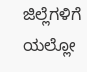ಜಿಲ್ಲೆಗಳಿಗೆ ಯಲ್ಲೋ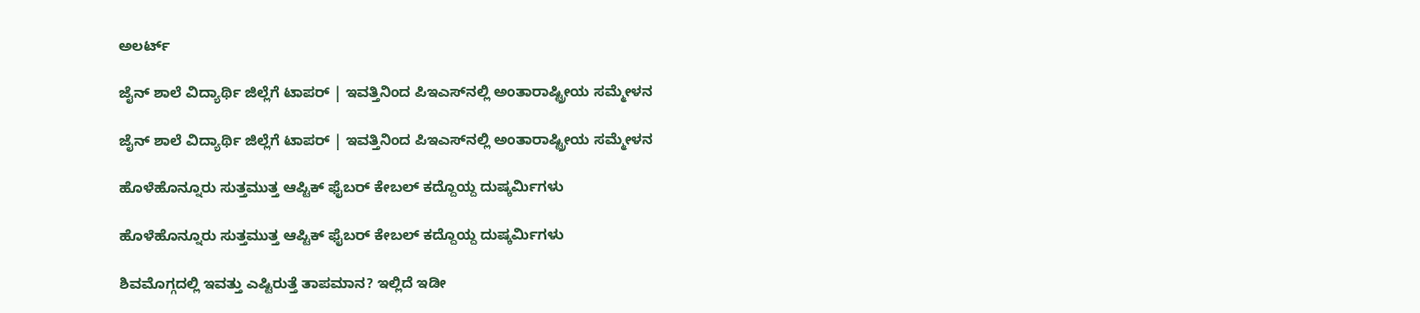ಅಲರ್ಟ್‌

ಜೈನ್‌ ಶಾಲೆ ವಿದ್ಯಾರ್ಥಿ ಜಿಲ್ಲೆಗೆ ಟಾಪರ್‌ | ಇವತ್ತಿನಿಂದ ಪಿಇಎಸ್‌ನಲ್ಲಿ ಅಂತಾರಾಷ್ಟ್ರೀಯ ಸಮ್ಮೇಳನ

ಜೈನ್‌ ಶಾಲೆ ವಿದ್ಯಾರ್ಥಿ ಜಿಲ್ಲೆಗೆ ಟಾಪರ್‌ | ಇವತ್ತಿನಿಂದ ಪಿಇಎಸ್‌ನಲ್ಲಿ ಅಂತಾರಾಷ್ಟ್ರೀಯ ಸಮ್ಮೇಳನ

ಹೊಳೆಹೊನ್ನೂರು ಸುತ್ತಮುತ್ತ ಆಪ್ಟಿಕ್‌ ಫೈಬರ್‌ ಕೇಬಲ್‌ ಕದ್ದೊಯ್ದ ದುಷ್ಕರ್ಮಿಗಳು

ಹೊಳೆಹೊನ್ನೂರು ಸುತ್ತಮುತ್ತ ಆಪ್ಟಿಕ್‌ ಫೈಬರ್‌ ಕೇಬಲ್‌ ಕದ್ದೊಯ್ದ ದುಷ್ಕರ್ಮಿಗಳು

ಶಿವಮೊಗ್ಗದಲ್ಲಿ ಇವತ್ತು ಎಷ್ಟಿರುತ್ತೆ ತಾಪಮಾನ? ಇಲ್ಲಿದೆ ಇಡೀ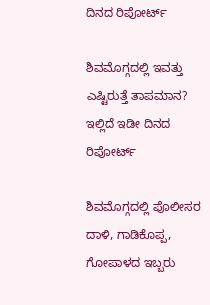ದಿನದ ರಿಪೋರ್ಟ್‌

ಶಿವಮೊಗ್ಗದಲ್ಲಿ ಇವತ್ತು ಎಷ್ಟಿರುತ್ತೆ ತಾಪಮಾನ? ಇಲ್ಲಿದೆ ಇಡೀ ದಿನದ ರಿಪೋರ್ಟ್‌

ಶಿವಮೊಗ್ಗದಲ್ಲಿ ಪೊಲೀಸರ ದಾಳಿ, ಗಾಡಿಕೊಪ್ಪ, ಗೋಪಾಳದ ಇಬ್ಬರು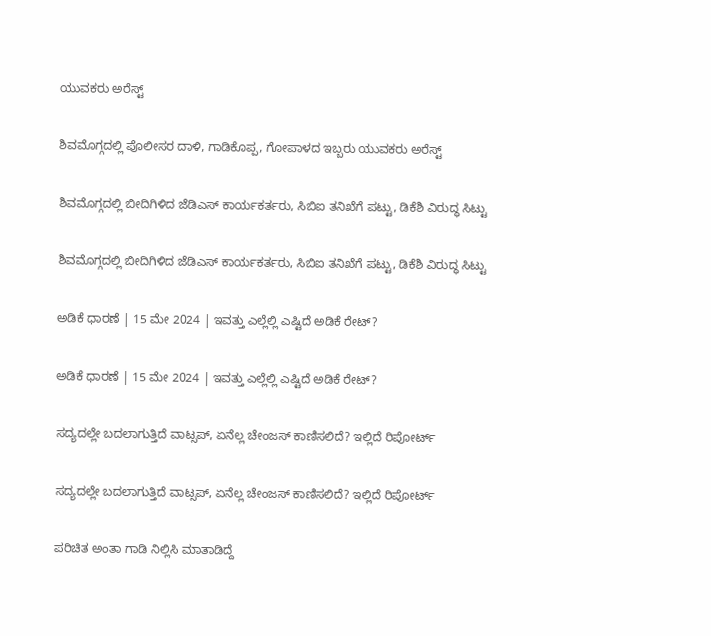ಯುವಕರು ಅರೆಸ್ಟ್‌

ಶಿವಮೊಗ್ಗದಲ್ಲಿ ಪೊಲೀಸರ ದಾಳಿ, ಗಾಡಿಕೊಪ್ಪ, ಗೋಪಾಳದ ಇಬ್ಬರು ಯುವಕರು ಅರೆಸ್ಟ್‌

ಶಿವಮೊಗ್ಗದಲ್ಲಿ ಬೀದಿಗಿಳಿದ ಜೆಡಿಎಸ್‌ ಕಾರ್ಯಕರ್ತರು, ಸಿಬಿಐ ತನಿಖೆಗೆ ಪಟ್ಟು, ಡಿಕೆಶಿ ವಿರುದ್ಧ ಸಿಟ್ಟು

ಶಿವಮೊಗ್ಗದಲ್ಲಿ ಬೀದಿಗಿಳಿದ ಜೆಡಿಎಸ್‌ ಕಾರ್ಯಕರ್ತರು, ಸಿಬಿಐ ತನಿಖೆಗೆ ಪಟ್ಟು, ಡಿಕೆಶಿ ವಿರುದ್ಧ ಸಿಟ್ಟು

ಅಡಿಕೆ ಧಾರಣೆ | 15 ಮೇ 2024 | ಇವತ್ತು ಎಲ್ಲೆಲ್ಲಿ ಎಷ್ಟಿದೆ ಅಡಿಕೆ ರೇಟ್?

ಅಡಿಕೆ ಧಾರಣೆ | 15 ಮೇ 2024 | ಇವತ್ತು ಎಲ್ಲೆಲ್ಲಿ ಎಷ್ಟಿದೆ ಅಡಿಕೆ ರೇಟ್?

ಸದ್ಯದಲ್ಲೇ ಬದಲಾಗುತ್ತಿದೆ ವಾಟ್ಸಪ್‌, ಏನೆಲ್ಲ ಚೇಂಜಸ್‌ ಕಾಣಿಸಲಿದೆ? ಇಲ್ಲಿದೆ ರಿಪೋರ್ಟ್‌

ಸದ್ಯದಲ್ಲೇ ಬದಲಾಗುತ್ತಿದೆ ವಾಟ್ಸಪ್‌, ಏನೆಲ್ಲ ಚೇಂಜಸ್‌ ಕಾಣಿಸಲಿದೆ? ಇಲ್ಲಿದೆ ರಿಪೋರ್ಟ್‌

ಪರಿಚಿತ ಅಂತಾ ಗಾಡಿ ನಿಲ್ಲಿಸಿ ಮಾತಾಡಿದ್ದೆ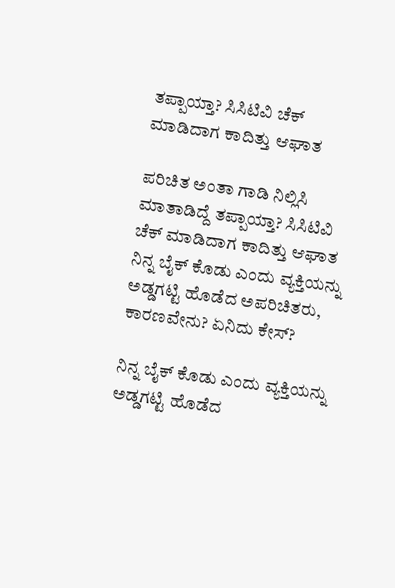ತಪ್ಪಾಯ್ತಾ? ಸಿಸಿಟಿವಿ ಚೆಕ್‌ ಮಾಡಿದಾಗ ಕಾದಿತ್ತು ಆಘಾತ

ಪರಿಚಿತ ಅಂತಾ ಗಾಡಿ ನಿಲ್ಲಿಸಿ ಮಾತಾಡಿದ್ದೆ ತಪ್ಪಾಯ್ತಾ? ಸಿಸಿಟಿವಿ ಚೆಕ್‌ ಮಾಡಿದಾಗ ಕಾದಿತ್ತು ಆಘಾತ
ನಿನ್ನ ಬೈಕ್ ಕೊಡು ಎಂದು ವ್ಯಕ್ತಿಯನ್ನು ಅಡ್ಡಗಟ್ಟಿ ಹೊಡೆದ ಅಪರಿಚಿತರು, ಕಾರಣವೇನು? ಏನಿದು ಕೇಸ್‌?

ನಿನ್ನ ಬೈಕ್ ಕೊಡು ಎಂದು ವ್ಯಕ್ತಿಯನ್ನು ಅಡ್ಡಗಟ್ಟಿ ಹೊಡೆದ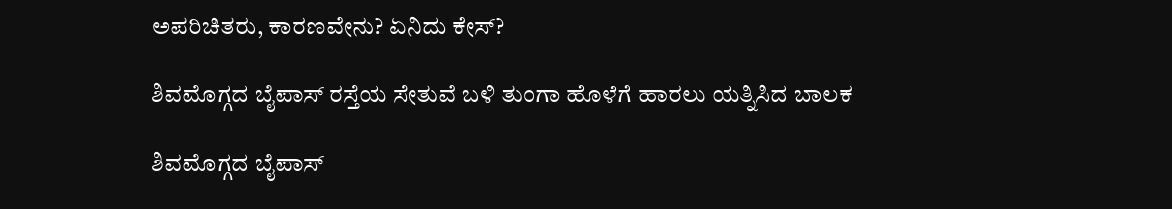ಅಪರಿಚಿತರು, ಕಾರಣವೇನು? ಏನಿದು ಕೇಸ್‌?

ಶಿವಮೊಗ್ಗದ ಬೈಪಾಸ್‌ ರಸ್ತೆಯ ಸೇತುವೆ ಬಳಿ ತುಂಗಾ ಹೊಳೆಗೆ ಹಾರಲು ಯತ್ನಿಸಿದ ಬಾಲಕ

ಶಿವಮೊಗ್ಗದ ಬೈಪಾಸ್‌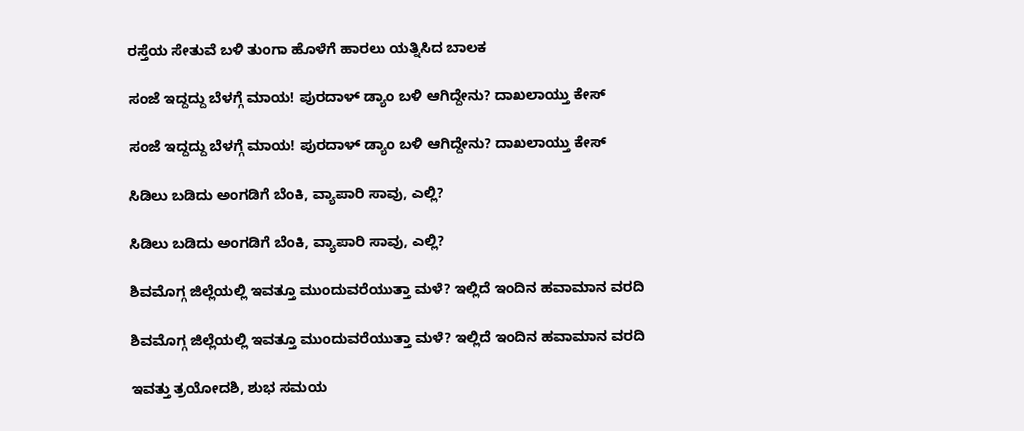ರಸ್ತೆಯ ಸೇತುವೆ ಬಳಿ ತುಂಗಾ ಹೊಳೆಗೆ ಹಾರಲು ಯತ್ನಿಸಿದ ಬಾಲಕ

ಸಂಜೆ ಇದ್ದದ್ದು ಬೆಳಗ್ಗೆ ಮಾಯ! ಪುರದಾಳ್ ಡ್ಯಾಂ ಬಳಿ ಆಗಿದ್ದೇನು? ದಾಖಲಾಯ್ತು ಕೇಸ್‌

ಸಂಜೆ ಇದ್ದದ್ದು ಬೆಳಗ್ಗೆ ಮಾಯ! ಪುರದಾಳ್ ಡ್ಯಾಂ ಬಳಿ ಆಗಿದ್ದೇನು? ದಾಖಲಾಯ್ತು ಕೇಸ್‌

ಸಿಡಿಲು ಬಡಿದು ಅಂಗಡಿಗೆ ಬೆಂಕಿ, ವ್ಯಾಪಾರಿ ಸಾವು, ಎಲ್ಲಿ?

ಸಿಡಿಲು ಬಡಿದು ಅಂಗಡಿಗೆ ಬೆಂಕಿ, ವ್ಯಾಪಾರಿ ಸಾವು, ಎಲ್ಲಿ?

ಶಿವಮೊಗ್ಗ ಜಿಲ್ಲೆಯಲ್ಲಿ ಇವತ್ತೂ ಮುಂದುವರೆಯುತ್ತಾ ಮಳೆ? ಇಲ್ಲಿದೆ ಇಂದಿನ ಹವಾಮಾನ ವರದಿ

ಶಿವಮೊಗ್ಗ ಜಿಲ್ಲೆಯಲ್ಲಿ ಇವತ್ತೂ ಮುಂದುವರೆಯುತ್ತಾ ಮಳೆ? ಇಲ್ಲಿದೆ ಇಂದಿನ ಹವಾಮಾನ ವರದಿ

ಇವತ್ತು ತ್ರಯೋದಶಿ, ಶುಭ ಸಮಯ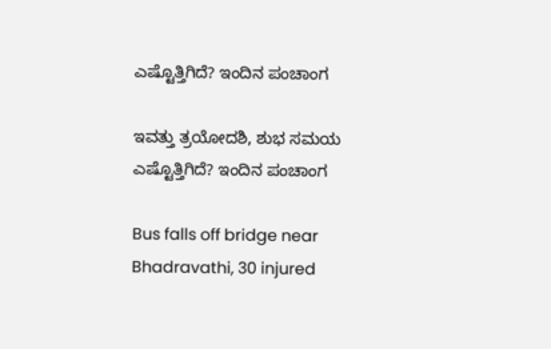ಎಷ್ಟೊತ್ತಿಗಿದೆ? ಇಂದಿನ ಪಂಚಾಂಗ

ಇವತ್ತು ತ್ರಯೋದಶಿ, ಶುಭ ಸಮಯ ಎಷ್ಟೊತ್ತಿಗಿದೆ? ಇಂದಿನ ಪಂಚಾಂಗ

Bus falls off bridge near Bhadravathi, 30 injured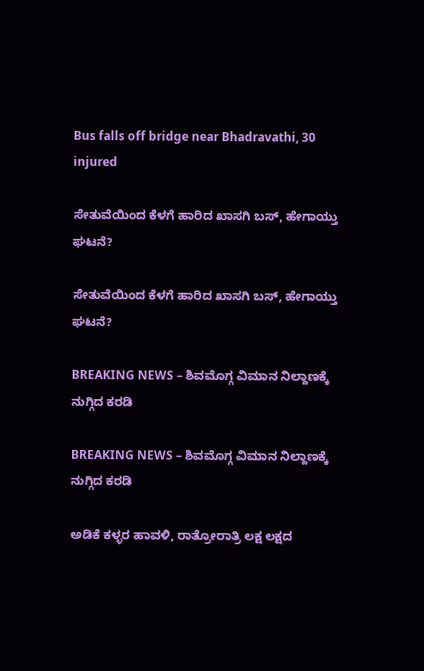Bus falls off bridge near Bhadravathi, 30 injured

ಸೇತುವೆಯಿಂದ ಕೆಳಗೆ ಹಾರಿದ ಖಾಸಗಿ ಬಸ್‌, ಹೇಗಾಯ್ತು ಘಟನೆ?

ಸೇತುವೆಯಿಂದ ಕೆಳಗೆ ಹಾರಿದ ಖಾಸಗಿ ಬಸ್‌, ಹೇಗಾಯ್ತು ಘಟನೆ?

BREAKING NEWS – ಶಿವಮೊಗ್ಗ ವಿಮಾನ ನಿಲ್ದಾಣಕ್ಕೆ ನುಗ್ಗಿದ ಕರಡಿ

BREAKING NEWS – ಶಿವಮೊಗ್ಗ ವಿಮಾನ ನಿಲ್ದಾಣಕ್ಕೆ ನುಗ್ಗಿದ ಕರಡಿ

ಅಡಿಕೆ ಕಳ್ಳರ ಹಾವಳಿ, ರಾತ್ರೋರಾತ್ರಿ ಲಕ್ಷ ಲಕ್ಷದ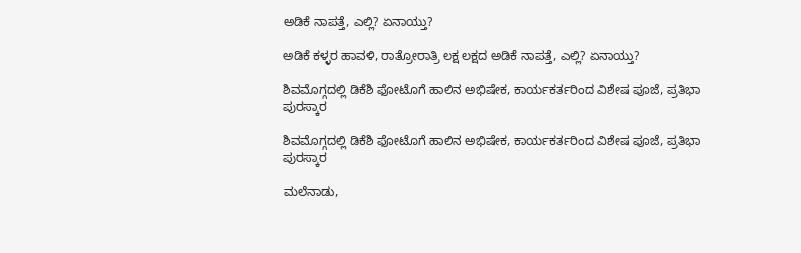ಅಡಿಕೆ ನಾಪತ್ತೆ, ಎಲ್ಲಿ? ಏನಾಯ್ತು?

ಅಡಿಕೆ ಕಳ್ಳರ ಹಾವಳಿ, ರಾತ್ರೋರಾತ್ರಿ ಲಕ್ಷ ಲಕ್ಷದ ಅಡಿಕೆ ನಾಪತ್ತೆ, ಎಲ್ಲಿ? ಏನಾಯ್ತು?

ಶಿವಮೊಗ್ಗದಲ್ಲಿ ಡಿಕೆಶಿ ಫೋಟೊಗೆ ಹಾಲಿನ ಅಭಿಷೇಕ, ಕಾರ್ಯಕರ್ತರಿಂದ ವಿಶೇಷ ಪೂಜೆ, ಪ್ರತಿಭಾ ಪುರಸ್ಕಾರ

ಶಿವಮೊಗ್ಗದಲ್ಲಿ ಡಿಕೆಶಿ ಫೋಟೊಗೆ ಹಾಲಿನ ಅಭಿಷೇಕ, ಕಾರ್ಯಕರ್ತರಿಂದ ವಿಶೇಷ ಪೂಜೆ, ಪ್ರತಿಭಾ ಪುರಸ್ಕಾರ

ಮಲೆನಾಡು,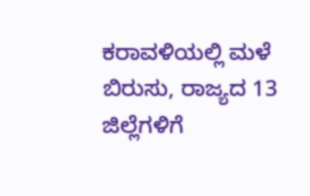ಕರಾವಳಿಯಲ್ಲಿ ಮಳೆ ಬಿರುಸು, ರಾಜ್ಯದ 13 ಜಿಲ್ಲೆಗಳಿಗೆ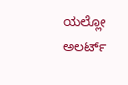ಯಲ್ಲೋ ಅಲರ್ಟ್‌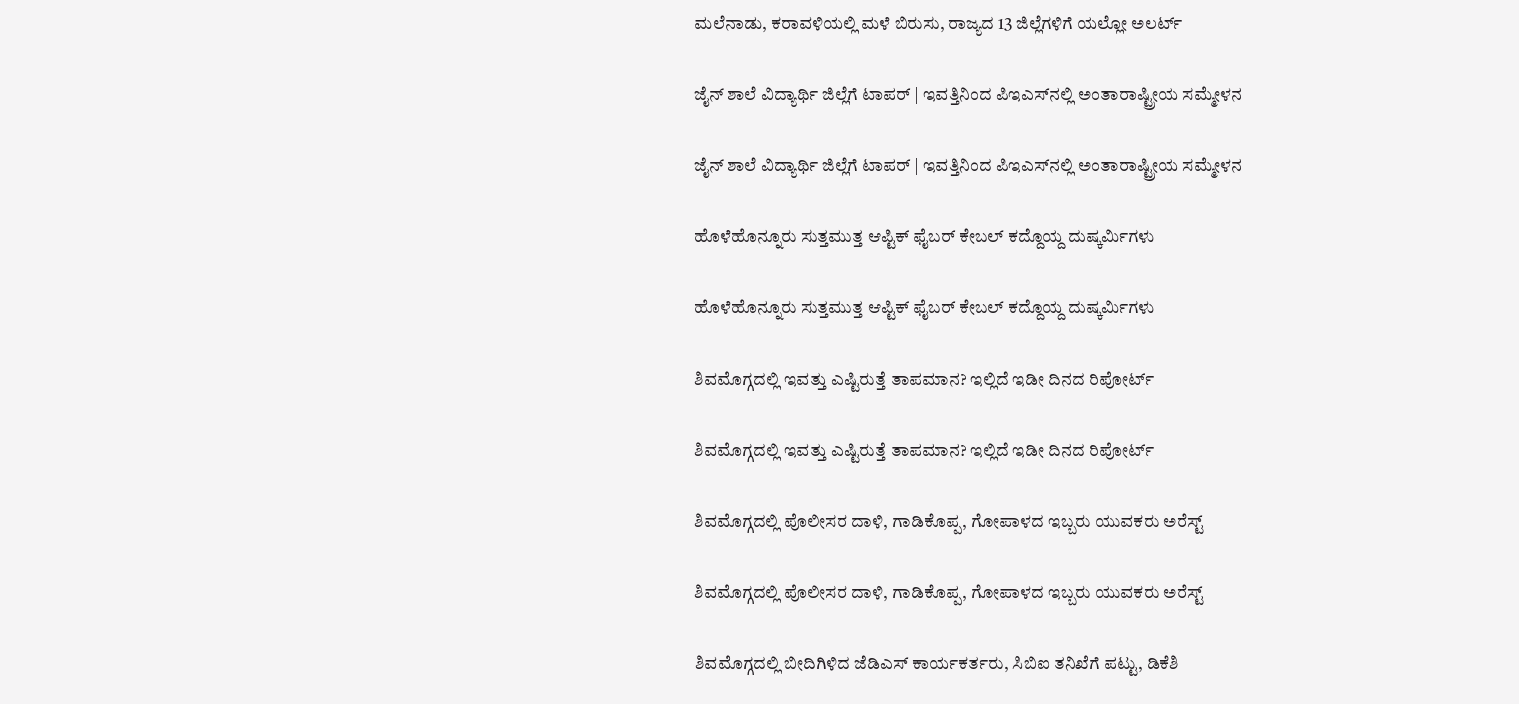ಮಲೆನಾಡು, ಕರಾವಳಿಯಲ್ಲಿ ಮಳೆ ಬಿರುಸು, ರಾಜ್ಯದ 13 ಜಿಲ್ಲೆಗಳಿಗೆ ಯಲ್ಲೋ ಅಲರ್ಟ್‌

ಜೈನ್‌ ಶಾಲೆ ವಿದ್ಯಾರ್ಥಿ ಜಿಲ್ಲೆಗೆ ಟಾಪರ್‌ | ಇವತ್ತಿನಿಂದ ಪಿಇಎಸ್‌ನಲ್ಲಿ ಅಂತಾರಾಷ್ಟ್ರೀಯ ಸಮ್ಮೇಳನ

ಜೈನ್‌ ಶಾಲೆ ವಿದ್ಯಾರ್ಥಿ ಜಿಲ್ಲೆಗೆ ಟಾಪರ್‌ | ಇವತ್ತಿನಿಂದ ಪಿಇಎಸ್‌ನಲ್ಲಿ ಅಂತಾರಾಷ್ಟ್ರೀಯ ಸಮ್ಮೇಳನ

ಹೊಳೆಹೊನ್ನೂರು ಸುತ್ತಮುತ್ತ ಆಪ್ಟಿಕ್‌ ಫೈಬರ್‌ ಕೇಬಲ್‌ ಕದ್ದೊಯ್ದ ದುಷ್ಕರ್ಮಿಗಳು

ಹೊಳೆಹೊನ್ನೂರು ಸುತ್ತಮುತ್ತ ಆಪ್ಟಿಕ್‌ ಫೈಬರ್‌ ಕೇಬಲ್‌ ಕದ್ದೊಯ್ದ ದುಷ್ಕರ್ಮಿಗಳು

ಶಿವಮೊಗ್ಗದಲ್ಲಿ ಇವತ್ತು ಎಷ್ಟಿರುತ್ತೆ ತಾಪಮಾನ? ಇಲ್ಲಿದೆ ಇಡೀ ದಿನದ ರಿಪೋರ್ಟ್‌

ಶಿವಮೊಗ್ಗದಲ್ಲಿ ಇವತ್ತು ಎಷ್ಟಿರುತ್ತೆ ತಾಪಮಾನ? ಇಲ್ಲಿದೆ ಇಡೀ ದಿನದ ರಿಪೋರ್ಟ್‌

ಶಿವಮೊಗ್ಗದಲ್ಲಿ ಪೊಲೀಸರ ದಾಳಿ, ಗಾಡಿಕೊಪ್ಪ, ಗೋಪಾಳದ ಇಬ್ಬರು ಯುವಕರು ಅರೆಸ್ಟ್‌

ಶಿವಮೊಗ್ಗದಲ್ಲಿ ಪೊಲೀಸರ ದಾಳಿ, ಗಾಡಿಕೊಪ್ಪ, ಗೋಪಾಳದ ಇಬ್ಬರು ಯುವಕರು ಅರೆಸ್ಟ್‌

ಶಿವಮೊಗ್ಗದಲ್ಲಿ ಬೀದಿಗಿಳಿದ ಜೆಡಿಎಸ್‌ ಕಾರ್ಯಕರ್ತರು, ಸಿಬಿಐ ತನಿಖೆಗೆ ಪಟ್ಟು, ಡಿಕೆಶಿ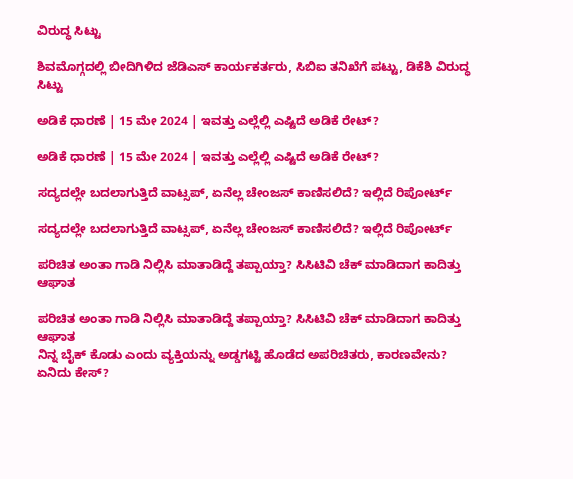ವಿರುದ್ಧ ಸಿಟ್ಟು

ಶಿವಮೊಗ್ಗದಲ್ಲಿ ಬೀದಿಗಿಳಿದ ಜೆಡಿಎಸ್‌ ಕಾರ್ಯಕರ್ತರು, ಸಿಬಿಐ ತನಿಖೆಗೆ ಪಟ್ಟು, ಡಿಕೆಶಿ ವಿರುದ್ಧ ಸಿಟ್ಟು

ಅಡಿಕೆ ಧಾರಣೆ | 15 ಮೇ 2024 | ಇವತ್ತು ಎಲ್ಲೆಲ್ಲಿ ಎಷ್ಟಿದೆ ಅಡಿಕೆ ರೇಟ್?

ಅಡಿಕೆ ಧಾರಣೆ | 15 ಮೇ 2024 | ಇವತ್ತು ಎಲ್ಲೆಲ್ಲಿ ಎಷ್ಟಿದೆ ಅಡಿಕೆ ರೇಟ್?

ಸದ್ಯದಲ್ಲೇ ಬದಲಾಗುತ್ತಿದೆ ವಾಟ್ಸಪ್‌, ಏನೆಲ್ಲ ಚೇಂಜಸ್‌ ಕಾಣಿಸಲಿದೆ? ಇಲ್ಲಿದೆ ರಿಪೋರ್ಟ್‌

ಸದ್ಯದಲ್ಲೇ ಬದಲಾಗುತ್ತಿದೆ ವಾಟ್ಸಪ್‌, ಏನೆಲ್ಲ ಚೇಂಜಸ್‌ ಕಾಣಿಸಲಿದೆ? ಇಲ್ಲಿದೆ ರಿಪೋರ್ಟ್‌

ಪರಿಚಿತ ಅಂತಾ ಗಾಡಿ ನಿಲ್ಲಿಸಿ ಮಾತಾಡಿದ್ದೆ ತಪ್ಪಾಯ್ತಾ? ಸಿಸಿಟಿವಿ ಚೆಕ್‌ ಮಾಡಿದಾಗ ಕಾದಿತ್ತು ಆಘಾತ

ಪರಿಚಿತ ಅಂತಾ ಗಾಡಿ ನಿಲ್ಲಿಸಿ ಮಾತಾಡಿದ್ದೆ ತಪ್ಪಾಯ್ತಾ? ಸಿಸಿಟಿವಿ ಚೆಕ್‌ ಮಾಡಿದಾಗ ಕಾದಿತ್ತು ಆಘಾತ
ನಿನ್ನ ಬೈಕ್ ಕೊಡು ಎಂದು ವ್ಯಕ್ತಿಯನ್ನು ಅಡ್ಡಗಟ್ಟಿ ಹೊಡೆದ ಅಪರಿಚಿತರು, ಕಾರಣವೇನು? ಏನಿದು ಕೇಸ್‌?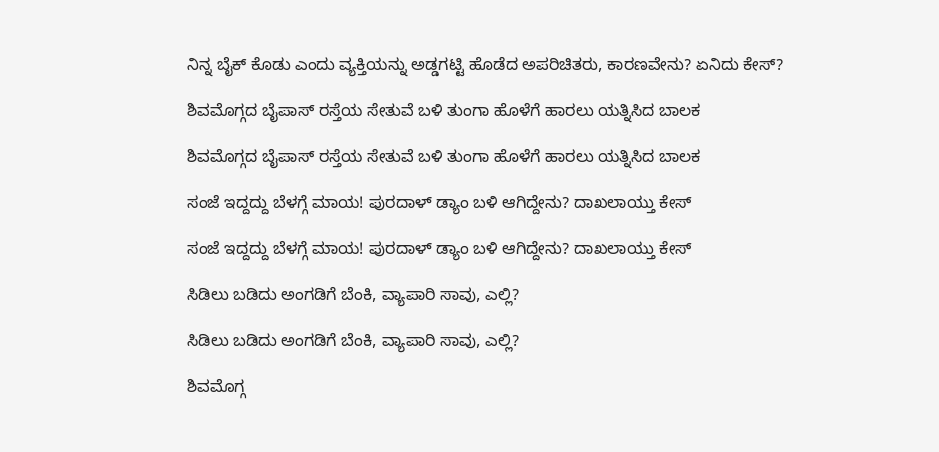ನಿನ್ನ ಬೈಕ್ ಕೊಡು ಎಂದು ವ್ಯಕ್ತಿಯನ್ನು ಅಡ್ಡಗಟ್ಟಿ ಹೊಡೆದ ಅಪರಿಚಿತರು, ಕಾರಣವೇನು? ಏನಿದು ಕೇಸ್‌?

ಶಿವಮೊಗ್ಗದ ಬೈಪಾಸ್‌ ರಸ್ತೆಯ ಸೇತುವೆ ಬಳಿ ತುಂಗಾ ಹೊಳೆಗೆ ಹಾರಲು ಯತ್ನಿಸಿದ ಬಾಲಕ

ಶಿವಮೊಗ್ಗದ ಬೈಪಾಸ್‌ ರಸ್ತೆಯ ಸೇತುವೆ ಬಳಿ ತುಂಗಾ ಹೊಳೆಗೆ ಹಾರಲು ಯತ್ನಿಸಿದ ಬಾಲಕ

ಸಂಜೆ ಇದ್ದದ್ದು ಬೆಳಗ್ಗೆ ಮಾಯ! ಪುರದಾಳ್ ಡ್ಯಾಂ ಬಳಿ ಆಗಿದ್ದೇನು? ದಾಖಲಾಯ್ತು ಕೇಸ್‌

ಸಂಜೆ ಇದ್ದದ್ದು ಬೆಳಗ್ಗೆ ಮಾಯ! ಪುರದಾಳ್ ಡ್ಯಾಂ ಬಳಿ ಆಗಿದ್ದೇನು? ದಾಖಲಾಯ್ತು ಕೇಸ್‌

ಸಿಡಿಲು ಬಡಿದು ಅಂಗಡಿಗೆ ಬೆಂಕಿ, ವ್ಯಾಪಾರಿ ಸಾವು, ಎಲ್ಲಿ?

ಸಿಡಿಲು ಬಡಿದು ಅಂಗಡಿಗೆ ಬೆಂಕಿ, ವ್ಯಾಪಾರಿ ಸಾವು, ಎಲ್ಲಿ?

ಶಿವಮೊಗ್ಗ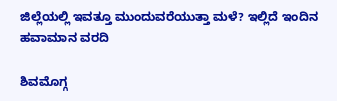ಜಿಲ್ಲೆಯಲ್ಲಿ ಇವತ್ತೂ ಮುಂದುವರೆಯುತ್ತಾ ಮಳೆ? ಇಲ್ಲಿದೆ ಇಂದಿನ ಹವಾಮಾನ ವರದಿ

ಶಿವಮೊಗ್ಗ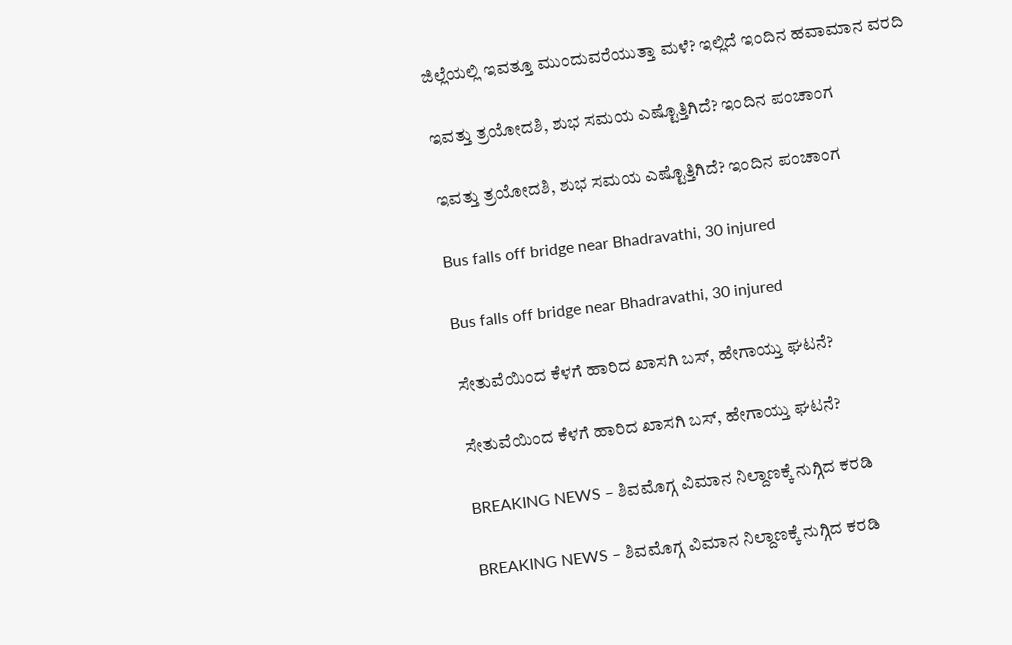ಜಿಲ್ಲೆಯಲ್ಲಿ ಇವತ್ತೂ ಮುಂದುವರೆಯುತ್ತಾ ಮಳೆ? ಇಲ್ಲಿದೆ ಇಂದಿನ ಹವಾಮಾನ ವರದಿ

ಇವತ್ತು ತ್ರಯೋದಶಿ, ಶುಭ ಸಮಯ ಎಷ್ಟೊತ್ತಿಗಿದೆ? ಇಂದಿನ ಪಂಚಾಂಗ

ಇವತ್ತು ತ್ರಯೋದಶಿ, ಶುಭ ಸಮಯ ಎಷ್ಟೊತ್ತಿಗಿದೆ? ಇಂದಿನ ಪಂಚಾಂಗ

Bus falls off bridge near Bhadravathi, 30 injured

Bus falls off bridge near Bhadravathi, 30 injured

ಸೇತುವೆಯಿಂದ ಕೆಳಗೆ ಹಾರಿದ ಖಾಸಗಿ ಬಸ್‌, ಹೇಗಾಯ್ತು ಘಟನೆ?

ಸೇತುವೆಯಿಂದ ಕೆಳಗೆ ಹಾರಿದ ಖಾಸಗಿ ಬಸ್‌, ಹೇಗಾಯ್ತು ಘಟನೆ?

BREAKING NEWS – ಶಿವಮೊಗ್ಗ ವಿಮಾನ ನಿಲ್ದಾಣಕ್ಕೆ ನುಗ್ಗಿದ ಕರಡಿ

BREAKING NEWS – ಶಿವಮೊಗ್ಗ ವಿಮಾನ ನಿಲ್ದಾಣಕ್ಕೆ ನುಗ್ಗಿದ ಕರಡಿ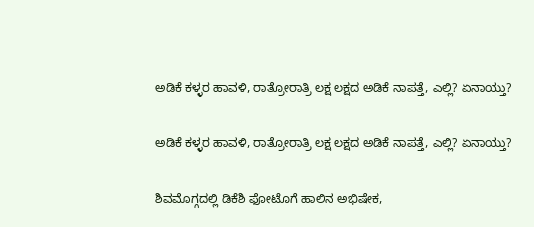ಅಡಿಕೆ ಕಳ್ಳರ ಹಾವಳಿ, ರಾತ್ರೋರಾತ್ರಿ ಲಕ್ಷ ಲಕ್ಷದ ಅಡಿಕೆ ನಾಪತ್ತೆ, ಎಲ್ಲಿ? ಏನಾಯ್ತು?

ಅಡಿಕೆ ಕಳ್ಳರ ಹಾವಳಿ, ರಾತ್ರೋರಾತ್ರಿ ಲಕ್ಷ ಲಕ್ಷದ ಅಡಿಕೆ ನಾಪತ್ತೆ, ಎಲ್ಲಿ? ಏನಾಯ್ತು?

ಶಿವಮೊಗ್ಗದಲ್ಲಿ ಡಿಕೆಶಿ ಫೋಟೊಗೆ ಹಾಲಿನ ಅಭಿಷೇಕ,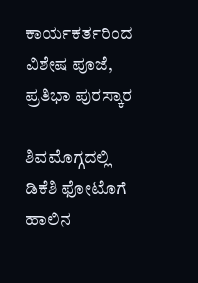ಕಾರ್ಯಕರ್ತರಿಂದ ವಿಶೇಷ ಪೂಜೆ, ಪ್ರತಿಭಾ ಪುರಸ್ಕಾರ

ಶಿವಮೊಗ್ಗದಲ್ಲಿ ಡಿಕೆಶಿ ಫೋಟೊಗೆ ಹಾಲಿನ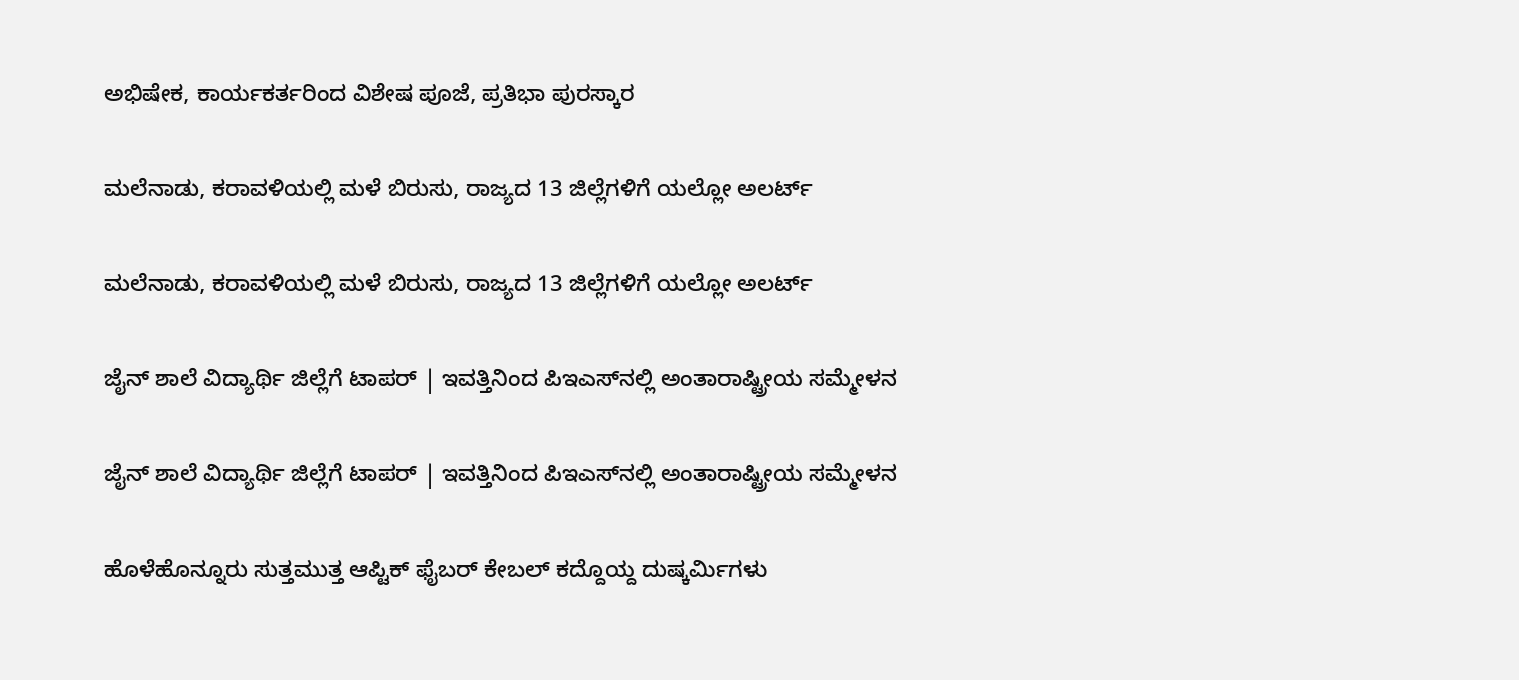ಅಭಿಷೇಕ, ಕಾರ್ಯಕರ್ತರಿಂದ ವಿಶೇಷ ಪೂಜೆ, ಪ್ರತಿಭಾ ಪುರಸ್ಕಾರ

ಮಲೆನಾಡು, ಕರಾವಳಿಯಲ್ಲಿ ಮಳೆ ಬಿರುಸು, ರಾಜ್ಯದ 13 ಜಿಲ್ಲೆಗಳಿಗೆ ಯಲ್ಲೋ ಅಲರ್ಟ್‌

ಮಲೆನಾಡು, ಕರಾವಳಿಯಲ್ಲಿ ಮಳೆ ಬಿರುಸು, ರಾಜ್ಯದ 13 ಜಿಲ್ಲೆಗಳಿಗೆ ಯಲ್ಲೋ ಅಲರ್ಟ್‌

ಜೈನ್‌ ಶಾಲೆ ವಿದ್ಯಾರ್ಥಿ ಜಿಲ್ಲೆಗೆ ಟಾಪರ್‌ | ಇವತ್ತಿನಿಂದ ಪಿಇಎಸ್‌ನಲ್ಲಿ ಅಂತಾರಾಷ್ಟ್ರೀಯ ಸಮ್ಮೇಳನ

ಜೈನ್‌ ಶಾಲೆ ವಿದ್ಯಾರ್ಥಿ ಜಿಲ್ಲೆಗೆ ಟಾಪರ್‌ | ಇವತ್ತಿನಿಂದ ಪಿಇಎಸ್‌ನಲ್ಲಿ ಅಂತಾರಾಷ್ಟ್ರೀಯ ಸಮ್ಮೇಳನ

ಹೊಳೆಹೊನ್ನೂರು ಸುತ್ತಮುತ್ತ ಆಪ್ಟಿಕ್‌ ಫೈಬರ್‌ ಕೇಬಲ್‌ ಕದ್ದೊಯ್ದ ದುಷ್ಕರ್ಮಿಗಳು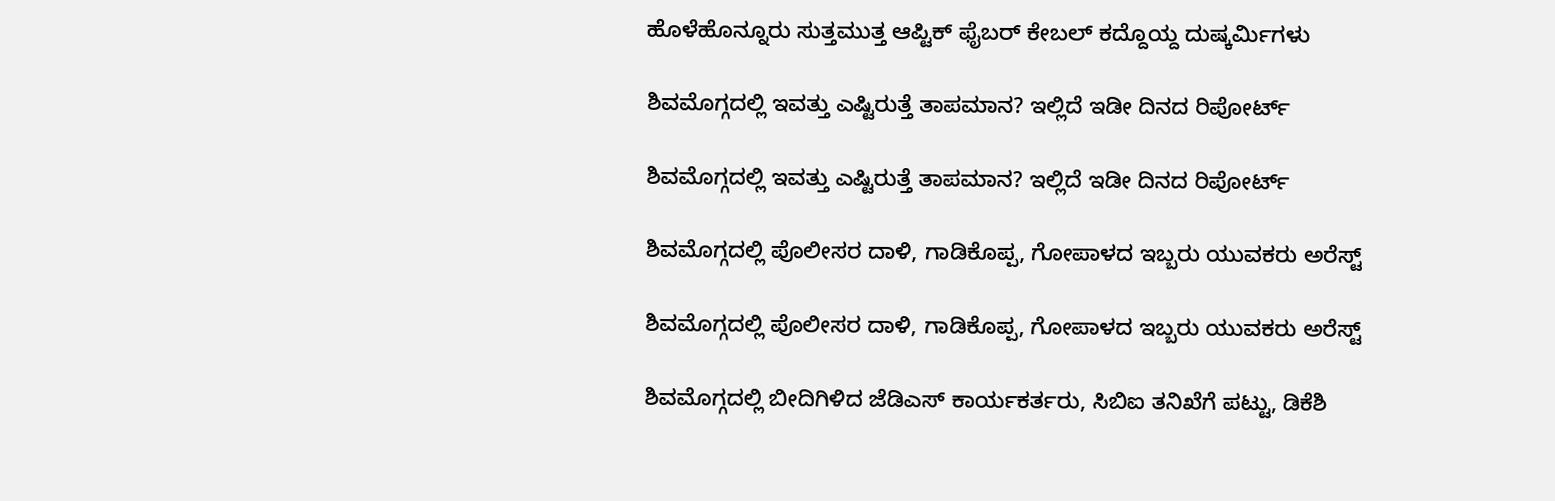ಹೊಳೆಹೊನ್ನೂರು ಸುತ್ತಮುತ್ತ ಆಪ್ಟಿಕ್‌ ಫೈಬರ್‌ ಕೇಬಲ್‌ ಕದ್ದೊಯ್ದ ದುಷ್ಕರ್ಮಿಗಳು

ಶಿವಮೊಗ್ಗದಲ್ಲಿ ಇವತ್ತು ಎಷ್ಟಿರುತ್ತೆ ತಾಪಮಾನ? ಇಲ್ಲಿದೆ ಇಡೀ ದಿನದ ರಿಪೋರ್ಟ್‌

ಶಿವಮೊಗ್ಗದಲ್ಲಿ ಇವತ್ತು ಎಷ್ಟಿರುತ್ತೆ ತಾಪಮಾನ? ಇಲ್ಲಿದೆ ಇಡೀ ದಿನದ ರಿಪೋರ್ಟ್‌

ಶಿವಮೊಗ್ಗದಲ್ಲಿ ಪೊಲೀಸರ ದಾಳಿ, ಗಾಡಿಕೊಪ್ಪ, ಗೋಪಾಳದ ಇಬ್ಬರು ಯುವಕರು ಅರೆಸ್ಟ್‌

ಶಿವಮೊಗ್ಗದಲ್ಲಿ ಪೊಲೀಸರ ದಾಳಿ, ಗಾಡಿಕೊಪ್ಪ, ಗೋಪಾಳದ ಇಬ್ಬರು ಯುವಕರು ಅರೆಸ್ಟ್‌

ಶಿವಮೊಗ್ಗದಲ್ಲಿ ಬೀದಿಗಿಳಿದ ಜೆಡಿಎಸ್‌ ಕಾರ್ಯಕರ್ತರು, ಸಿಬಿಐ ತನಿಖೆಗೆ ಪಟ್ಟು, ಡಿಕೆಶಿ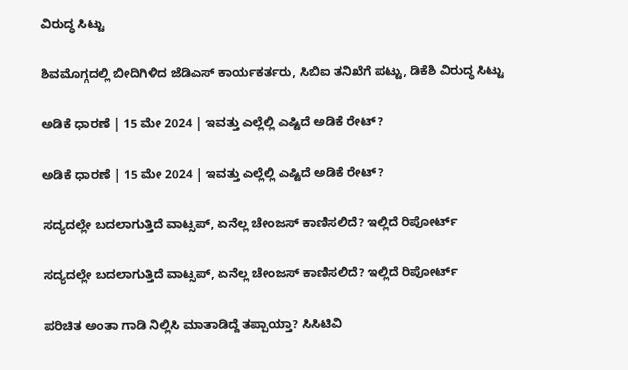ವಿರುದ್ಧ ಸಿಟ್ಟು

ಶಿವಮೊಗ್ಗದಲ್ಲಿ ಬೀದಿಗಿಳಿದ ಜೆಡಿಎಸ್‌ ಕಾರ್ಯಕರ್ತರು, ಸಿಬಿಐ ತನಿಖೆಗೆ ಪಟ್ಟು, ಡಿಕೆಶಿ ವಿರುದ್ಧ ಸಿಟ್ಟು

ಅಡಿಕೆ ಧಾರಣೆ | 15 ಮೇ 2024 | ಇವತ್ತು ಎಲ್ಲೆಲ್ಲಿ ಎಷ್ಟಿದೆ ಅಡಿಕೆ ರೇಟ್?

ಅಡಿಕೆ ಧಾರಣೆ | 15 ಮೇ 2024 | ಇವತ್ತು ಎಲ್ಲೆಲ್ಲಿ ಎಷ್ಟಿದೆ ಅಡಿಕೆ ರೇಟ್?

ಸದ್ಯದಲ್ಲೇ ಬದಲಾಗುತ್ತಿದೆ ವಾಟ್ಸಪ್‌, ಏನೆಲ್ಲ ಚೇಂಜಸ್‌ ಕಾಣಿಸಲಿದೆ? ಇಲ್ಲಿದೆ ರಿಪೋರ್ಟ್‌

ಸದ್ಯದಲ್ಲೇ ಬದಲಾಗುತ್ತಿದೆ ವಾಟ್ಸಪ್‌, ಏನೆಲ್ಲ ಚೇಂಜಸ್‌ ಕಾಣಿಸಲಿದೆ? ಇಲ್ಲಿದೆ ರಿಪೋರ್ಟ್‌

ಪರಿಚಿತ ಅಂತಾ ಗಾಡಿ ನಿಲ್ಲಿಸಿ ಮಾತಾಡಿದ್ದೆ ತಪ್ಪಾಯ್ತಾ? ಸಿಸಿಟಿವಿ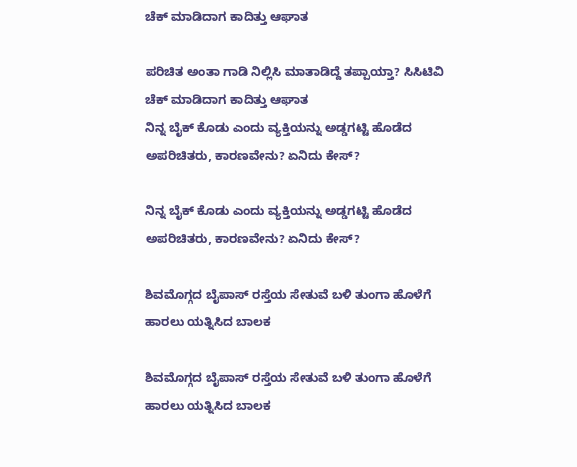ಚೆಕ್‌ ಮಾಡಿದಾಗ ಕಾದಿತ್ತು ಆಘಾತ

ಪರಿಚಿತ ಅಂತಾ ಗಾಡಿ ನಿಲ್ಲಿಸಿ ಮಾತಾಡಿದ್ದೆ ತಪ್ಪಾಯ್ತಾ? ಸಿಸಿಟಿವಿ ಚೆಕ್‌ ಮಾಡಿದಾಗ ಕಾದಿತ್ತು ಆಘಾತ
ನಿನ್ನ ಬೈಕ್ ಕೊಡು ಎಂದು ವ್ಯಕ್ತಿಯನ್ನು ಅಡ್ಡಗಟ್ಟಿ ಹೊಡೆದ ಅಪರಿಚಿತರು, ಕಾರಣವೇನು? ಏನಿದು ಕೇಸ್‌?

ನಿನ್ನ ಬೈಕ್ ಕೊಡು ಎಂದು ವ್ಯಕ್ತಿಯನ್ನು ಅಡ್ಡಗಟ್ಟಿ ಹೊಡೆದ ಅಪರಿಚಿತರು, ಕಾರಣವೇನು? ಏನಿದು ಕೇಸ್‌?

ಶಿವಮೊಗ್ಗದ ಬೈಪಾಸ್‌ ರಸ್ತೆಯ ಸೇತುವೆ ಬಳಿ ತುಂಗಾ ಹೊಳೆಗೆ ಹಾರಲು ಯತ್ನಿಸಿದ ಬಾಲಕ

ಶಿವಮೊಗ್ಗದ ಬೈಪಾಸ್‌ ರಸ್ತೆಯ ಸೇತುವೆ ಬಳಿ ತುಂಗಾ ಹೊಳೆಗೆ ಹಾರಲು ಯತ್ನಿಸಿದ ಬಾಲಕ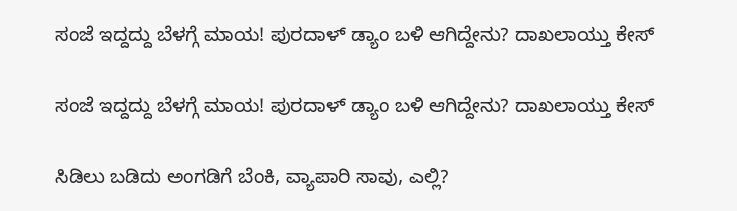ಸಂಜೆ ಇದ್ದದ್ದು ಬೆಳಗ್ಗೆ ಮಾಯ! ಪುರದಾಳ್ ಡ್ಯಾಂ ಬಳಿ ಆಗಿದ್ದೇನು? ದಾಖಲಾಯ್ತು ಕೇಸ್‌

ಸಂಜೆ ಇದ್ದದ್ದು ಬೆಳಗ್ಗೆ ಮಾಯ! ಪುರದಾಳ್ ಡ್ಯಾಂ ಬಳಿ ಆಗಿದ್ದೇನು? ದಾಖಲಾಯ್ತು ಕೇಸ್‌

ಸಿಡಿಲು ಬಡಿದು ಅಂಗಡಿಗೆ ಬೆಂಕಿ, ವ್ಯಾಪಾರಿ ಸಾವು, ಎಲ್ಲಿ?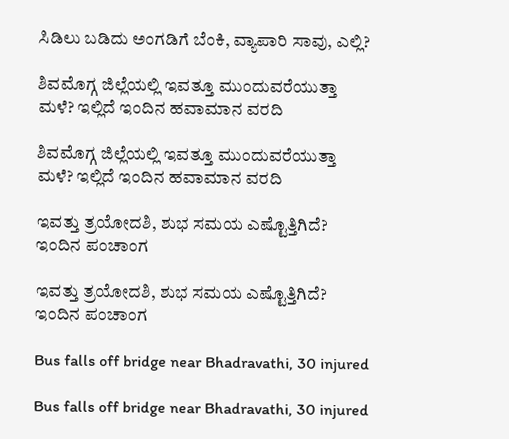ಸಿಡಿಲು ಬಡಿದು ಅಂಗಡಿಗೆ ಬೆಂಕಿ, ವ್ಯಾಪಾರಿ ಸಾವು, ಎಲ್ಲಿ?

ಶಿವಮೊಗ್ಗ ಜಿಲ್ಲೆಯಲ್ಲಿ ಇವತ್ತೂ ಮುಂದುವರೆಯುತ್ತಾ ಮಳೆ? ಇಲ್ಲಿದೆ ಇಂದಿನ ಹವಾಮಾನ ವರದಿ

ಶಿವಮೊಗ್ಗ ಜಿಲ್ಲೆಯಲ್ಲಿ ಇವತ್ತೂ ಮುಂದುವರೆಯುತ್ತಾ ಮಳೆ? ಇಲ್ಲಿದೆ ಇಂದಿನ ಹವಾಮಾನ ವರದಿ

ಇವತ್ತು ತ್ರಯೋದಶಿ, ಶುಭ ಸಮಯ ಎಷ್ಟೊತ್ತಿಗಿದೆ? ಇಂದಿನ ಪಂಚಾಂಗ

ಇವತ್ತು ತ್ರಯೋದಶಿ, ಶುಭ ಸಮಯ ಎಷ್ಟೊತ್ತಿಗಿದೆ? ಇಂದಿನ ಪಂಚಾಂಗ

Bus falls off bridge near Bhadravathi, 30 injured

Bus falls off bridge near Bhadravathi, 30 injured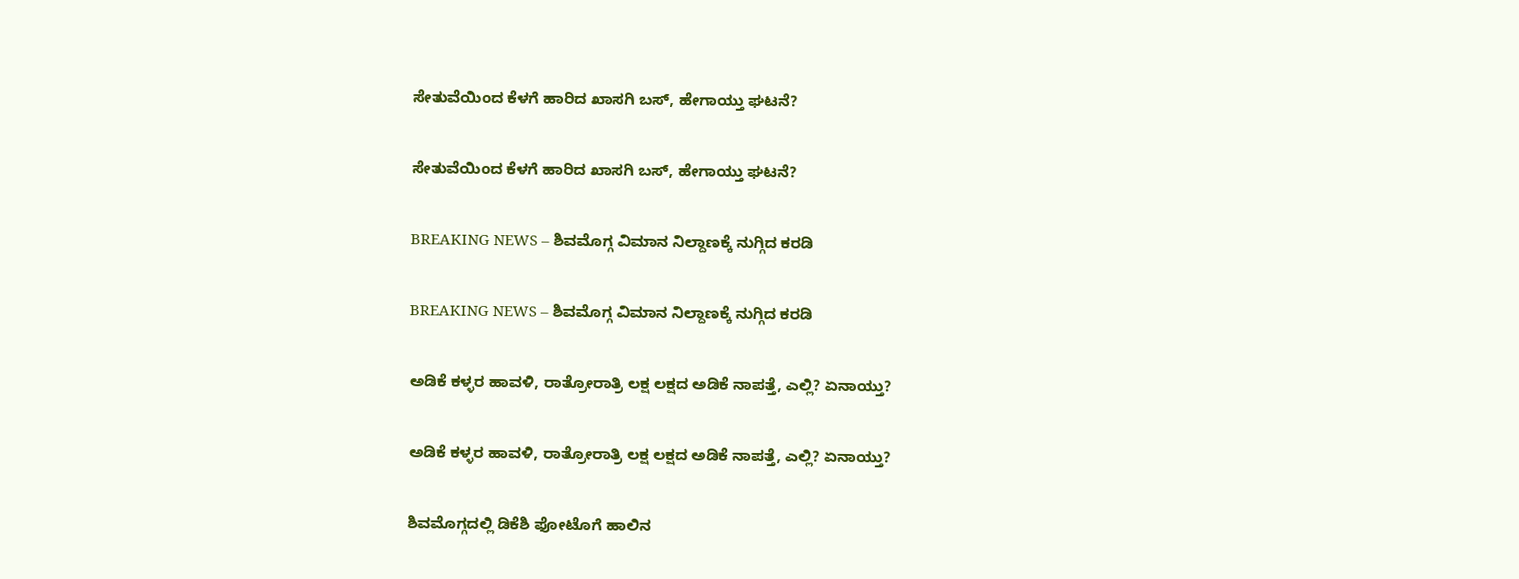ಸೇತುವೆಯಿಂದ ಕೆಳಗೆ ಹಾರಿದ ಖಾಸಗಿ ಬಸ್‌, ಹೇಗಾಯ್ತು ಘಟನೆ?

ಸೇತುವೆಯಿಂದ ಕೆಳಗೆ ಹಾರಿದ ಖಾಸಗಿ ಬಸ್‌, ಹೇಗಾಯ್ತು ಘಟನೆ?

BREAKING NEWS – ಶಿವಮೊಗ್ಗ ವಿಮಾನ ನಿಲ್ದಾಣಕ್ಕೆ ನುಗ್ಗಿದ ಕರಡಿ

BREAKING NEWS – ಶಿವಮೊಗ್ಗ ವಿಮಾನ ನಿಲ್ದಾಣಕ್ಕೆ ನುಗ್ಗಿದ ಕರಡಿ

ಅಡಿಕೆ ಕಳ್ಳರ ಹಾವಳಿ, ರಾತ್ರೋರಾತ್ರಿ ಲಕ್ಷ ಲಕ್ಷದ ಅಡಿಕೆ ನಾಪತ್ತೆ, ಎಲ್ಲಿ? ಏನಾಯ್ತು?

ಅಡಿಕೆ ಕಳ್ಳರ ಹಾವಳಿ, ರಾತ್ರೋರಾತ್ರಿ ಲಕ್ಷ ಲಕ್ಷದ ಅಡಿಕೆ ನಾಪತ್ತೆ, ಎಲ್ಲಿ? ಏನಾಯ್ತು?

ಶಿವಮೊಗ್ಗದಲ್ಲಿ ಡಿಕೆಶಿ ಫೋಟೊಗೆ ಹಾಲಿನ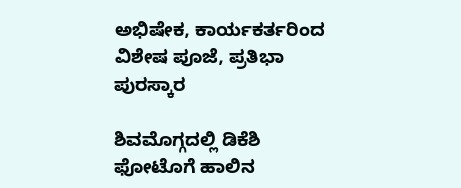ಅಭಿಷೇಕ, ಕಾರ್ಯಕರ್ತರಿಂದ ವಿಶೇಷ ಪೂಜೆ, ಪ್ರತಿಭಾ ಪುರಸ್ಕಾರ

ಶಿವಮೊಗ್ಗದಲ್ಲಿ ಡಿಕೆಶಿ ಫೋಟೊಗೆ ಹಾಲಿನ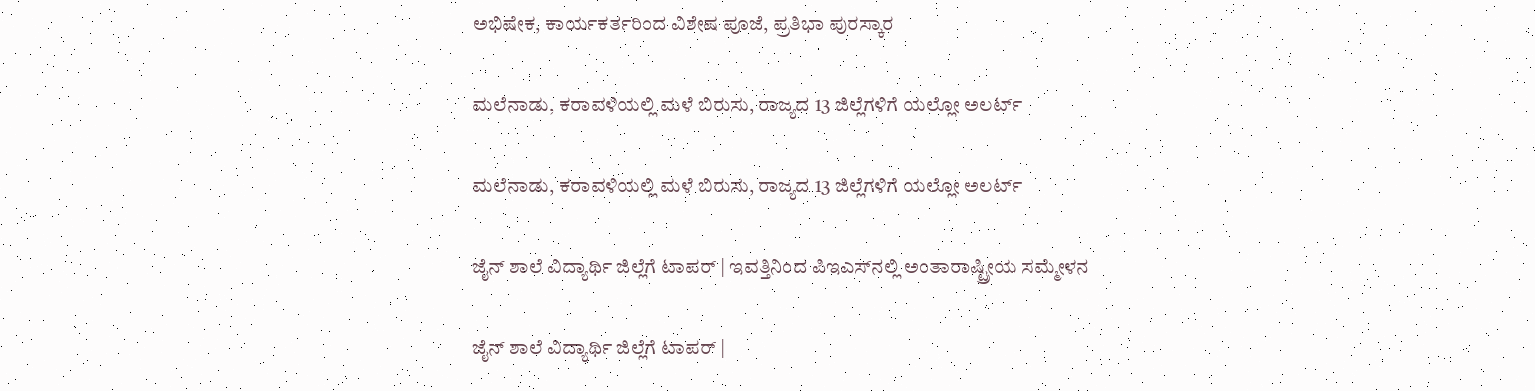ಅಭಿಷೇಕ, ಕಾರ್ಯಕರ್ತರಿಂದ ವಿಶೇಷ ಪೂಜೆ, ಪ್ರತಿಭಾ ಪುರಸ್ಕಾರ

ಮಲೆನಾಡು, ಕರಾವಳಿಯಲ್ಲಿ ಮಳೆ ಬಿರುಸು, ರಾಜ್ಯದ 13 ಜಿಲ್ಲೆಗಳಿಗೆ ಯಲ್ಲೋ ಅಲರ್ಟ್‌

ಮಲೆನಾಡು, ಕರಾವಳಿಯಲ್ಲಿ ಮಳೆ ಬಿರುಸು, ರಾಜ್ಯದ 13 ಜಿಲ್ಲೆಗಳಿಗೆ ಯಲ್ಲೋ ಅಲರ್ಟ್‌

ಜೈನ್‌ ಶಾಲೆ ವಿದ್ಯಾರ್ಥಿ ಜಿಲ್ಲೆಗೆ ಟಾಪರ್‌ | ಇವತ್ತಿನಿಂದ ಪಿಇಎಸ್‌ನಲ್ಲಿ ಅಂತಾರಾಷ್ಟ್ರೀಯ ಸಮ್ಮೇಳನ

ಜೈನ್‌ ಶಾಲೆ ವಿದ್ಯಾರ್ಥಿ ಜಿಲ್ಲೆಗೆ ಟಾಪರ್‌ |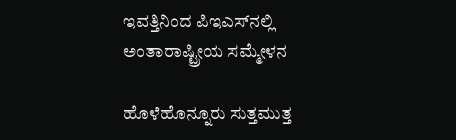ಇವತ್ತಿನಿಂದ ಪಿಇಎಸ್‌ನಲ್ಲಿ ಅಂತಾರಾಷ್ಟ್ರೀಯ ಸಮ್ಮೇಳನ

ಹೊಳೆಹೊನ್ನೂರು ಸುತ್ತಮುತ್ತ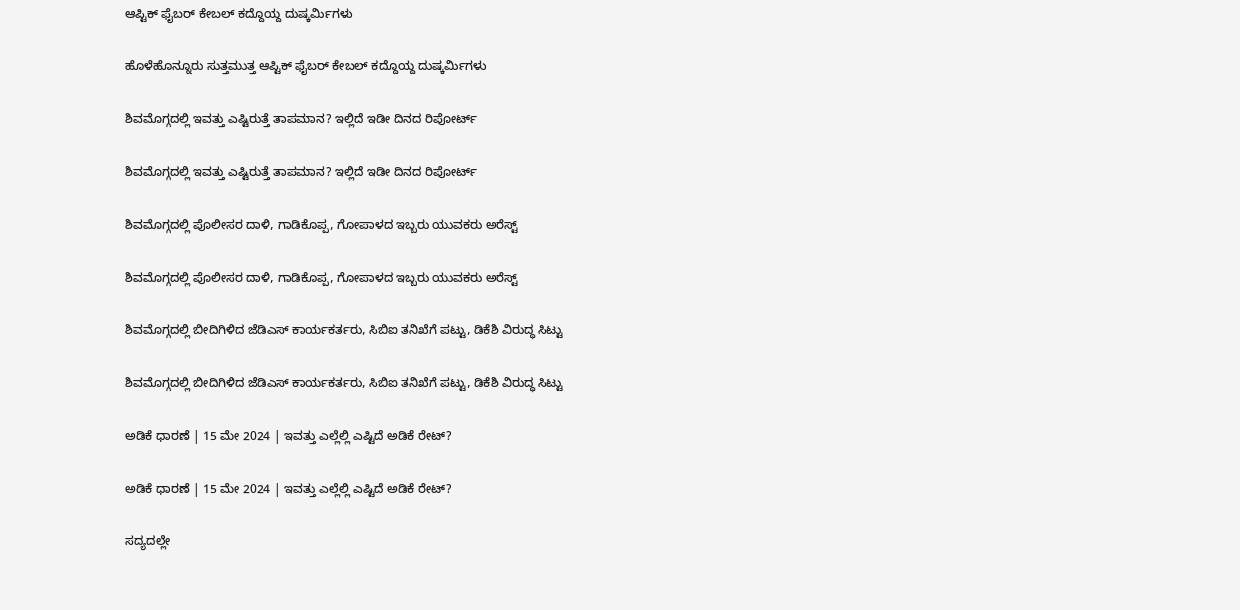ಆಪ್ಟಿಕ್‌ ಫೈಬರ್‌ ಕೇಬಲ್‌ ಕದ್ದೊಯ್ದ ದುಷ್ಕರ್ಮಿಗಳು

ಹೊಳೆಹೊನ್ನೂರು ಸುತ್ತಮುತ್ತ ಆಪ್ಟಿಕ್‌ ಫೈಬರ್‌ ಕೇಬಲ್‌ ಕದ್ದೊಯ್ದ ದುಷ್ಕರ್ಮಿಗಳು

ಶಿವಮೊಗ್ಗದಲ್ಲಿ ಇವತ್ತು ಎಷ್ಟಿರುತ್ತೆ ತಾಪಮಾನ? ಇಲ್ಲಿದೆ ಇಡೀ ದಿನದ ರಿಪೋರ್ಟ್‌

ಶಿವಮೊಗ್ಗದಲ್ಲಿ ಇವತ್ತು ಎಷ್ಟಿರುತ್ತೆ ತಾಪಮಾನ? ಇಲ್ಲಿದೆ ಇಡೀ ದಿನದ ರಿಪೋರ್ಟ್‌

ಶಿವಮೊಗ್ಗದಲ್ಲಿ ಪೊಲೀಸರ ದಾಳಿ, ಗಾಡಿಕೊಪ್ಪ, ಗೋಪಾಳದ ಇಬ್ಬರು ಯುವಕರು ಅರೆಸ್ಟ್‌

ಶಿವಮೊಗ್ಗದಲ್ಲಿ ಪೊಲೀಸರ ದಾಳಿ, ಗಾಡಿಕೊಪ್ಪ, ಗೋಪಾಳದ ಇಬ್ಬರು ಯುವಕರು ಅರೆಸ್ಟ್‌

ಶಿವಮೊಗ್ಗದಲ್ಲಿ ಬೀದಿಗಿಳಿದ ಜೆಡಿಎಸ್‌ ಕಾರ್ಯಕರ್ತರು, ಸಿಬಿಐ ತನಿಖೆಗೆ ಪಟ್ಟು, ಡಿಕೆಶಿ ವಿರುದ್ಧ ಸಿಟ್ಟು

ಶಿವಮೊಗ್ಗದಲ್ಲಿ ಬೀದಿಗಿಳಿದ ಜೆಡಿಎಸ್‌ ಕಾರ್ಯಕರ್ತರು, ಸಿಬಿಐ ತನಿಖೆಗೆ ಪಟ್ಟು, ಡಿಕೆಶಿ ವಿರುದ್ಧ ಸಿಟ್ಟು

ಅಡಿಕೆ ಧಾರಣೆ | 15 ಮೇ 2024 | ಇವತ್ತು ಎಲ್ಲೆಲ್ಲಿ ಎಷ್ಟಿದೆ ಅಡಿಕೆ ರೇಟ್?

ಅಡಿಕೆ ಧಾರಣೆ | 15 ಮೇ 2024 | ಇವತ್ತು ಎಲ್ಲೆಲ್ಲಿ ಎಷ್ಟಿದೆ ಅಡಿಕೆ ರೇಟ್?

ಸದ್ಯದಲ್ಲೇ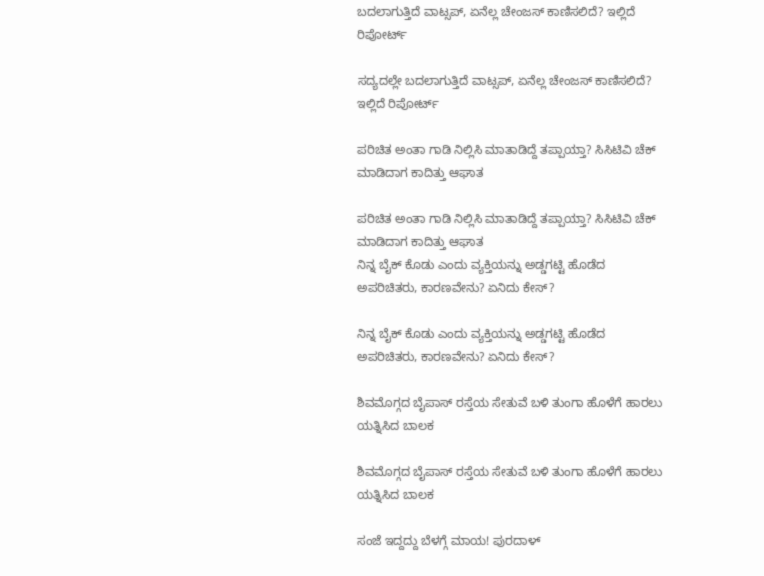ಬದಲಾಗುತ್ತಿದೆ ವಾಟ್ಸಪ್‌, ಏನೆಲ್ಲ ಚೇಂಜಸ್‌ ಕಾಣಿಸಲಿದೆ? ಇಲ್ಲಿದೆ ರಿಪೋರ್ಟ್‌

ಸದ್ಯದಲ್ಲೇ ಬದಲಾಗುತ್ತಿದೆ ವಾಟ್ಸಪ್‌, ಏನೆಲ್ಲ ಚೇಂಜಸ್‌ ಕಾಣಿಸಲಿದೆ? ಇಲ್ಲಿದೆ ರಿಪೋರ್ಟ್‌

ಪರಿಚಿತ ಅಂತಾ ಗಾಡಿ ನಿಲ್ಲಿಸಿ ಮಾತಾಡಿದ್ದೆ ತಪ್ಪಾಯ್ತಾ? ಸಿಸಿಟಿವಿ ಚೆಕ್‌ ಮಾಡಿದಾಗ ಕಾದಿತ್ತು ಆಘಾತ

ಪರಿಚಿತ ಅಂತಾ ಗಾಡಿ ನಿಲ್ಲಿಸಿ ಮಾತಾಡಿದ್ದೆ ತಪ್ಪಾಯ್ತಾ? ಸಿಸಿಟಿವಿ ಚೆಕ್‌ ಮಾಡಿದಾಗ ಕಾದಿತ್ತು ಆಘಾತ
ನಿನ್ನ ಬೈಕ್ ಕೊಡು ಎಂದು ವ್ಯಕ್ತಿಯನ್ನು ಅಡ್ಡಗಟ್ಟಿ ಹೊಡೆದ ಅಪರಿಚಿತರು, ಕಾರಣವೇನು? ಏನಿದು ಕೇಸ್‌?

ನಿನ್ನ ಬೈಕ್ ಕೊಡು ಎಂದು ವ್ಯಕ್ತಿಯನ್ನು ಅಡ್ಡಗಟ್ಟಿ ಹೊಡೆದ ಅಪರಿಚಿತರು, ಕಾರಣವೇನು? ಏನಿದು ಕೇಸ್‌?

ಶಿವಮೊಗ್ಗದ ಬೈಪಾಸ್‌ ರಸ್ತೆಯ ಸೇತುವೆ ಬಳಿ ತುಂಗಾ ಹೊಳೆಗೆ ಹಾರಲು ಯತ್ನಿಸಿದ ಬಾಲಕ

ಶಿವಮೊಗ್ಗದ ಬೈಪಾಸ್‌ ರಸ್ತೆಯ ಸೇತುವೆ ಬಳಿ ತುಂಗಾ ಹೊಳೆಗೆ ಹಾರಲು ಯತ್ನಿಸಿದ ಬಾಲಕ

ಸಂಜೆ ಇದ್ದದ್ದು ಬೆಳಗ್ಗೆ ಮಾಯ! ಪುರದಾಳ್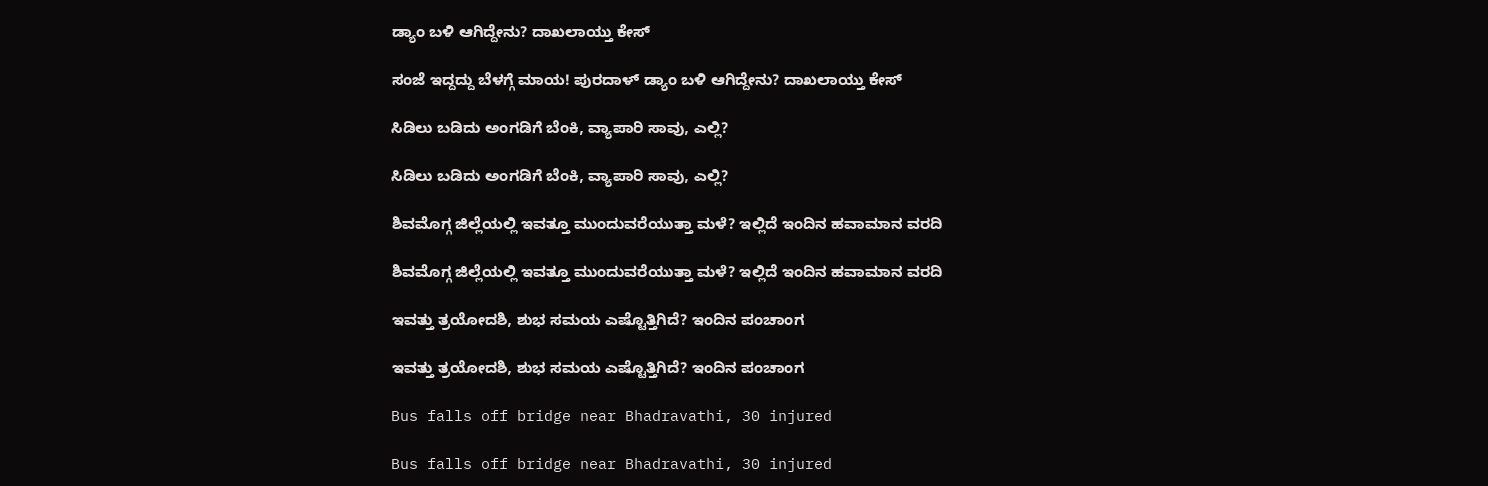ಡ್ಯಾಂ ಬಳಿ ಆಗಿದ್ದೇನು? ದಾಖಲಾಯ್ತು ಕೇಸ್‌

ಸಂಜೆ ಇದ್ದದ್ದು ಬೆಳಗ್ಗೆ ಮಾಯ! ಪುರದಾಳ್ ಡ್ಯಾಂ ಬಳಿ ಆಗಿದ್ದೇನು? ದಾಖಲಾಯ್ತು ಕೇಸ್‌

ಸಿಡಿಲು ಬಡಿದು ಅಂಗಡಿಗೆ ಬೆಂಕಿ, ವ್ಯಾಪಾರಿ ಸಾವು, ಎಲ್ಲಿ?

ಸಿಡಿಲು ಬಡಿದು ಅಂಗಡಿಗೆ ಬೆಂಕಿ, ವ್ಯಾಪಾರಿ ಸಾವು, ಎಲ್ಲಿ?

ಶಿವಮೊಗ್ಗ ಜಿಲ್ಲೆಯಲ್ಲಿ ಇವತ್ತೂ ಮುಂದುವರೆಯುತ್ತಾ ಮಳೆ? ಇಲ್ಲಿದೆ ಇಂದಿನ ಹವಾಮಾನ ವರದಿ

ಶಿವಮೊಗ್ಗ ಜಿಲ್ಲೆಯಲ್ಲಿ ಇವತ್ತೂ ಮುಂದುವರೆಯುತ್ತಾ ಮಳೆ? ಇಲ್ಲಿದೆ ಇಂದಿನ ಹವಾಮಾನ ವರದಿ

ಇವತ್ತು ತ್ರಯೋದಶಿ, ಶುಭ ಸಮಯ ಎಷ್ಟೊತ್ತಿಗಿದೆ? ಇಂದಿನ ಪಂಚಾಂಗ

ಇವತ್ತು ತ್ರಯೋದಶಿ, ಶುಭ ಸಮಯ ಎಷ್ಟೊತ್ತಿಗಿದೆ? ಇಂದಿನ ಪಂಚಾಂಗ

Bus falls off bridge near Bhadravathi, 30 injured

Bus falls off bridge near Bhadravathi, 30 injured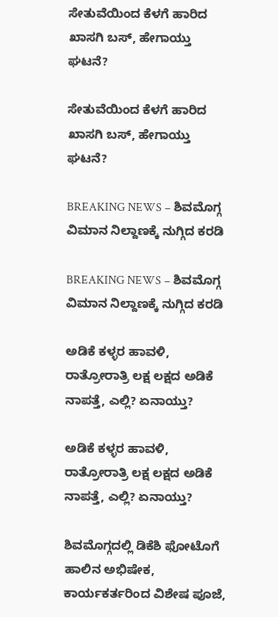ಸೇತುವೆಯಿಂದ ಕೆಳಗೆ ಹಾರಿದ ಖಾಸಗಿ ಬಸ್‌, ಹೇಗಾಯ್ತು ಘಟನೆ?

ಸೇತುವೆಯಿಂದ ಕೆಳಗೆ ಹಾರಿದ ಖಾಸಗಿ ಬಸ್‌, ಹೇಗಾಯ್ತು ಘಟನೆ?

BREAKING NEWS – ಶಿವಮೊಗ್ಗ ವಿಮಾನ ನಿಲ್ದಾಣಕ್ಕೆ ನುಗ್ಗಿದ ಕರಡಿ

BREAKING NEWS – ಶಿವಮೊಗ್ಗ ವಿಮಾನ ನಿಲ್ದಾಣಕ್ಕೆ ನುಗ್ಗಿದ ಕರಡಿ

ಅಡಿಕೆ ಕಳ್ಳರ ಹಾವಳಿ, ರಾತ್ರೋರಾತ್ರಿ ಲಕ್ಷ ಲಕ್ಷದ ಅಡಿಕೆ ನಾಪತ್ತೆ, ಎಲ್ಲಿ? ಏನಾಯ್ತು?

ಅಡಿಕೆ ಕಳ್ಳರ ಹಾವಳಿ, ರಾತ್ರೋರಾತ್ರಿ ಲಕ್ಷ ಲಕ್ಷದ ಅಡಿಕೆ ನಾಪತ್ತೆ, ಎಲ್ಲಿ? ಏನಾಯ್ತು?

ಶಿವಮೊಗ್ಗದಲ್ಲಿ ಡಿಕೆಶಿ ಫೋಟೊಗೆ ಹಾಲಿನ ಅಭಿಷೇಕ, ಕಾರ್ಯಕರ್ತರಿಂದ ವಿಶೇಷ ಪೂಜೆ,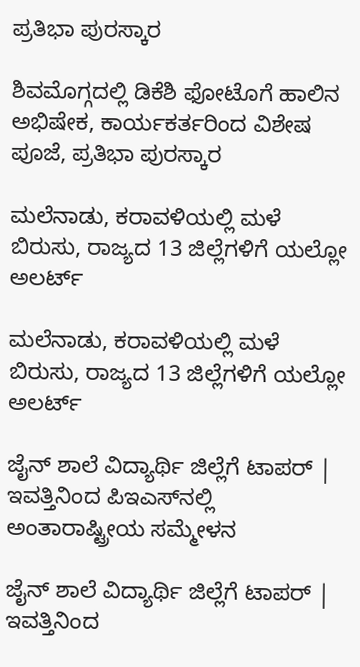ಪ್ರತಿಭಾ ಪುರಸ್ಕಾರ

ಶಿವಮೊಗ್ಗದಲ್ಲಿ ಡಿಕೆಶಿ ಫೋಟೊಗೆ ಹಾಲಿನ ಅಭಿಷೇಕ, ಕಾರ್ಯಕರ್ತರಿಂದ ವಿಶೇಷ ಪೂಜೆ, ಪ್ರತಿಭಾ ಪುರಸ್ಕಾರ

ಮಲೆನಾಡು, ಕರಾವಳಿಯಲ್ಲಿ ಮಳೆ ಬಿರುಸು, ರಾಜ್ಯದ 13 ಜಿಲ್ಲೆಗಳಿಗೆ ಯಲ್ಲೋ ಅಲರ್ಟ್‌

ಮಲೆನಾಡು, ಕರಾವಳಿಯಲ್ಲಿ ಮಳೆ ಬಿರುಸು, ರಾಜ್ಯದ 13 ಜಿಲ್ಲೆಗಳಿಗೆ ಯಲ್ಲೋ ಅಲರ್ಟ್‌

ಜೈನ್‌ ಶಾಲೆ ವಿದ್ಯಾರ್ಥಿ ಜಿಲ್ಲೆಗೆ ಟಾಪರ್‌ | ಇವತ್ತಿನಿಂದ ಪಿಇಎಸ್‌ನಲ್ಲಿ ಅಂತಾರಾಷ್ಟ್ರೀಯ ಸಮ್ಮೇಳನ

ಜೈನ್‌ ಶಾಲೆ ವಿದ್ಯಾರ್ಥಿ ಜಿಲ್ಲೆಗೆ ಟಾಪರ್‌ | ಇವತ್ತಿನಿಂದ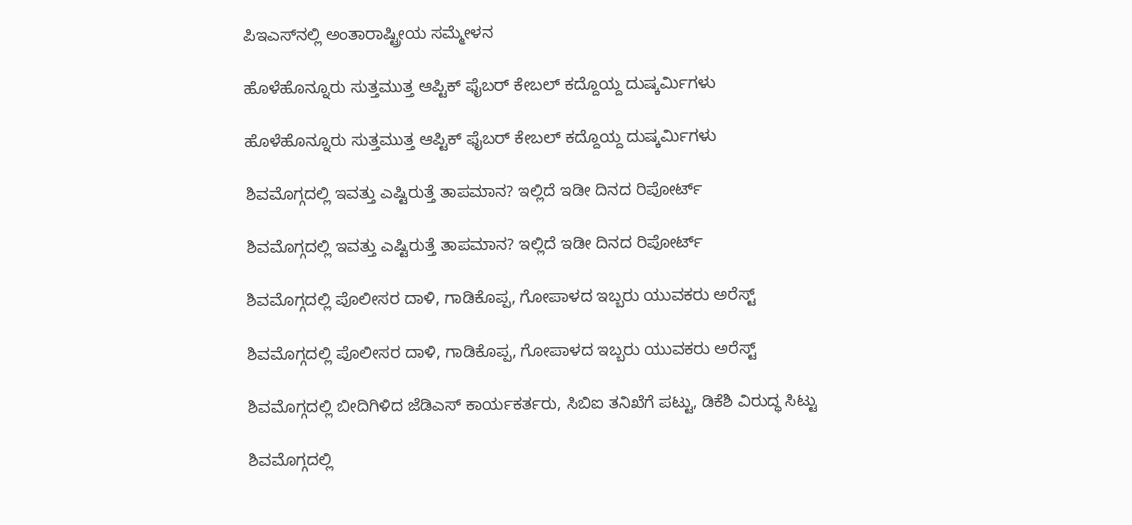ಪಿಇಎಸ್‌ನಲ್ಲಿ ಅಂತಾರಾಷ್ಟ್ರೀಯ ಸಮ್ಮೇಳನ

ಹೊಳೆಹೊನ್ನೂರು ಸುತ್ತಮುತ್ತ ಆಪ್ಟಿಕ್‌ ಫೈಬರ್‌ ಕೇಬಲ್‌ ಕದ್ದೊಯ್ದ ದುಷ್ಕರ್ಮಿಗಳು

ಹೊಳೆಹೊನ್ನೂರು ಸುತ್ತಮುತ್ತ ಆಪ್ಟಿಕ್‌ ಫೈಬರ್‌ ಕೇಬಲ್‌ ಕದ್ದೊಯ್ದ ದುಷ್ಕರ್ಮಿಗಳು

ಶಿವಮೊಗ್ಗದಲ್ಲಿ ಇವತ್ತು ಎಷ್ಟಿರುತ್ತೆ ತಾಪಮಾನ? ಇಲ್ಲಿದೆ ಇಡೀ ದಿನದ ರಿಪೋರ್ಟ್‌

ಶಿವಮೊಗ್ಗದಲ್ಲಿ ಇವತ್ತು ಎಷ್ಟಿರುತ್ತೆ ತಾಪಮಾನ? ಇಲ್ಲಿದೆ ಇಡೀ ದಿನದ ರಿಪೋರ್ಟ್‌

ಶಿವಮೊಗ್ಗದಲ್ಲಿ ಪೊಲೀಸರ ದಾಳಿ, ಗಾಡಿಕೊಪ್ಪ, ಗೋಪಾಳದ ಇಬ್ಬರು ಯುವಕರು ಅರೆಸ್ಟ್‌

ಶಿವಮೊಗ್ಗದಲ್ಲಿ ಪೊಲೀಸರ ದಾಳಿ, ಗಾಡಿಕೊಪ್ಪ, ಗೋಪಾಳದ ಇಬ್ಬರು ಯುವಕರು ಅರೆಸ್ಟ್‌

ಶಿವಮೊಗ್ಗದಲ್ಲಿ ಬೀದಿಗಿಳಿದ ಜೆಡಿಎಸ್‌ ಕಾರ್ಯಕರ್ತರು, ಸಿಬಿಐ ತನಿಖೆಗೆ ಪಟ್ಟು, ಡಿಕೆಶಿ ವಿರುದ್ಧ ಸಿಟ್ಟು

ಶಿವಮೊಗ್ಗದಲ್ಲಿ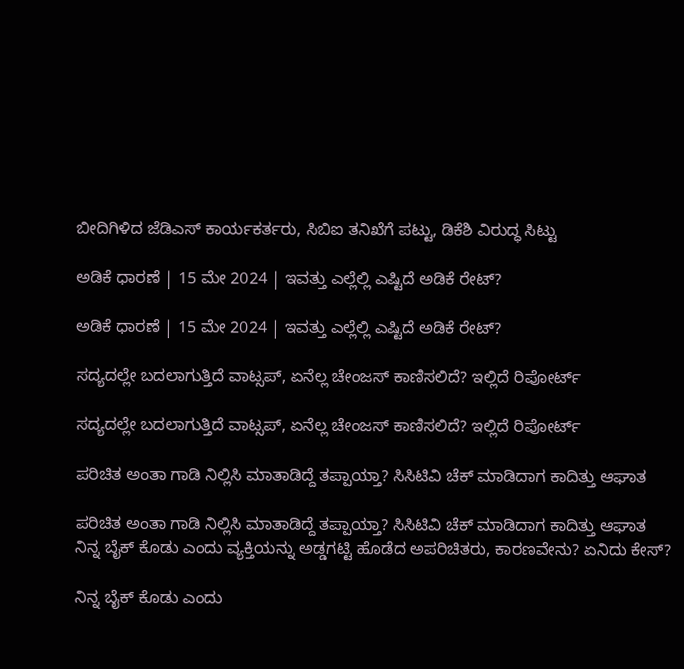ಬೀದಿಗಿಳಿದ ಜೆಡಿಎಸ್‌ ಕಾರ್ಯಕರ್ತರು, ಸಿಬಿಐ ತನಿಖೆಗೆ ಪಟ್ಟು, ಡಿಕೆಶಿ ವಿರುದ್ಧ ಸಿಟ್ಟು

ಅಡಿಕೆ ಧಾರಣೆ | 15 ಮೇ 2024 | ಇವತ್ತು ಎಲ್ಲೆಲ್ಲಿ ಎಷ್ಟಿದೆ ಅಡಿಕೆ ರೇಟ್?

ಅಡಿಕೆ ಧಾರಣೆ | 15 ಮೇ 2024 | ಇವತ್ತು ಎಲ್ಲೆಲ್ಲಿ ಎಷ್ಟಿದೆ ಅಡಿಕೆ ರೇಟ್?

ಸದ್ಯದಲ್ಲೇ ಬದಲಾಗುತ್ತಿದೆ ವಾಟ್ಸಪ್‌, ಏನೆಲ್ಲ ಚೇಂಜಸ್‌ ಕಾಣಿಸಲಿದೆ? ಇಲ್ಲಿದೆ ರಿಪೋರ್ಟ್‌

ಸದ್ಯದಲ್ಲೇ ಬದಲಾಗುತ್ತಿದೆ ವಾಟ್ಸಪ್‌, ಏನೆಲ್ಲ ಚೇಂಜಸ್‌ ಕಾಣಿಸಲಿದೆ? ಇಲ್ಲಿದೆ ರಿಪೋರ್ಟ್‌

ಪರಿಚಿತ ಅಂತಾ ಗಾಡಿ ನಿಲ್ಲಿಸಿ ಮಾತಾಡಿದ್ದೆ ತಪ್ಪಾಯ್ತಾ? ಸಿಸಿಟಿವಿ ಚೆಕ್‌ ಮಾಡಿದಾಗ ಕಾದಿತ್ತು ಆಘಾತ

ಪರಿಚಿತ ಅಂತಾ ಗಾಡಿ ನಿಲ್ಲಿಸಿ ಮಾತಾಡಿದ್ದೆ ತಪ್ಪಾಯ್ತಾ? ಸಿಸಿಟಿವಿ ಚೆಕ್‌ ಮಾಡಿದಾಗ ಕಾದಿತ್ತು ಆಘಾತ
ನಿನ್ನ ಬೈಕ್ ಕೊಡು ಎಂದು ವ್ಯಕ್ತಿಯನ್ನು ಅಡ್ಡಗಟ್ಟಿ ಹೊಡೆದ ಅಪರಿಚಿತರು, ಕಾರಣವೇನು? ಏನಿದು ಕೇಸ್‌?

ನಿನ್ನ ಬೈಕ್ ಕೊಡು ಎಂದು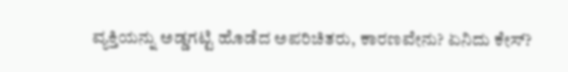ವ್ಯಕ್ತಿಯನ್ನು ಅಡ್ಡಗಟ್ಟಿ ಹೊಡೆದ ಅಪರಿಚಿತರು, ಕಾರಣವೇನು? ಏನಿದು ಕೇಸ್‌?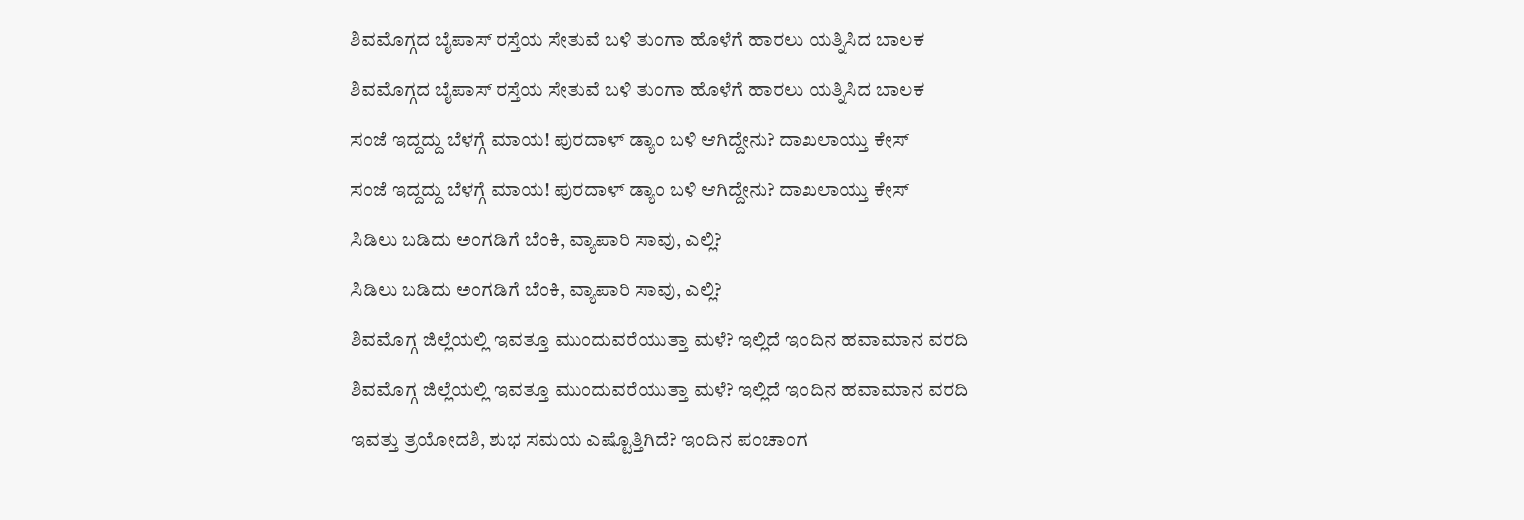ಶಿವಮೊಗ್ಗದ ಬೈಪಾಸ್‌ ರಸ್ತೆಯ ಸೇತುವೆ ಬಳಿ ತುಂಗಾ ಹೊಳೆಗೆ ಹಾರಲು ಯತ್ನಿಸಿದ ಬಾಲಕ

ಶಿವಮೊಗ್ಗದ ಬೈಪಾಸ್‌ ರಸ್ತೆಯ ಸೇತುವೆ ಬಳಿ ತುಂಗಾ ಹೊಳೆಗೆ ಹಾರಲು ಯತ್ನಿಸಿದ ಬಾಲಕ

ಸಂಜೆ ಇದ್ದದ್ದು ಬೆಳಗ್ಗೆ ಮಾಯ! ಪುರದಾಳ್ ಡ್ಯಾಂ ಬಳಿ ಆಗಿದ್ದೇನು? ದಾಖಲಾಯ್ತು ಕೇಸ್‌

ಸಂಜೆ ಇದ್ದದ್ದು ಬೆಳಗ್ಗೆ ಮಾಯ! ಪುರದಾಳ್ ಡ್ಯಾಂ ಬಳಿ ಆಗಿದ್ದೇನು? ದಾಖಲಾಯ್ತು ಕೇಸ್‌

ಸಿಡಿಲು ಬಡಿದು ಅಂಗಡಿಗೆ ಬೆಂಕಿ, ವ್ಯಾಪಾರಿ ಸಾವು, ಎಲ್ಲಿ?

ಸಿಡಿಲು ಬಡಿದು ಅಂಗಡಿಗೆ ಬೆಂಕಿ, ವ್ಯಾಪಾರಿ ಸಾವು, ಎಲ್ಲಿ?

ಶಿವಮೊಗ್ಗ ಜಿಲ್ಲೆಯಲ್ಲಿ ಇವತ್ತೂ ಮುಂದುವರೆಯುತ್ತಾ ಮಳೆ? ಇಲ್ಲಿದೆ ಇಂದಿನ ಹವಾಮಾನ ವರದಿ

ಶಿವಮೊಗ್ಗ ಜಿಲ್ಲೆಯಲ್ಲಿ ಇವತ್ತೂ ಮುಂದುವರೆಯುತ್ತಾ ಮಳೆ? ಇಲ್ಲಿದೆ ಇಂದಿನ ಹವಾಮಾನ ವರದಿ

ಇವತ್ತು ತ್ರಯೋದಶಿ, ಶುಭ ಸಮಯ ಎಷ್ಟೊತ್ತಿಗಿದೆ? ಇಂದಿನ ಪಂಚಾಂಗ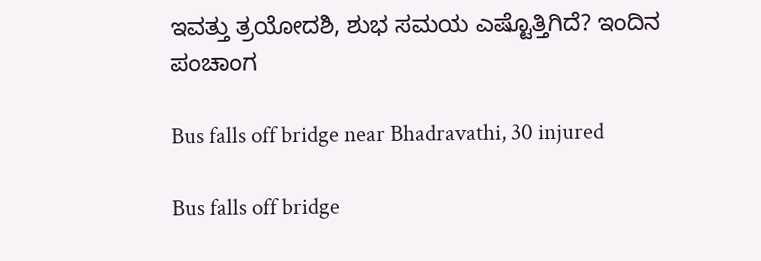ಇವತ್ತು ತ್ರಯೋದಶಿ, ಶುಭ ಸಮಯ ಎಷ್ಟೊತ್ತಿಗಿದೆ? ಇಂದಿನ ಪಂಚಾಂಗ

Bus falls off bridge near Bhadravathi, 30 injured

Bus falls off bridge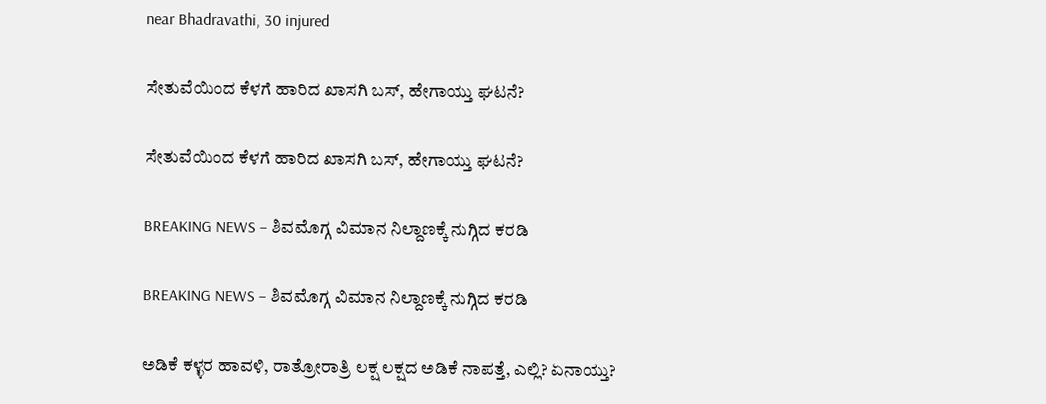near Bhadravathi, 30 injured

ಸೇತುವೆಯಿಂದ ಕೆಳಗೆ ಹಾರಿದ ಖಾಸಗಿ ಬಸ್‌, ಹೇಗಾಯ್ತು ಘಟನೆ?

ಸೇತುವೆಯಿಂದ ಕೆಳಗೆ ಹಾರಿದ ಖಾಸಗಿ ಬಸ್‌, ಹೇಗಾಯ್ತು ಘಟನೆ?

BREAKING NEWS – ಶಿವಮೊಗ್ಗ ವಿಮಾನ ನಿಲ್ದಾಣಕ್ಕೆ ನುಗ್ಗಿದ ಕರಡಿ

BREAKING NEWS – ಶಿವಮೊಗ್ಗ ವಿಮಾನ ನಿಲ್ದಾಣಕ್ಕೆ ನುಗ್ಗಿದ ಕರಡಿ

ಅಡಿಕೆ ಕಳ್ಳರ ಹಾವಳಿ, ರಾತ್ರೋರಾತ್ರಿ ಲಕ್ಷ ಲಕ್ಷದ ಅಡಿಕೆ ನಾಪತ್ತೆ, ಎಲ್ಲಿ? ಏನಾಯ್ತು?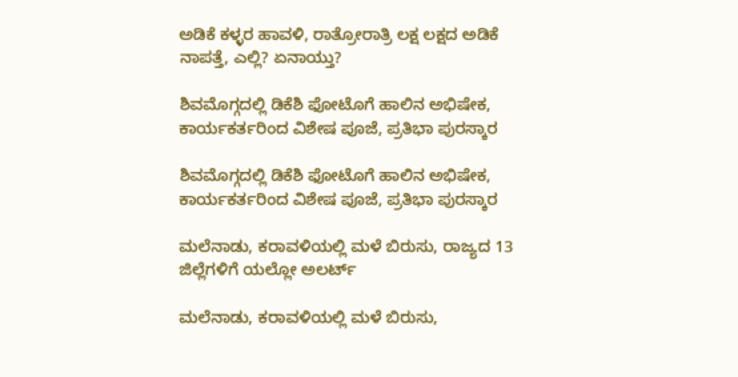ಅಡಿಕೆ ಕಳ್ಳರ ಹಾವಳಿ, ರಾತ್ರೋರಾತ್ರಿ ಲಕ್ಷ ಲಕ್ಷದ ಅಡಿಕೆ ನಾಪತ್ತೆ, ಎಲ್ಲಿ? ಏನಾಯ್ತು?

ಶಿವಮೊಗ್ಗದಲ್ಲಿ ಡಿಕೆಶಿ ಫೋಟೊಗೆ ಹಾಲಿನ ಅಭಿಷೇಕ, ಕಾರ್ಯಕರ್ತರಿಂದ ವಿಶೇಷ ಪೂಜೆ, ಪ್ರತಿಭಾ ಪುರಸ್ಕಾರ

ಶಿವಮೊಗ್ಗದಲ್ಲಿ ಡಿಕೆಶಿ ಫೋಟೊಗೆ ಹಾಲಿನ ಅಭಿಷೇಕ, ಕಾರ್ಯಕರ್ತರಿಂದ ವಿಶೇಷ ಪೂಜೆ, ಪ್ರತಿಭಾ ಪುರಸ್ಕಾರ

ಮಲೆನಾಡು, ಕರಾವಳಿಯಲ್ಲಿ ಮಳೆ ಬಿರುಸು, ರಾಜ್ಯದ 13 ಜಿಲ್ಲೆಗಳಿಗೆ ಯಲ್ಲೋ ಅಲರ್ಟ್‌

ಮಲೆನಾಡು, ಕರಾವಳಿಯಲ್ಲಿ ಮಳೆ ಬಿರುಸು,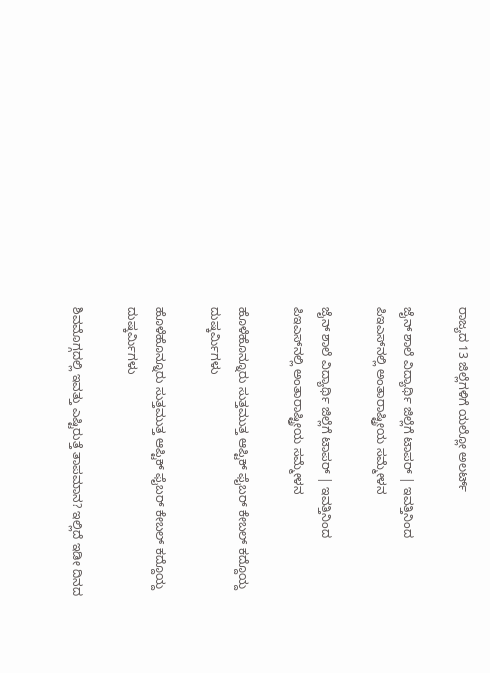ರಾಜ್ಯದ 13 ಜಿಲ್ಲೆಗಳಿಗೆ ಯಲ್ಲೋ ಅಲರ್ಟ್‌

ಜೈನ್‌ ಶಾಲೆ ವಿದ್ಯಾರ್ಥಿ ಜಿಲ್ಲೆಗೆ ಟಾಪರ್‌ | ಇವತ್ತಿನಿಂದ ಪಿಇಎಸ್‌ನಲ್ಲಿ ಅಂತಾರಾಷ್ಟ್ರೀಯ ಸಮ್ಮೇಳನ

ಜೈನ್‌ ಶಾಲೆ ವಿದ್ಯಾರ್ಥಿ ಜಿಲ್ಲೆಗೆ ಟಾಪರ್‌ | ಇವತ್ತಿನಿಂದ ಪಿಇಎಸ್‌ನಲ್ಲಿ ಅಂತಾರಾಷ್ಟ್ರೀಯ ಸಮ್ಮೇಳನ

ಹೊಳೆಹೊನ್ನೂರು ಸುತ್ತಮುತ್ತ ಆಪ್ಟಿಕ್‌ ಫೈಬರ್‌ ಕೇಬಲ್‌ ಕದ್ದೊಯ್ದ ದುಷ್ಕರ್ಮಿಗಳು

ಹೊಳೆಹೊನ್ನೂರು ಸುತ್ತಮುತ್ತ ಆಪ್ಟಿಕ್‌ ಫೈಬರ್‌ ಕೇಬಲ್‌ ಕದ್ದೊಯ್ದ ದುಷ್ಕರ್ಮಿಗಳು

ಶಿವಮೊಗ್ಗದಲ್ಲಿ ಇವತ್ತು ಎಷ್ಟಿರುತ್ತೆ ತಾಪಮಾನ? ಇಲ್ಲಿದೆ ಇಡೀ ದಿನದ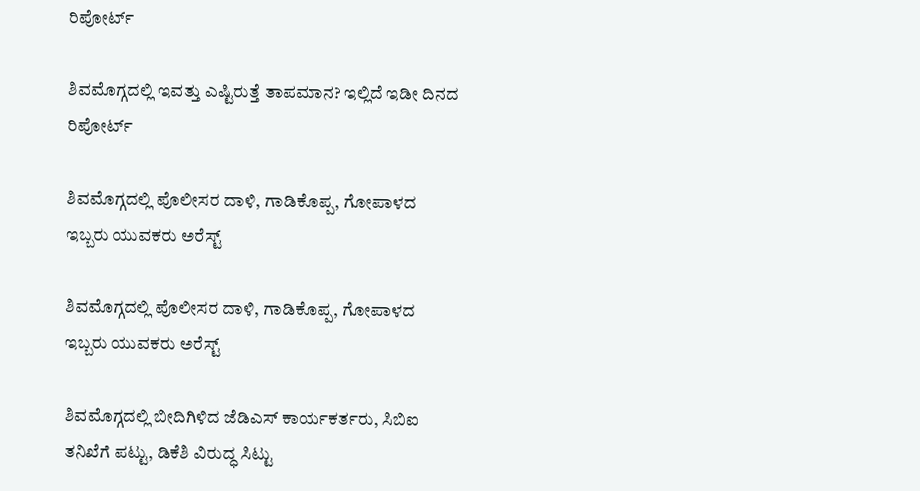ರಿಪೋರ್ಟ್‌

ಶಿವಮೊಗ್ಗದಲ್ಲಿ ಇವತ್ತು ಎಷ್ಟಿರುತ್ತೆ ತಾಪಮಾನ? ಇಲ್ಲಿದೆ ಇಡೀ ದಿನದ ರಿಪೋರ್ಟ್‌

ಶಿವಮೊಗ್ಗದಲ್ಲಿ ಪೊಲೀಸರ ದಾಳಿ, ಗಾಡಿಕೊಪ್ಪ, ಗೋಪಾಳದ ಇಬ್ಬರು ಯುವಕರು ಅರೆಸ್ಟ್‌

ಶಿವಮೊಗ್ಗದಲ್ಲಿ ಪೊಲೀಸರ ದಾಳಿ, ಗಾಡಿಕೊಪ್ಪ, ಗೋಪಾಳದ ಇಬ್ಬರು ಯುವಕರು ಅರೆಸ್ಟ್‌

ಶಿವಮೊಗ್ಗದಲ್ಲಿ ಬೀದಿಗಿಳಿದ ಜೆಡಿಎಸ್‌ ಕಾರ್ಯಕರ್ತರು, ಸಿಬಿಐ ತನಿಖೆಗೆ ಪಟ್ಟು, ಡಿಕೆಶಿ ವಿರುದ್ಧ ಸಿಟ್ಟು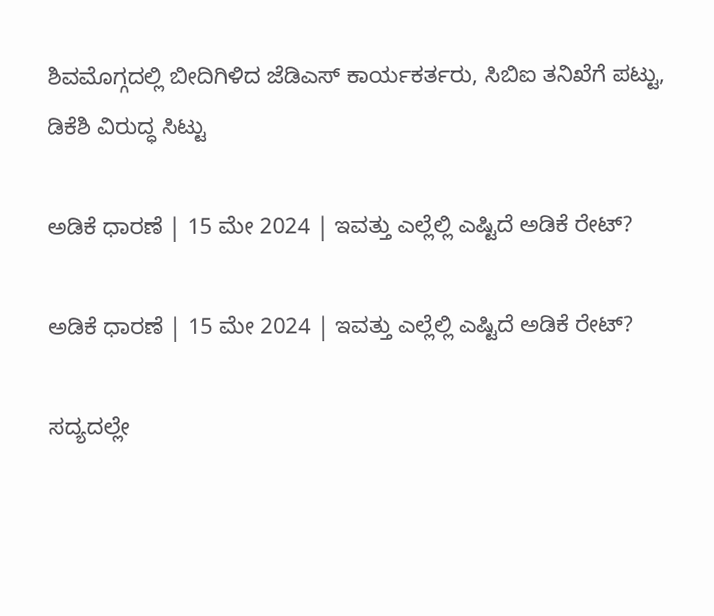ಶಿವಮೊಗ್ಗದಲ್ಲಿ ಬೀದಿಗಿಳಿದ ಜೆಡಿಎಸ್‌ ಕಾರ್ಯಕರ್ತರು, ಸಿಬಿಐ ತನಿಖೆಗೆ ಪಟ್ಟು, ಡಿಕೆಶಿ ವಿರುದ್ಧ ಸಿಟ್ಟು

ಅಡಿಕೆ ಧಾರಣೆ | 15 ಮೇ 2024 | ಇವತ್ತು ಎಲ್ಲೆಲ್ಲಿ ಎಷ್ಟಿದೆ ಅಡಿಕೆ ರೇಟ್?

ಅಡಿಕೆ ಧಾರಣೆ | 15 ಮೇ 2024 | ಇವತ್ತು ಎಲ್ಲೆಲ್ಲಿ ಎಷ್ಟಿದೆ ಅಡಿಕೆ ರೇಟ್?

ಸದ್ಯದಲ್ಲೇ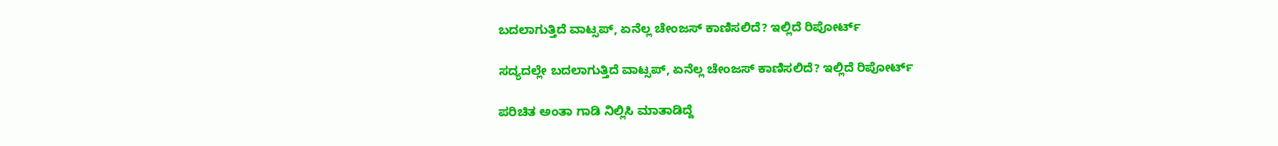ಬದಲಾಗುತ್ತಿದೆ ವಾಟ್ಸಪ್‌, ಏನೆಲ್ಲ ಚೇಂಜಸ್‌ ಕಾಣಿಸಲಿದೆ? ಇಲ್ಲಿದೆ ರಿಪೋರ್ಟ್‌

ಸದ್ಯದಲ್ಲೇ ಬದಲಾಗುತ್ತಿದೆ ವಾಟ್ಸಪ್‌, ಏನೆಲ್ಲ ಚೇಂಜಸ್‌ ಕಾಣಿಸಲಿದೆ? ಇಲ್ಲಿದೆ ರಿಪೋರ್ಟ್‌

ಪರಿಚಿತ ಅಂತಾ ಗಾಡಿ ನಿಲ್ಲಿಸಿ ಮಾತಾಡಿದ್ದೆ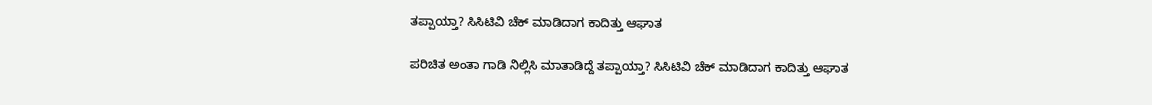ತಪ್ಪಾಯ್ತಾ? ಸಿಸಿಟಿವಿ ಚೆಕ್‌ ಮಾಡಿದಾಗ ಕಾದಿತ್ತು ಆಘಾತ

ಪರಿಚಿತ ಅಂತಾ ಗಾಡಿ ನಿಲ್ಲಿಸಿ ಮಾತಾಡಿದ್ದೆ ತಪ್ಪಾಯ್ತಾ? ಸಿಸಿಟಿವಿ ಚೆಕ್‌ ಮಾಡಿದಾಗ ಕಾದಿತ್ತು ಆಘಾತ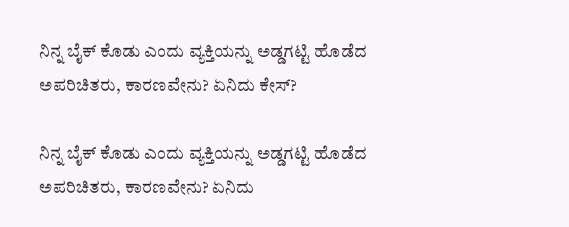ನಿನ್ನ ಬೈಕ್ ಕೊಡು ಎಂದು ವ್ಯಕ್ತಿಯನ್ನು ಅಡ್ಡಗಟ್ಟಿ ಹೊಡೆದ ಅಪರಿಚಿತರು, ಕಾರಣವೇನು? ಏನಿದು ಕೇಸ್‌?

ನಿನ್ನ ಬೈಕ್ ಕೊಡು ಎಂದು ವ್ಯಕ್ತಿಯನ್ನು ಅಡ್ಡಗಟ್ಟಿ ಹೊಡೆದ ಅಪರಿಚಿತರು, ಕಾರಣವೇನು? ಏನಿದು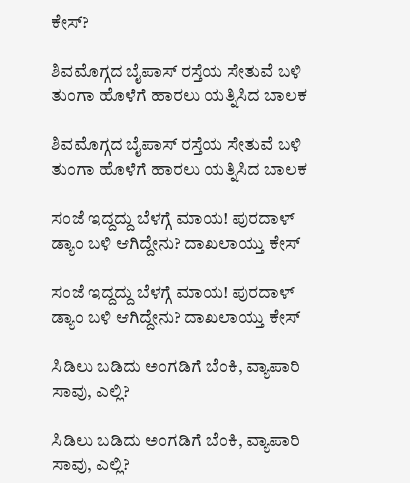ಕೇಸ್‌?

ಶಿವಮೊಗ್ಗದ ಬೈಪಾಸ್‌ ರಸ್ತೆಯ ಸೇತುವೆ ಬಳಿ ತುಂಗಾ ಹೊಳೆಗೆ ಹಾರಲು ಯತ್ನಿಸಿದ ಬಾಲಕ

ಶಿವಮೊಗ್ಗದ ಬೈಪಾಸ್‌ ರಸ್ತೆಯ ಸೇತುವೆ ಬಳಿ ತುಂಗಾ ಹೊಳೆಗೆ ಹಾರಲು ಯತ್ನಿಸಿದ ಬಾಲಕ

ಸಂಜೆ ಇದ್ದದ್ದು ಬೆಳಗ್ಗೆ ಮಾಯ! ಪುರದಾಳ್ ಡ್ಯಾಂ ಬಳಿ ಆಗಿದ್ದೇನು? ದಾಖಲಾಯ್ತು ಕೇಸ್‌

ಸಂಜೆ ಇದ್ದದ್ದು ಬೆಳಗ್ಗೆ ಮಾಯ! ಪುರದಾಳ್ ಡ್ಯಾಂ ಬಳಿ ಆಗಿದ್ದೇನು? ದಾಖಲಾಯ್ತು ಕೇಸ್‌

ಸಿಡಿಲು ಬಡಿದು ಅಂಗಡಿಗೆ ಬೆಂಕಿ, ವ್ಯಾಪಾರಿ ಸಾವು, ಎಲ್ಲಿ?

ಸಿಡಿಲು ಬಡಿದು ಅಂಗಡಿಗೆ ಬೆಂಕಿ, ವ್ಯಾಪಾರಿ ಸಾವು, ಎಲ್ಲಿ?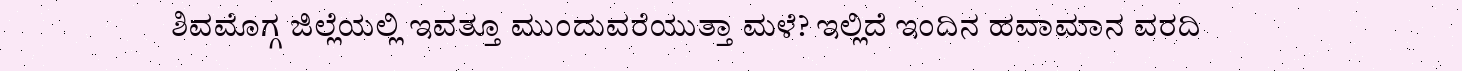ಶಿವಮೊಗ್ಗ ಜಿಲ್ಲೆಯಲ್ಲಿ ಇವತ್ತೂ ಮುಂದುವರೆಯುತ್ತಾ ಮಳೆ? ಇಲ್ಲಿದೆ ಇಂದಿನ ಹವಾಮಾನ ವರದಿ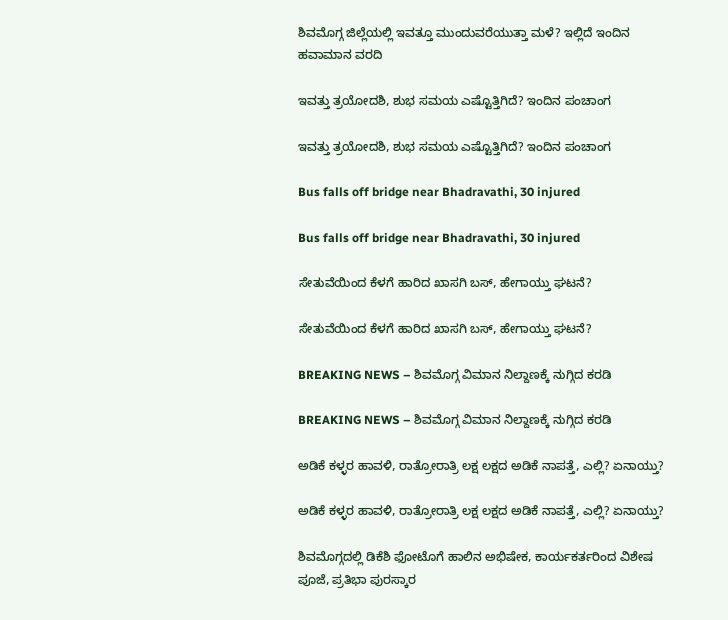ಶಿವಮೊಗ್ಗ ಜಿಲ್ಲೆಯಲ್ಲಿ ಇವತ್ತೂ ಮುಂದುವರೆಯುತ್ತಾ ಮಳೆ? ಇಲ್ಲಿದೆ ಇಂದಿನ ಹವಾಮಾನ ವರದಿ

ಇವತ್ತು ತ್ರಯೋದಶಿ, ಶುಭ ಸಮಯ ಎಷ್ಟೊತ್ತಿಗಿದೆ? ಇಂದಿನ ಪಂಚಾಂಗ

ಇವತ್ತು ತ್ರಯೋದಶಿ, ಶುಭ ಸಮಯ ಎಷ್ಟೊತ್ತಿಗಿದೆ? ಇಂದಿನ ಪಂಚಾಂಗ

Bus falls off bridge near Bhadravathi, 30 injured

Bus falls off bridge near Bhadravathi, 30 injured

ಸೇತುವೆಯಿಂದ ಕೆಳಗೆ ಹಾರಿದ ಖಾಸಗಿ ಬಸ್‌, ಹೇಗಾಯ್ತು ಘಟನೆ?

ಸೇತುವೆಯಿಂದ ಕೆಳಗೆ ಹಾರಿದ ಖಾಸಗಿ ಬಸ್‌, ಹೇಗಾಯ್ತು ಘಟನೆ?

BREAKING NEWS – ಶಿವಮೊಗ್ಗ ವಿಮಾನ ನಿಲ್ದಾಣಕ್ಕೆ ನುಗ್ಗಿದ ಕರಡಿ

BREAKING NEWS – ಶಿವಮೊಗ್ಗ ವಿಮಾನ ನಿಲ್ದಾಣಕ್ಕೆ ನುಗ್ಗಿದ ಕರಡಿ

ಅಡಿಕೆ ಕಳ್ಳರ ಹಾವಳಿ, ರಾತ್ರೋರಾತ್ರಿ ಲಕ್ಷ ಲಕ್ಷದ ಅಡಿಕೆ ನಾಪತ್ತೆ, ಎಲ್ಲಿ? ಏನಾಯ್ತು?

ಅಡಿಕೆ ಕಳ್ಳರ ಹಾವಳಿ, ರಾತ್ರೋರಾತ್ರಿ ಲಕ್ಷ ಲಕ್ಷದ ಅಡಿಕೆ ನಾಪತ್ತೆ, ಎಲ್ಲಿ? ಏನಾಯ್ತು?

ಶಿವಮೊಗ್ಗದಲ್ಲಿ ಡಿಕೆಶಿ ಫೋಟೊಗೆ ಹಾಲಿನ ಅಭಿಷೇಕ, ಕಾರ್ಯಕರ್ತರಿಂದ ವಿಶೇಷ ಪೂಜೆ, ಪ್ರತಿಭಾ ಪುರಸ್ಕಾರ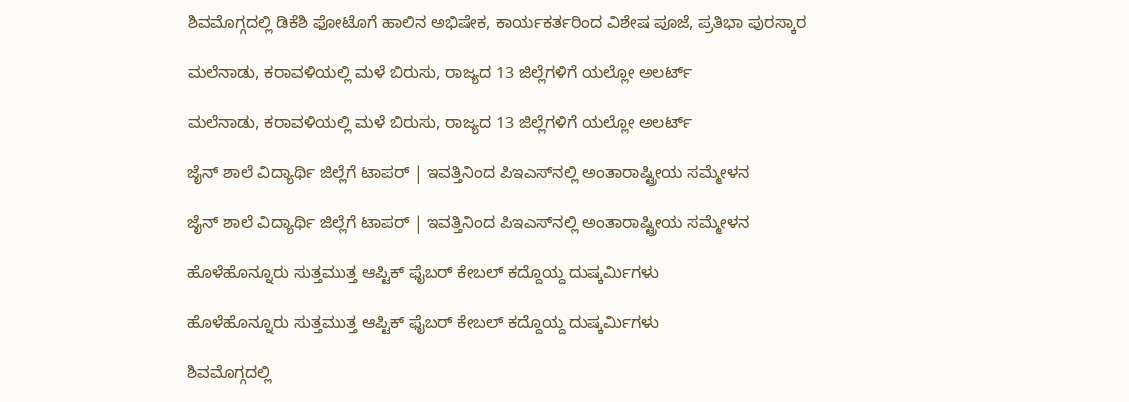ಶಿವಮೊಗ್ಗದಲ್ಲಿ ಡಿಕೆಶಿ ಫೋಟೊಗೆ ಹಾಲಿನ ಅಭಿಷೇಕ, ಕಾರ್ಯಕರ್ತರಿಂದ ವಿಶೇಷ ಪೂಜೆ, ಪ್ರತಿಭಾ ಪುರಸ್ಕಾರ

ಮಲೆನಾಡು, ಕರಾವಳಿಯಲ್ಲಿ ಮಳೆ ಬಿರುಸು, ರಾಜ್ಯದ 13 ಜಿಲ್ಲೆಗಳಿಗೆ ಯಲ್ಲೋ ಅಲರ್ಟ್‌

ಮಲೆನಾಡು, ಕರಾವಳಿಯಲ್ಲಿ ಮಳೆ ಬಿರುಸು, ರಾಜ್ಯದ 13 ಜಿಲ್ಲೆಗಳಿಗೆ ಯಲ್ಲೋ ಅಲರ್ಟ್‌

ಜೈನ್‌ ಶಾಲೆ ವಿದ್ಯಾರ್ಥಿ ಜಿಲ್ಲೆಗೆ ಟಾಪರ್‌ | ಇವತ್ತಿನಿಂದ ಪಿಇಎಸ್‌ನಲ್ಲಿ ಅಂತಾರಾಷ್ಟ್ರೀಯ ಸಮ್ಮೇಳನ

ಜೈನ್‌ ಶಾಲೆ ವಿದ್ಯಾರ್ಥಿ ಜಿಲ್ಲೆಗೆ ಟಾಪರ್‌ | ಇವತ್ತಿನಿಂದ ಪಿಇಎಸ್‌ನಲ್ಲಿ ಅಂತಾರಾಷ್ಟ್ರೀಯ ಸಮ್ಮೇಳನ

ಹೊಳೆಹೊನ್ನೂರು ಸುತ್ತಮುತ್ತ ಆಪ್ಟಿಕ್‌ ಫೈಬರ್‌ ಕೇಬಲ್‌ ಕದ್ದೊಯ್ದ ದುಷ್ಕರ್ಮಿಗಳು

ಹೊಳೆಹೊನ್ನೂರು ಸುತ್ತಮುತ್ತ ಆಪ್ಟಿಕ್‌ ಫೈಬರ್‌ ಕೇಬಲ್‌ ಕದ್ದೊಯ್ದ ದುಷ್ಕರ್ಮಿಗಳು

ಶಿವಮೊಗ್ಗದಲ್ಲಿ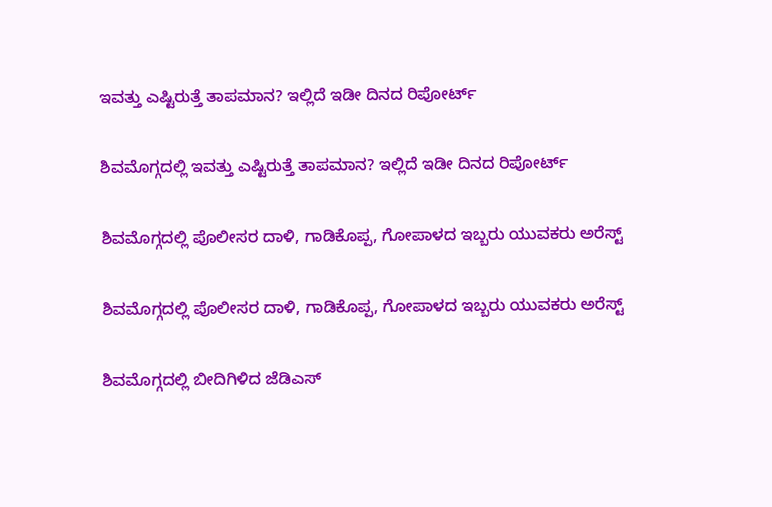ಇವತ್ತು ಎಷ್ಟಿರುತ್ತೆ ತಾಪಮಾನ? ಇಲ್ಲಿದೆ ಇಡೀ ದಿನದ ರಿಪೋರ್ಟ್‌

ಶಿವಮೊಗ್ಗದಲ್ಲಿ ಇವತ್ತು ಎಷ್ಟಿರುತ್ತೆ ತಾಪಮಾನ? ಇಲ್ಲಿದೆ ಇಡೀ ದಿನದ ರಿಪೋರ್ಟ್‌

ಶಿವಮೊಗ್ಗದಲ್ಲಿ ಪೊಲೀಸರ ದಾಳಿ, ಗಾಡಿಕೊಪ್ಪ, ಗೋಪಾಳದ ಇಬ್ಬರು ಯುವಕರು ಅರೆಸ್ಟ್‌

ಶಿವಮೊಗ್ಗದಲ್ಲಿ ಪೊಲೀಸರ ದಾಳಿ, ಗಾಡಿಕೊಪ್ಪ, ಗೋಪಾಳದ ಇಬ್ಬರು ಯುವಕರು ಅರೆಸ್ಟ್‌

ಶಿವಮೊಗ್ಗದಲ್ಲಿ ಬೀದಿಗಿಳಿದ ಜೆಡಿಎಸ್‌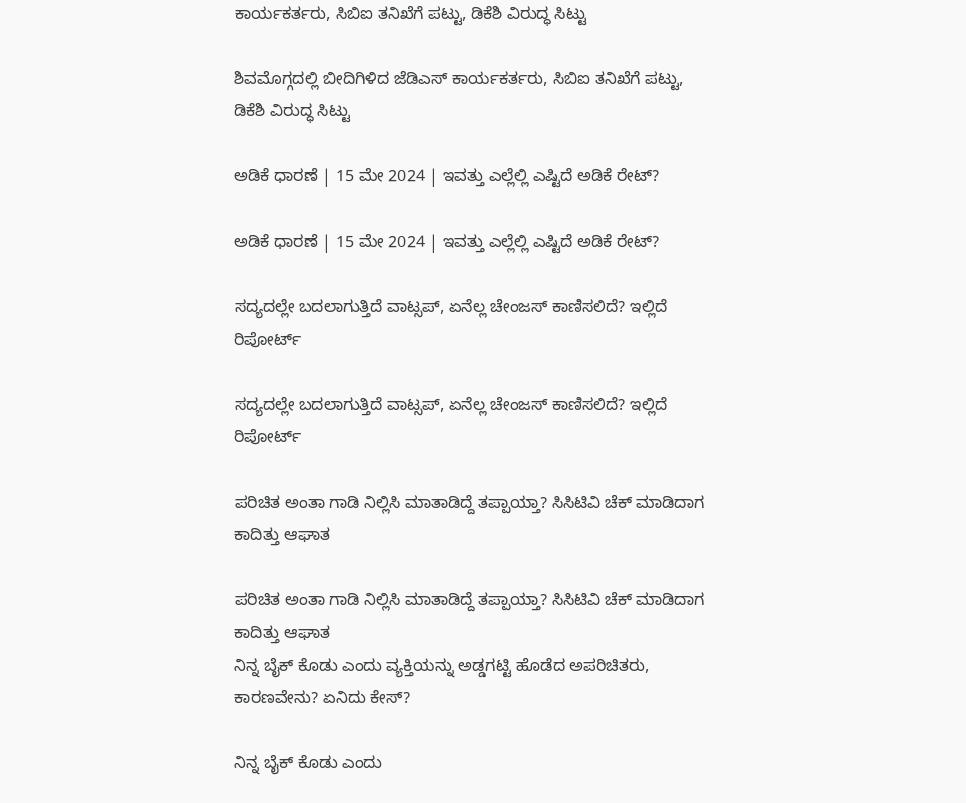ಕಾರ್ಯಕರ್ತರು, ಸಿಬಿಐ ತನಿಖೆಗೆ ಪಟ್ಟು, ಡಿಕೆಶಿ ವಿರುದ್ಧ ಸಿಟ್ಟು

ಶಿವಮೊಗ್ಗದಲ್ಲಿ ಬೀದಿಗಿಳಿದ ಜೆಡಿಎಸ್‌ ಕಾರ್ಯಕರ್ತರು, ಸಿಬಿಐ ತನಿಖೆಗೆ ಪಟ್ಟು, ಡಿಕೆಶಿ ವಿರುದ್ಧ ಸಿಟ್ಟು

ಅಡಿಕೆ ಧಾರಣೆ | 15 ಮೇ 2024 | ಇವತ್ತು ಎಲ್ಲೆಲ್ಲಿ ಎಷ್ಟಿದೆ ಅಡಿಕೆ ರೇಟ್?

ಅಡಿಕೆ ಧಾರಣೆ | 15 ಮೇ 2024 | ಇವತ್ತು ಎಲ್ಲೆಲ್ಲಿ ಎಷ್ಟಿದೆ ಅಡಿಕೆ ರೇಟ್?

ಸದ್ಯದಲ್ಲೇ ಬದಲಾಗುತ್ತಿದೆ ವಾಟ್ಸಪ್‌, ಏನೆಲ್ಲ ಚೇಂಜಸ್‌ ಕಾಣಿಸಲಿದೆ? ಇಲ್ಲಿದೆ ರಿಪೋರ್ಟ್‌

ಸದ್ಯದಲ್ಲೇ ಬದಲಾಗುತ್ತಿದೆ ವಾಟ್ಸಪ್‌, ಏನೆಲ್ಲ ಚೇಂಜಸ್‌ ಕಾಣಿಸಲಿದೆ? ಇಲ್ಲಿದೆ ರಿಪೋರ್ಟ್‌

ಪರಿಚಿತ ಅಂತಾ ಗಾಡಿ ನಿಲ್ಲಿಸಿ ಮಾತಾಡಿದ್ದೆ ತಪ್ಪಾಯ್ತಾ? ಸಿಸಿಟಿವಿ ಚೆಕ್‌ ಮಾಡಿದಾಗ ಕಾದಿತ್ತು ಆಘಾತ

ಪರಿಚಿತ ಅಂತಾ ಗಾಡಿ ನಿಲ್ಲಿಸಿ ಮಾತಾಡಿದ್ದೆ ತಪ್ಪಾಯ್ತಾ? ಸಿಸಿಟಿವಿ ಚೆಕ್‌ ಮಾಡಿದಾಗ ಕಾದಿತ್ತು ಆಘಾತ
ನಿನ್ನ ಬೈಕ್ ಕೊಡು ಎಂದು ವ್ಯಕ್ತಿಯನ್ನು ಅಡ್ಡಗಟ್ಟಿ ಹೊಡೆದ ಅಪರಿಚಿತರು, ಕಾರಣವೇನು? ಏನಿದು ಕೇಸ್‌?

ನಿನ್ನ ಬೈಕ್ ಕೊಡು ಎಂದು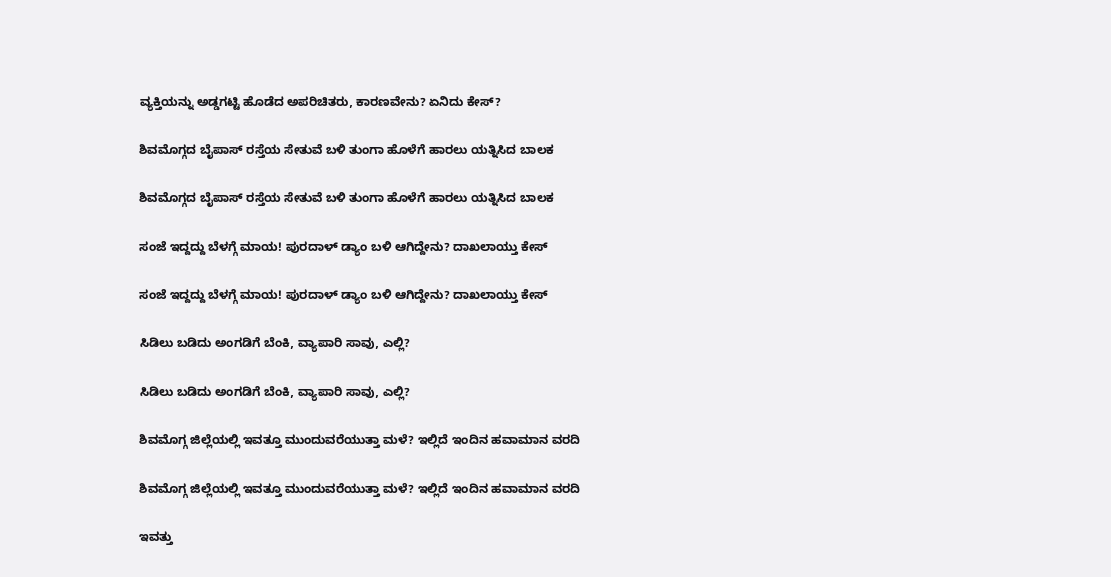ವ್ಯಕ್ತಿಯನ್ನು ಅಡ್ಡಗಟ್ಟಿ ಹೊಡೆದ ಅಪರಿಚಿತರು, ಕಾರಣವೇನು? ಏನಿದು ಕೇಸ್‌?

ಶಿವಮೊಗ್ಗದ ಬೈಪಾಸ್‌ ರಸ್ತೆಯ ಸೇತುವೆ ಬಳಿ ತುಂಗಾ ಹೊಳೆಗೆ ಹಾರಲು ಯತ್ನಿಸಿದ ಬಾಲಕ

ಶಿವಮೊಗ್ಗದ ಬೈಪಾಸ್‌ ರಸ್ತೆಯ ಸೇತುವೆ ಬಳಿ ತುಂಗಾ ಹೊಳೆಗೆ ಹಾರಲು ಯತ್ನಿಸಿದ ಬಾಲಕ

ಸಂಜೆ ಇದ್ದದ್ದು ಬೆಳಗ್ಗೆ ಮಾಯ! ಪುರದಾಳ್ ಡ್ಯಾಂ ಬಳಿ ಆಗಿದ್ದೇನು? ದಾಖಲಾಯ್ತು ಕೇಸ್‌

ಸಂಜೆ ಇದ್ದದ್ದು ಬೆಳಗ್ಗೆ ಮಾಯ! ಪುರದಾಳ್ ಡ್ಯಾಂ ಬಳಿ ಆಗಿದ್ದೇನು? ದಾಖಲಾಯ್ತು ಕೇಸ್‌

ಸಿಡಿಲು ಬಡಿದು ಅಂಗಡಿಗೆ ಬೆಂಕಿ, ವ್ಯಾಪಾರಿ ಸಾವು, ಎಲ್ಲಿ?

ಸಿಡಿಲು ಬಡಿದು ಅಂಗಡಿಗೆ ಬೆಂಕಿ, ವ್ಯಾಪಾರಿ ಸಾವು, ಎಲ್ಲಿ?

ಶಿವಮೊಗ್ಗ ಜಿಲ್ಲೆಯಲ್ಲಿ ಇವತ್ತೂ ಮುಂದುವರೆಯುತ್ತಾ ಮಳೆ? ಇಲ್ಲಿದೆ ಇಂದಿನ ಹವಾಮಾನ ವರದಿ

ಶಿವಮೊಗ್ಗ ಜಿಲ್ಲೆಯಲ್ಲಿ ಇವತ್ತೂ ಮುಂದುವರೆಯುತ್ತಾ ಮಳೆ? ಇಲ್ಲಿದೆ ಇಂದಿನ ಹವಾಮಾನ ವರದಿ

ಇವತ್ತು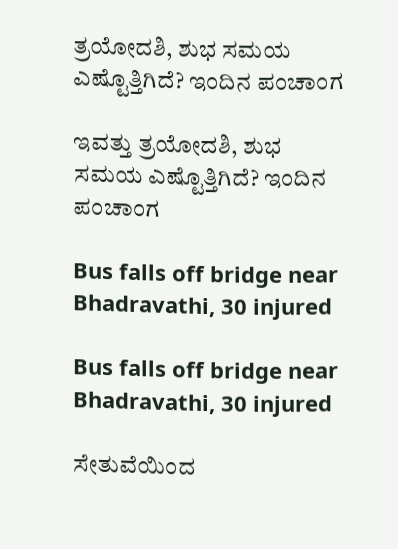ತ್ರಯೋದಶಿ, ಶುಭ ಸಮಯ ಎಷ್ಟೊತ್ತಿಗಿದೆ? ಇಂದಿನ ಪಂಚಾಂಗ

ಇವತ್ತು ತ್ರಯೋದಶಿ, ಶುಭ ಸಮಯ ಎಷ್ಟೊತ್ತಿಗಿದೆ? ಇಂದಿನ ಪಂಚಾಂಗ

Bus falls off bridge near Bhadravathi, 30 injured

Bus falls off bridge near Bhadravathi, 30 injured

ಸೇತುವೆಯಿಂದ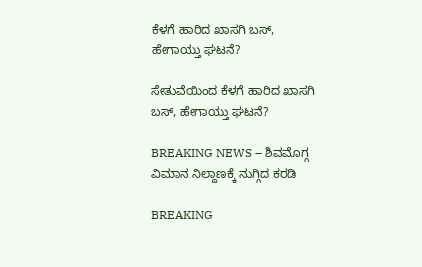ಕೆಳಗೆ ಹಾರಿದ ಖಾಸಗಿ ಬಸ್‌, ಹೇಗಾಯ್ತು ಘಟನೆ?

ಸೇತುವೆಯಿಂದ ಕೆಳಗೆ ಹಾರಿದ ಖಾಸಗಿ ಬಸ್‌, ಹೇಗಾಯ್ತು ಘಟನೆ?

BREAKING NEWS – ಶಿವಮೊಗ್ಗ ವಿಮಾನ ನಿಲ್ದಾಣಕ್ಕೆ ನುಗ್ಗಿದ ಕರಡಿ

BREAKING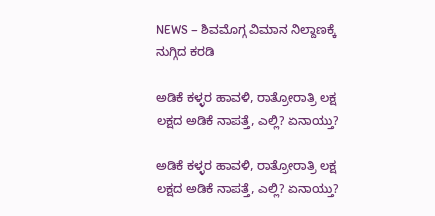NEWS – ಶಿವಮೊಗ್ಗ ವಿಮಾನ ನಿಲ್ದಾಣಕ್ಕೆ ನುಗ್ಗಿದ ಕರಡಿ

ಅಡಿಕೆ ಕಳ್ಳರ ಹಾವಳಿ, ರಾತ್ರೋರಾತ್ರಿ ಲಕ್ಷ ಲಕ್ಷದ ಅಡಿಕೆ ನಾಪತ್ತೆ, ಎಲ್ಲಿ? ಏನಾಯ್ತು?

ಅಡಿಕೆ ಕಳ್ಳರ ಹಾವಳಿ, ರಾತ್ರೋರಾತ್ರಿ ಲಕ್ಷ ಲಕ್ಷದ ಅಡಿಕೆ ನಾಪತ್ತೆ, ಎಲ್ಲಿ? ಏನಾಯ್ತು?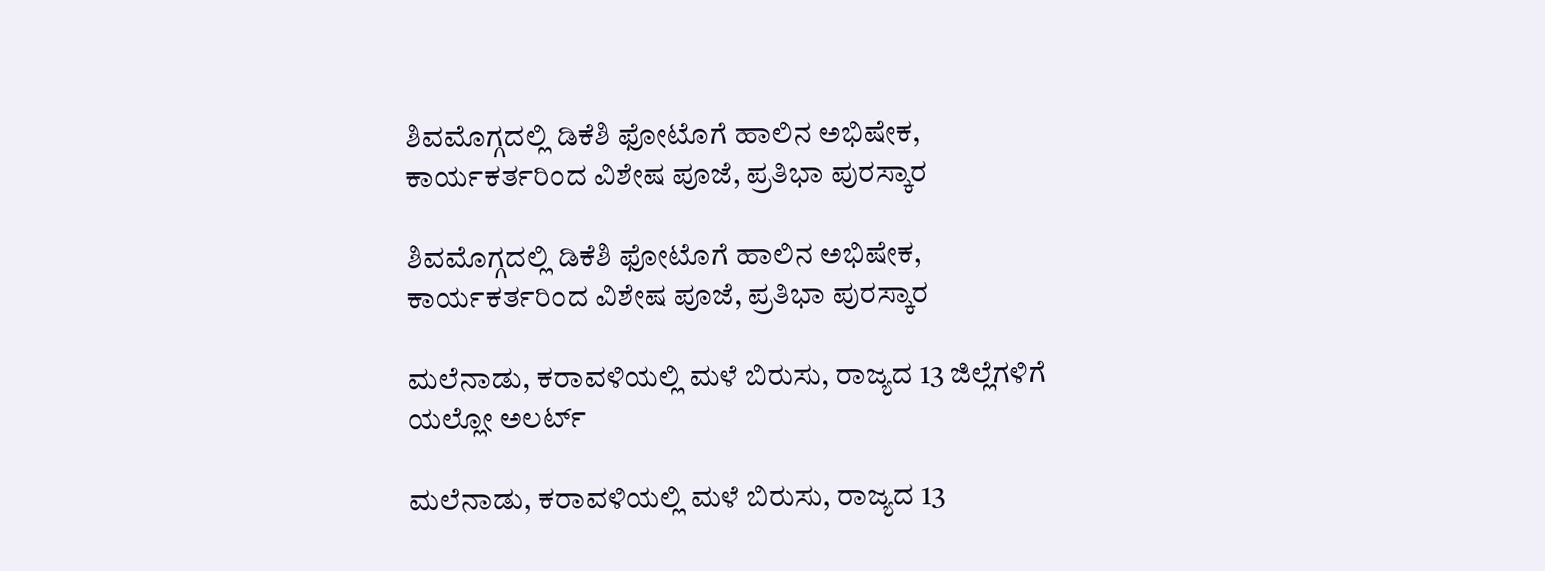ಶಿವಮೊಗ್ಗದಲ್ಲಿ ಡಿಕೆಶಿ ಫೋಟೊಗೆ ಹಾಲಿನ ಅಭಿಷೇಕ, ಕಾರ್ಯಕರ್ತರಿಂದ ವಿಶೇಷ ಪೂಜೆ, ಪ್ರತಿಭಾ ಪುರಸ್ಕಾರ

ಶಿವಮೊಗ್ಗದಲ್ಲಿ ಡಿಕೆಶಿ ಫೋಟೊಗೆ ಹಾಲಿನ ಅಭಿಷೇಕ, ಕಾರ್ಯಕರ್ತರಿಂದ ವಿಶೇಷ ಪೂಜೆ, ಪ್ರತಿಭಾ ಪುರಸ್ಕಾರ

ಮಲೆನಾಡು, ಕರಾವಳಿಯಲ್ಲಿ ಮಳೆ ಬಿರುಸು, ರಾಜ್ಯದ 13 ಜಿಲ್ಲೆಗಳಿಗೆ ಯಲ್ಲೋ ಅಲರ್ಟ್‌

ಮಲೆನಾಡು, ಕರಾವಳಿಯಲ್ಲಿ ಮಳೆ ಬಿರುಸು, ರಾಜ್ಯದ 13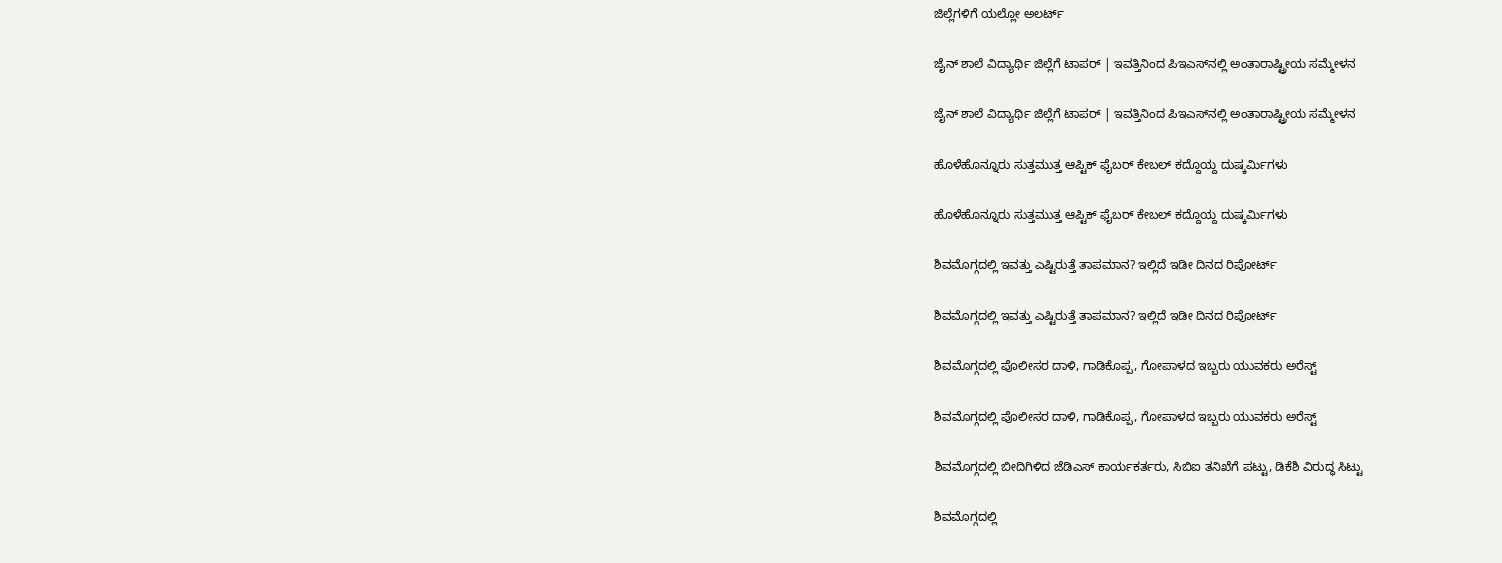ಜಿಲ್ಲೆಗಳಿಗೆ ಯಲ್ಲೋ ಅಲರ್ಟ್‌

ಜೈನ್‌ ಶಾಲೆ ವಿದ್ಯಾರ್ಥಿ ಜಿಲ್ಲೆಗೆ ಟಾಪರ್‌ | ಇವತ್ತಿನಿಂದ ಪಿಇಎಸ್‌ನಲ್ಲಿ ಅಂತಾರಾಷ್ಟ್ರೀಯ ಸಮ್ಮೇಳನ

ಜೈನ್‌ ಶಾಲೆ ವಿದ್ಯಾರ್ಥಿ ಜಿಲ್ಲೆಗೆ ಟಾಪರ್‌ | ಇವತ್ತಿನಿಂದ ಪಿಇಎಸ್‌ನಲ್ಲಿ ಅಂತಾರಾಷ್ಟ್ರೀಯ ಸಮ್ಮೇಳನ

ಹೊಳೆಹೊನ್ನೂರು ಸುತ್ತಮುತ್ತ ಆಪ್ಟಿಕ್‌ ಫೈಬರ್‌ ಕೇಬಲ್‌ ಕದ್ದೊಯ್ದ ದುಷ್ಕರ್ಮಿಗಳು

ಹೊಳೆಹೊನ್ನೂರು ಸುತ್ತಮುತ್ತ ಆಪ್ಟಿಕ್‌ ಫೈಬರ್‌ ಕೇಬಲ್‌ ಕದ್ದೊಯ್ದ ದುಷ್ಕರ್ಮಿಗಳು

ಶಿವಮೊಗ್ಗದಲ್ಲಿ ಇವತ್ತು ಎಷ್ಟಿರುತ್ತೆ ತಾಪಮಾನ? ಇಲ್ಲಿದೆ ಇಡೀ ದಿನದ ರಿಪೋರ್ಟ್‌

ಶಿವಮೊಗ್ಗದಲ್ಲಿ ಇವತ್ತು ಎಷ್ಟಿರುತ್ತೆ ತಾಪಮಾನ? ಇಲ್ಲಿದೆ ಇಡೀ ದಿನದ ರಿಪೋರ್ಟ್‌

ಶಿವಮೊಗ್ಗದಲ್ಲಿ ಪೊಲೀಸರ ದಾಳಿ, ಗಾಡಿಕೊಪ್ಪ, ಗೋಪಾಳದ ಇಬ್ಬರು ಯುವಕರು ಅರೆಸ್ಟ್‌

ಶಿವಮೊಗ್ಗದಲ್ಲಿ ಪೊಲೀಸರ ದಾಳಿ, ಗಾಡಿಕೊಪ್ಪ, ಗೋಪಾಳದ ಇಬ್ಬರು ಯುವಕರು ಅರೆಸ್ಟ್‌

ಶಿವಮೊಗ್ಗದಲ್ಲಿ ಬೀದಿಗಿಳಿದ ಜೆಡಿಎಸ್‌ ಕಾರ್ಯಕರ್ತರು, ಸಿಬಿಐ ತನಿಖೆಗೆ ಪಟ್ಟು, ಡಿಕೆಶಿ ವಿರುದ್ಧ ಸಿಟ್ಟು

ಶಿವಮೊಗ್ಗದಲ್ಲಿ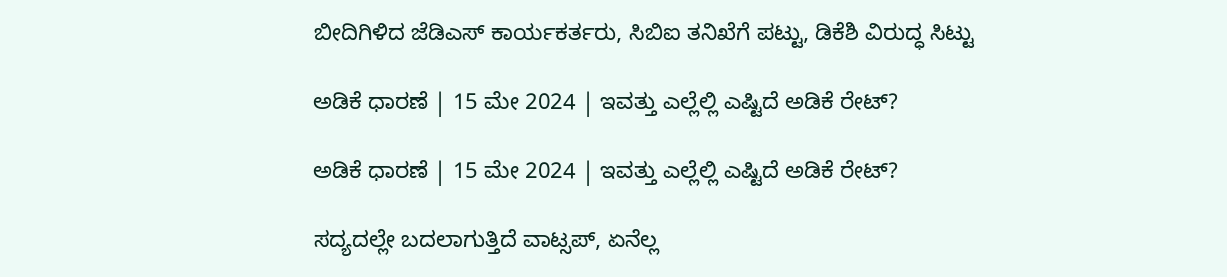ಬೀದಿಗಿಳಿದ ಜೆಡಿಎಸ್‌ ಕಾರ್ಯಕರ್ತರು, ಸಿಬಿಐ ತನಿಖೆಗೆ ಪಟ್ಟು, ಡಿಕೆಶಿ ವಿರುದ್ಧ ಸಿಟ್ಟು

ಅಡಿಕೆ ಧಾರಣೆ | 15 ಮೇ 2024 | ಇವತ್ತು ಎಲ್ಲೆಲ್ಲಿ ಎಷ್ಟಿದೆ ಅಡಿಕೆ ರೇಟ್?

ಅಡಿಕೆ ಧಾರಣೆ | 15 ಮೇ 2024 | ಇವತ್ತು ಎಲ್ಲೆಲ್ಲಿ ಎಷ್ಟಿದೆ ಅಡಿಕೆ ರೇಟ್?

ಸದ್ಯದಲ್ಲೇ ಬದಲಾಗುತ್ತಿದೆ ವಾಟ್ಸಪ್‌, ಏನೆಲ್ಲ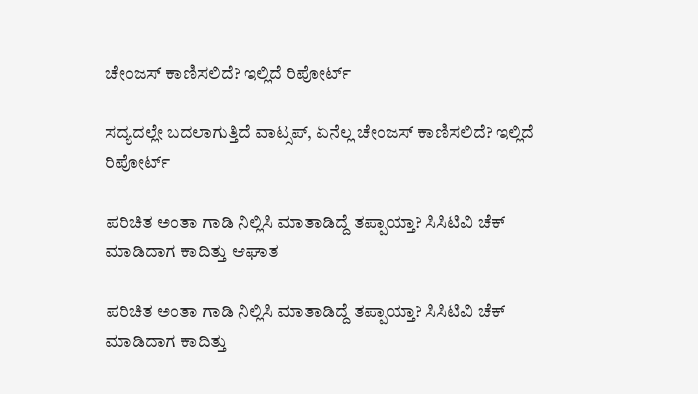ಚೇಂಜಸ್‌ ಕಾಣಿಸಲಿದೆ? ಇಲ್ಲಿದೆ ರಿಪೋರ್ಟ್‌

ಸದ್ಯದಲ್ಲೇ ಬದಲಾಗುತ್ತಿದೆ ವಾಟ್ಸಪ್‌, ಏನೆಲ್ಲ ಚೇಂಜಸ್‌ ಕಾಣಿಸಲಿದೆ? ಇಲ್ಲಿದೆ ರಿಪೋರ್ಟ್‌

ಪರಿಚಿತ ಅಂತಾ ಗಾಡಿ ನಿಲ್ಲಿಸಿ ಮಾತಾಡಿದ್ದೆ ತಪ್ಪಾಯ್ತಾ? ಸಿಸಿಟಿವಿ ಚೆಕ್‌ ಮಾಡಿದಾಗ ಕಾದಿತ್ತು ಆಘಾತ

ಪರಿಚಿತ ಅಂತಾ ಗಾಡಿ ನಿಲ್ಲಿಸಿ ಮಾತಾಡಿದ್ದೆ ತಪ್ಪಾಯ್ತಾ? ಸಿಸಿಟಿವಿ ಚೆಕ್‌ ಮಾಡಿದಾಗ ಕಾದಿತ್ತು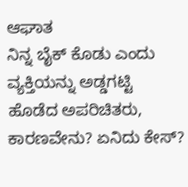ಆಘಾತ
ನಿನ್ನ ಬೈಕ್ ಕೊಡು ಎಂದು ವ್ಯಕ್ತಿಯನ್ನು ಅಡ್ಡಗಟ್ಟಿ ಹೊಡೆದ ಅಪರಿಚಿತರು, ಕಾರಣವೇನು? ಏನಿದು ಕೇಸ್‌?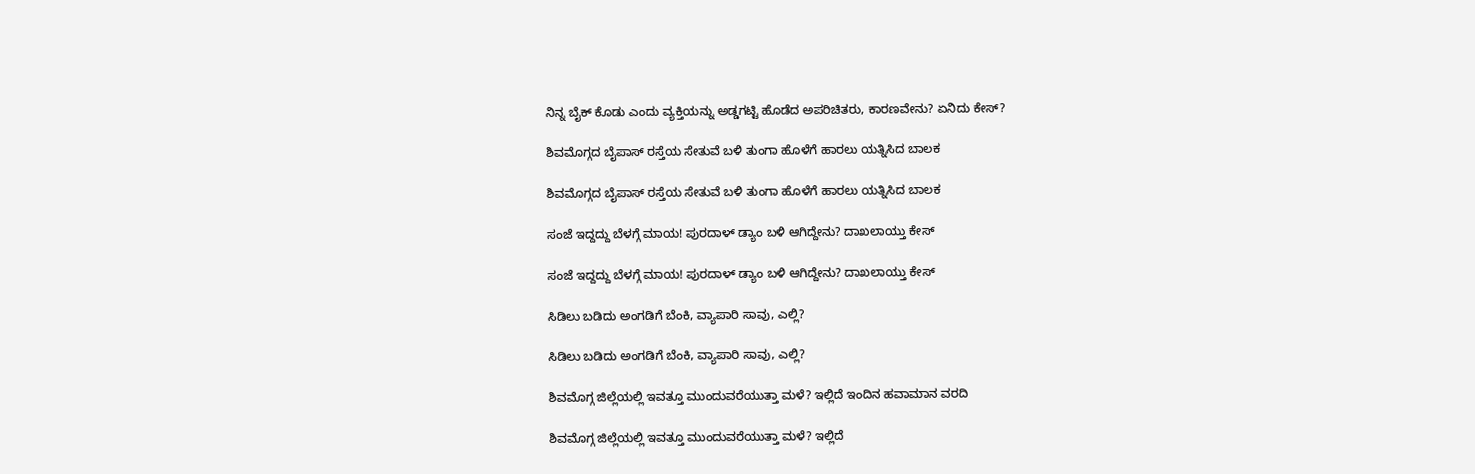ನಿನ್ನ ಬೈಕ್ ಕೊಡು ಎಂದು ವ್ಯಕ್ತಿಯನ್ನು ಅಡ್ಡಗಟ್ಟಿ ಹೊಡೆದ ಅಪರಿಚಿತರು, ಕಾರಣವೇನು? ಏನಿದು ಕೇಸ್‌?

ಶಿವಮೊಗ್ಗದ ಬೈಪಾಸ್‌ ರಸ್ತೆಯ ಸೇತುವೆ ಬಳಿ ತುಂಗಾ ಹೊಳೆಗೆ ಹಾರಲು ಯತ್ನಿಸಿದ ಬಾಲಕ

ಶಿವಮೊಗ್ಗದ ಬೈಪಾಸ್‌ ರಸ್ತೆಯ ಸೇತುವೆ ಬಳಿ ತುಂಗಾ ಹೊಳೆಗೆ ಹಾರಲು ಯತ್ನಿಸಿದ ಬಾಲಕ

ಸಂಜೆ ಇದ್ದದ್ದು ಬೆಳಗ್ಗೆ ಮಾಯ! ಪುರದಾಳ್ ಡ್ಯಾಂ ಬಳಿ ಆಗಿದ್ದೇನು? ದಾಖಲಾಯ್ತು ಕೇಸ್‌

ಸಂಜೆ ಇದ್ದದ್ದು ಬೆಳಗ್ಗೆ ಮಾಯ! ಪುರದಾಳ್ ಡ್ಯಾಂ ಬಳಿ ಆಗಿದ್ದೇನು? ದಾಖಲಾಯ್ತು ಕೇಸ್‌

ಸಿಡಿಲು ಬಡಿದು ಅಂಗಡಿಗೆ ಬೆಂಕಿ, ವ್ಯಾಪಾರಿ ಸಾವು, ಎಲ್ಲಿ?

ಸಿಡಿಲು ಬಡಿದು ಅಂಗಡಿಗೆ ಬೆಂಕಿ, ವ್ಯಾಪಾರಿ ಸಾವು, ಎಲ್ಲಿ?

ಶಿವಮೊಗ್ಗ ಜಿಲ್ಲೆಯಲ್ಲಿ ಇವತ್ತೂ ಮುಂದುವರೆಯುತ್ತಾ ಮಳೆ? ಇಲ್ಲಿದೆ ಇಂದಿನ ಹವಾಮಾನ ವರದಿ

ಶಿವಮೊಗ್ಗ ಜಿಲ್ಲೆಯಲ್ಲಿ ಇವತ್ತೂ ಮುಂದುವರೆಯುತ್ತಾ ಮಳೆ? ಇಲ್ಲಿದೆ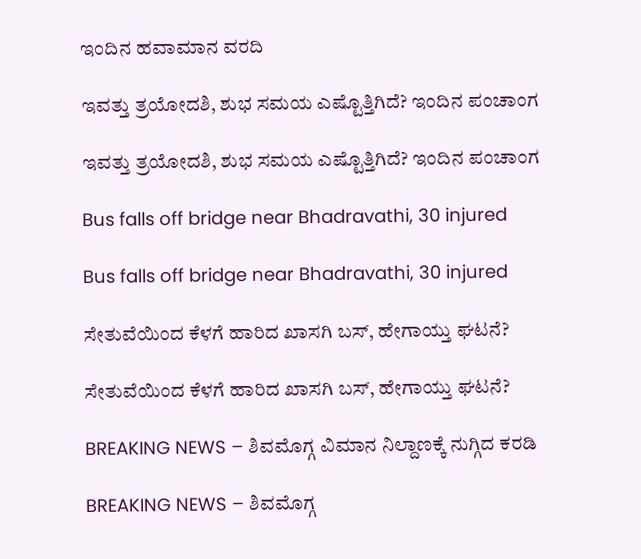ಇಂದಿನ ಹವಾಮಾನ ವರದಿ

ಇವತ್ತು ತ್ರಯೋದಶಿ, ಶುಭ ಸಮಯ ಎಷ್ಟೊತ್ತಿಗಿದೆ? ಇಂದಿನ ಪಂಚಾಂಗ

ಇವತ್ತು ತ್ರಯೋದಶಿ, ಶುಭ ಸಮಯ ಎಷ್ಟೊತ್ತಿಗಿದೆ? ಇಂದಿನ ಪಂಚಾಂಗ

Bus falls off bridge near Bhadravathi, 30 injured

Bus falls off bridge near Bhadravathi, 30 injured

ಸೇತುವೆಯಿಂದ ಕೆಳಗೆ ಹಾರಿದ ಖಾಸಗಿ ಬಸ್‌, ಹೇಗಾಯ್ತು ಘಟನೆ?

ಸೇತುವೆಯಿಂದ ಕೆಳಗೆ ಹಾರಿದ ಖಾಸಗಿ ಬಸ್‌, ಹೇಗಾಯ್ತು ಘಟನೆ?

BREAKING NEWS – ಶಿವಮೊಗ್ಗ ವಿಮಾನ ನಿಲ್ದಾಣಕ್ಕೆ ನುಗ್ಗಿದ ಕರಡಿ

BREAKING NEWS – ಶಿವಮೊಗ್ಗ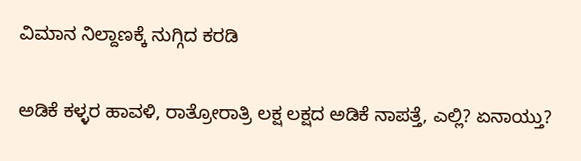ವಿಮಾನ ನಿಲ್ದಾಣಕ್ಕೆ ನುಗ್ಗಿದ ಕರಡಿ

ಅಡಿಕೆ ಕಳ್ಳರ ಹಾವಳಿ, ರಾತ್ರೋರಾತ್ರಿ ಲಕ್ಷ ಲಕ್ಷದ ಅಡಿಕೆ ನಾಪತ್ತೆ, ಎಲ್ಲಿ? ಏನಾಯ್ತು?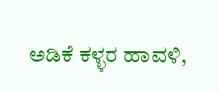ಅಡಿಕೆ ಕಳ್ಳರ ಹಾವಳಿ,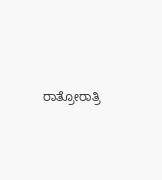ರಾತ್ರೋರಾತ್ರಿ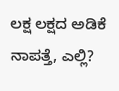ಲಕ್ಷ ಲಕ್ಷದ ಅಡಿಕೆ ನಾಪತ್ತೆ, ಎಲ್ಲಿ?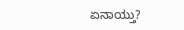ಏನಾಯ್ತು?